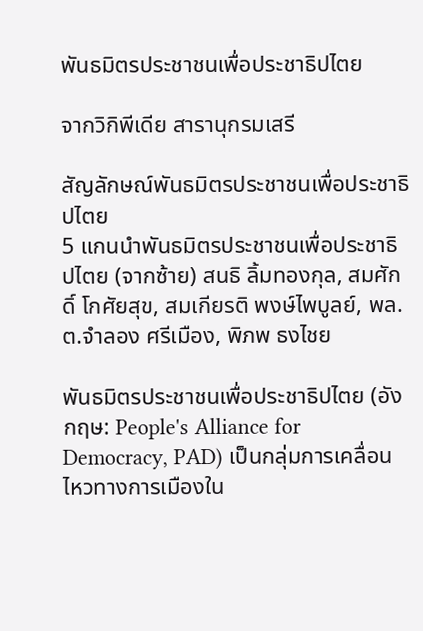พันธมิตรประชาชนเพื่อประชาธิปไตย

จากวิกิพีเดีย สารานุกรมเสรี

สัญลักษณ์พันธมิตรประชาชนเพื่อประชาธิปไตย
5 แกนนำพันธมิตรประชาชนเพื่อประชาธิปไตย (จากซ้าย) สนธิ ลิ้มทองกุล, สมศักดิ์ โกศัยสุข, สมเกียรติ พงษ์ไพบูลย์, พล.ต.จำลอง ศรีเมือง, พิภพ ธงไชย

พันธมิตรประชาชนเพื่อประชาธิปไตย (อังกฤษ: People's Alliance for Democracy, PAD) เป็นกลุ่มการเคลื่อนไหวทางการเมืองใน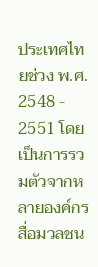ประเทศไทยช่วง พ.ศ. 2548 - 2551 โดยเป็นการรวมตัวจากหลายองค์กร สื่อมวลชน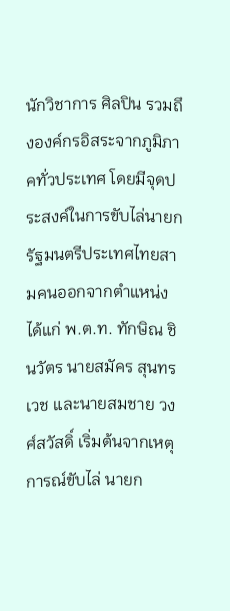นักวิชาการ ศิลปิน รวมถึงองค์กรอิสระจากภูมิภาคทั่วประเทศ โดยมีจุดประสงค์ในการขับไล่นายกรัฐมนตรีประเทศไทยสามคนออกจากตำแหน่ง ได้แก่ พ.ต.ท. ทักษิณ ชินวัตร นายสมัคร สุนทรเวช และนายสมชาย วงศ์สวัสดิ์ เริ่มต้นจากเหตุการณ์ขับไล่ นายก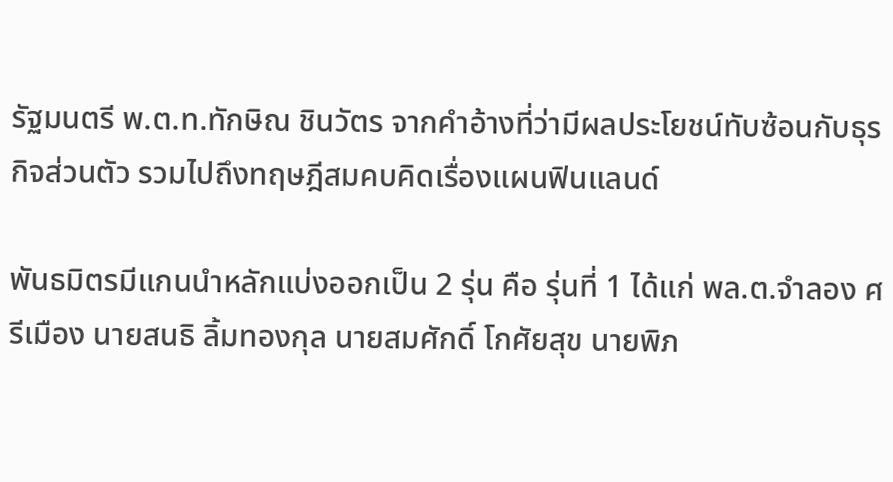รัฐมนตรี พ.ต.ท.ทักษิณ ชินวัตร จากคำอ้างที่ว่ามีผลประโยชน์ทับซ้อนกับธุรกิจส่วนตัว รวมไปถึงทฤษฎีสมคบคิดเรื่องแผนฟินแลนด์

พันธมิตรมีแกนนำหลักแบ่งออกเป็น 2 รุ่น คือ รุ่นที่ 1 ได้แก่ พล.ต.จำลอง ศรีเมือง นายสนธิ ลิ้มทองกุล นายสมศักดิ์ โกศัยสุข นายพิภ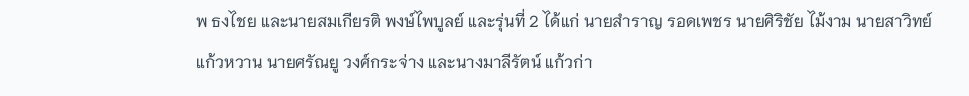พ ธงไชย และนายสมเกียรติ พงษ์ไพบูลย์ และรุ่นที่ 2 ได้แก่ นายสำราญ รอดเพชร นายศิริชัย ไม้งาม นายสาวิทย์ แก้วหวาน นายศรัณยู วงศ์กระจ่าง และนางมาลีรัตน์ แก้วก่า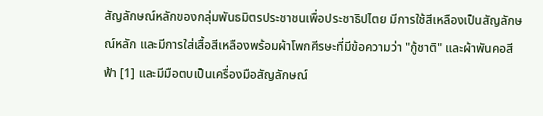สัญลักษณ์หลักของกลุ่มพันธมิตรประชาชนเพื่อประชาธิปไตย มีการใช้สีเหลืองเป็นสัญลักษณ์หลัก และมีการใส่เสื้อสีเหลืองพร้อมผ้าโพกศีรษะที่มีข้อความว่า "กู้ชาติ" และผ้าพันคอสีฟ้า [1] และมีมือตบเป็นเครื่องมือสัญลักษณ์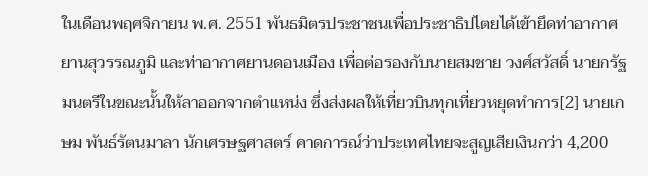ในเดือนพฤศจิกายน พ.ศ. 2551 พันธมิตรประชาชนเพื่อประชาธิปไตยได้เข้ายึดท่าอากาศยานสุวรรณภูมิ และท่าอากาศยานดอนเมือง เพื่อต่อรองกับนายสมชาย วงศ์สวัสดิ์ นายกรัฐมนตรีในขณะนั้นให้ลาออกจากตำแหน่ง ซึ่งส่งผลให้เที่ยวบินทุกเที่ยวหยุดทำการ[2] นายเกษม พันธ์รัตนมาลา นักเศรษฐศาสตร์ คาดการณ์ว่าประเทศไทยจะสูญเสียเงินกว่า 4,200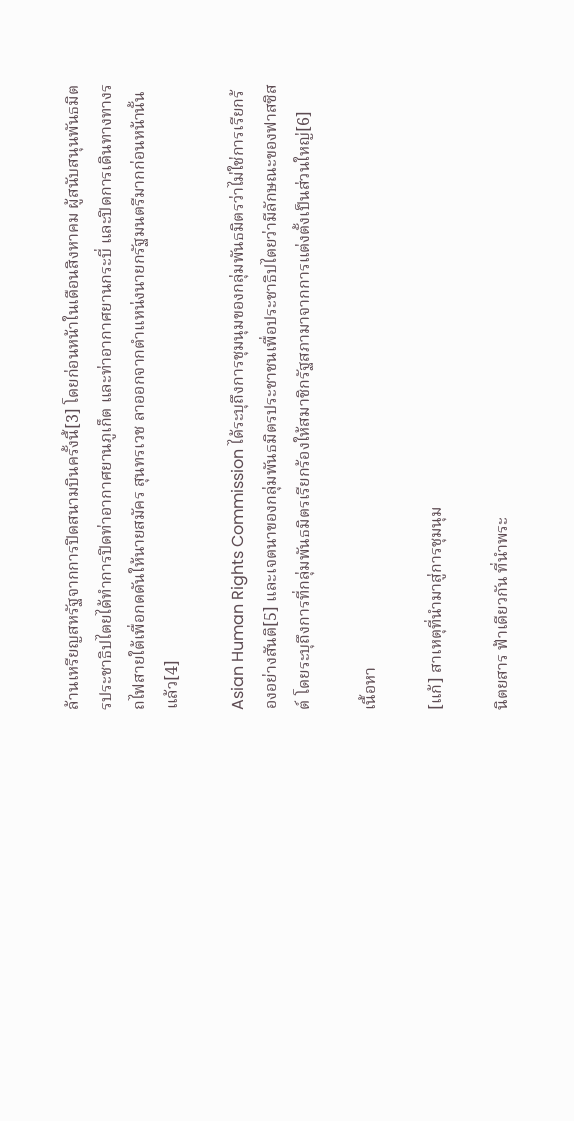ล้านเหรียญสหรัฐจากการปิดสนามบินครั้งนี้[3] โดยก่อนหน้าในเดือนสิงหาคม ผู้สนับสนุนพันธมิตรประชาธิปไตยได้ทำการปิดท่าอากาศยานภูเก็ต และท่าอากาศยานกระบี่ และปิดการเดินทางทางรถไฟสายใต้เพื่อกดดันให้นายสมัคร สุนทรเวช ลาออกจากตำแหน่งนายกรัฐมนตรีมากก่อนหน้านั้นแล้ว[4]

Asian Human Rights Commission ได้ระบุถึงการชุมนุมของกลุ่มพันธมิตรว่าไม่ใช่การเรียกร้องอย่างสันติ[5] และเจตนาของกลุ่มพันธมิตรประชาชนเพื่อประชาธิปไตยว่ามีลักษณะของฟาสซิสต์ โดยระบุถึงการที่กลุ่มพันธมิตรเรียกร้องให้สมาชิกรัฐสภามาจากการแต่งตั้งเป็นส่วนใหญ่[6]

เนื้อหา

[แก้] สาเหตุที่นำมาสู่การชุมนุม

นิตยสาร ฟ้าเดียวกัน ที่นำพระ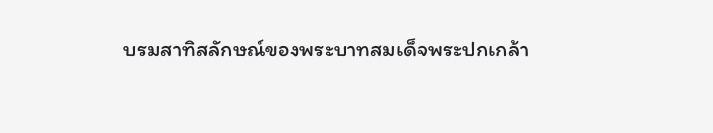บรมสาทิสลักษณ์ของพระบาทสมเด็จพระปกเกล้า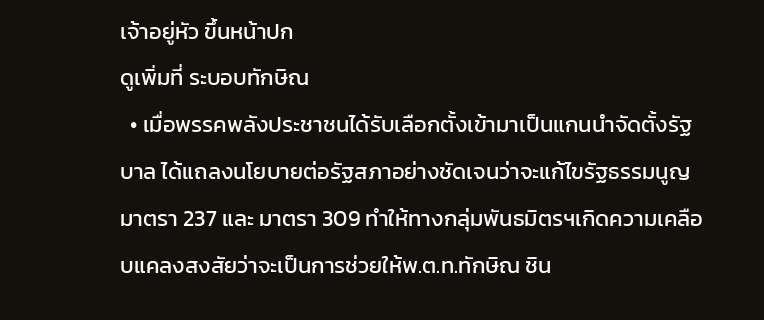เจ้าอยู่หัว ขึ้นหน้าปก
ดูเพิ่มที่ ระบอบทักษิณ
  • เมื่อพรรคพลังประชาชนได้รับเลือกตั้งเข้ามาเป็นแกนนำจัดตั้งรัฐบาล ได้แถลงนโยบายต่อรัฐสภาอย่างชัดเจนว่าจะแก้ไขรัฐธรรมนูญมาตรา 237 และ มาตรา 309 ทำให้ทางกลุ่มพันธมิตรฯเกิดความเคลือบแคลงสงสัยว่าจะเป็นการช่วยให้พ.ต.ท.ทักษิณ ชิน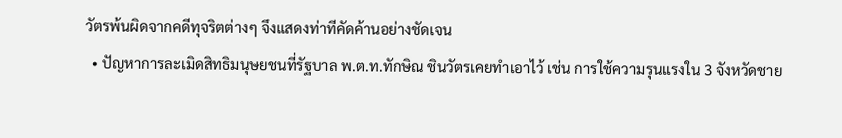วัตรพ้นผิดจากคดีทุจริตต่างๆ จึงแสดงท่าทีคัดค้านอย่างชัดเจน
  • ปัญหาการละเมิดสิทธิมนุษยชนที่รัฐบาล พ.ต.ท.ทักษิณ ชินวัตรเคยทำเอาไว้ เช่น การใช้ความรุนแรงใน 3 จังหวัดชาย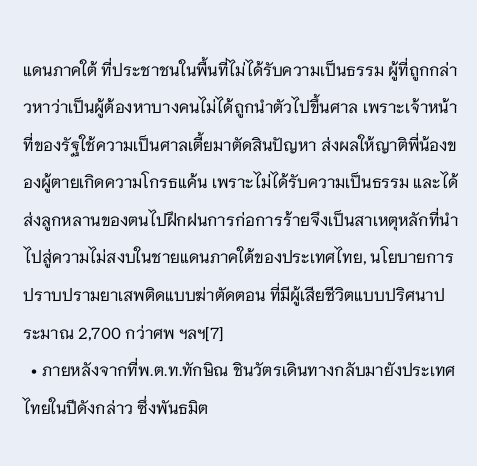แดนภาคใต้ ที่ประชาชนในพื้นที่ไม่ได้รับความเป็นธรรม ผู้ที่ถูกกล่าวหาว่าเป็นผู้ต้องหาบางคนไม่ได้ถูกนำตัวไปขึ้นศาล เพราะเจ้าหน้าที่ของรัฐใช้ความเป็นศาลเตี้ยมาตัดสินปัญหา ส่งผลให้ญาติพี่น้องของผู้ตายเกิดความโกรธแค้น เพราะไม่ได้รับความเป็นธรรม และได้ส่งลูกหลานของตนไปฝึกฝนการก่อการร้ายจึงเป็นสาเหตุหลักที่นำไปสู่ความไม่สงบในชายแดนภาคใต้ของประเทศไทย, นโยบายการปราบปรามยาเสพติดแบบฆ่าตัดตอน ที่มีผู้เสียชีวิตแบบปริศนาประมาณ 2,700 กว่าศพ ฯลฯ[7]
  • ภายหลังจากที่พ.ต.ท.ทักษิณ ชินวัตรเดินทางกลับมายังประเทศไทยในปีดังกล่าว ซึ่งพันธมิต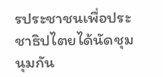รประชาชนเพื่อประชาธิปไตยได้นัดชุมนุมกัน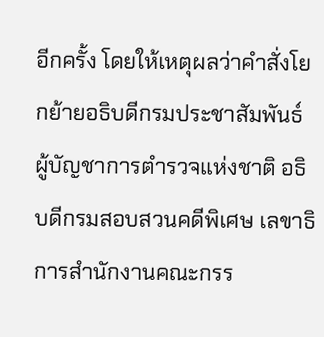อีกครั้ง โดยให้เหตุผลว่าคำสั่งโยกย้ายอธิบดีกรมประชาสัมพันธ์ ผู้บัญชาการตำรวจแห่งชาติ อธิบดีกรมสอบสวนคดีพิเศษ เลขาธิการสำนักงานคณะกรร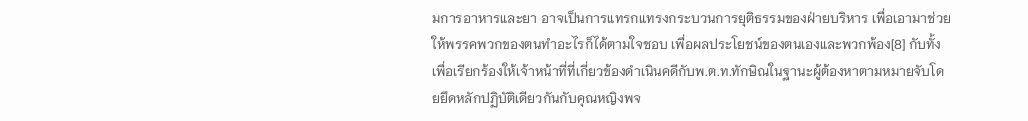มการอาหารและยา อาจเป็นการแทรกแทรงกระบวนการยุติธรรมของฝ่ายบริหาร เพื่อเอามาช่วยให้พรรคพวกของตนทำอะไรก็ได้ตามใจชอบ เพื่อผลประโยชน์ของตนเองและพวกพ้อง[8] กับทั้งเพื่อเรียกร้องให้เจ้าหน้าที่ที่เกี่ยวข้องดำเนินคดีกับพ.ต.ท.ทักษิณในฐานะผู้ต้องหาตามหมายจับโดยยึดหลักปฏิบัติเดียวกันกับคุณหญิงพจ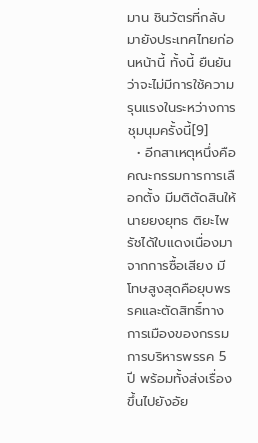มาน ชินวัตรที่กลับมายังประเทศไทยก่อนหน้านี้ ทั้งนี้ ยืนยันว่าจะไม่มีการใช้ความรุนแรงในระหว่างการชุมนุมครั้งนี้[9]
  • อีกสาเหตุหนึ่งคือคณะกรรมการการเลือกตั้ง มีมติตัดสินให้นายยงยุทธ ติยะไพรัชได้ใบแดงเนื่องมาจากการซื้อเสียง มีโทษสูงสุดคือยุบพรรคและตัดสิทธิ์ทางการเมืองของกรรมการบริหารพรรค 5 ปี พร้อมทั้งส่งเรื่องขึ้นไปยังอัย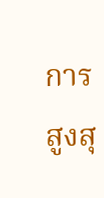การสูงสุ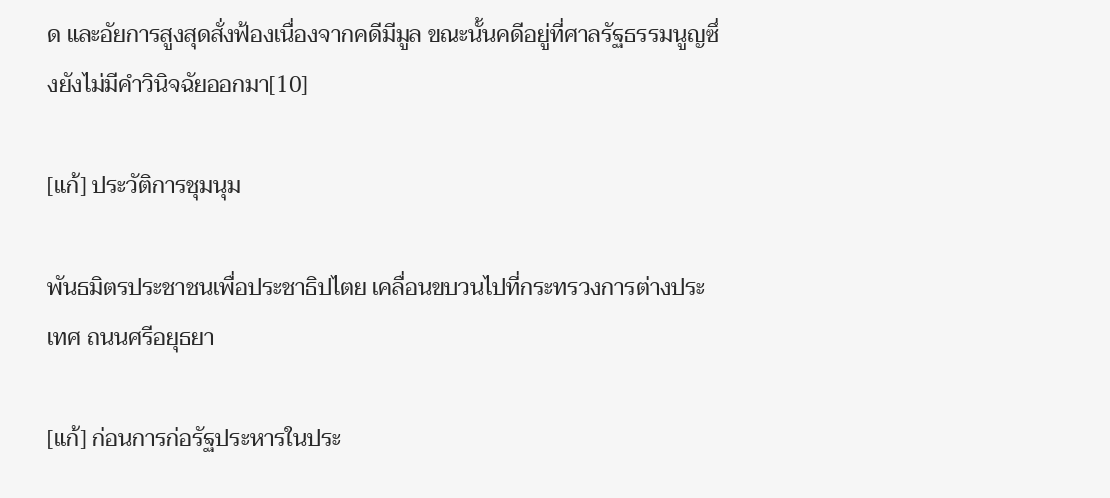ด และอัยการสูงสุดสั่งฟ้องเนื่องจากคดีมีมูล ขณะนั้นคดีอยู่ที่ศาลรัฐธรรมนูญซึ่งยังไม่มีคำวินิจฉัยออกมา[10]

[แก้] ประวัติการชุมนุม

พันธมิตรประชาชนเพื่อประชาธิปไตย เคลื่อนขบวนไปที่กระทรวงการต่างประเทศ ถนนศรีอยุธยา

[แก้] ก่อนการก่อรัฐประหารในประ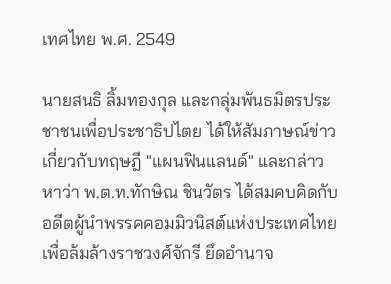เทศไทย พ.ศ. 2549

นายสนธิ ลิ้มทองกุล และกลุ่มพันธมิตรประชาชนเพื่อประชาธิปไตย ได้ให้สัมภาษณ์ข่าวเกี่ยวกับทฤษฎี "แผนฟินแลนด์" และกล่าวหาว่า พ.ต.ท.ทักษิณ ชินวัตร ได้สมคบคิดกับอดีตผู้นำพรรคคอมมิวนิสต์แห่งประเทศไทย เพื่อล้มล้างราชวงศ์จักรี ยึดอำนาจ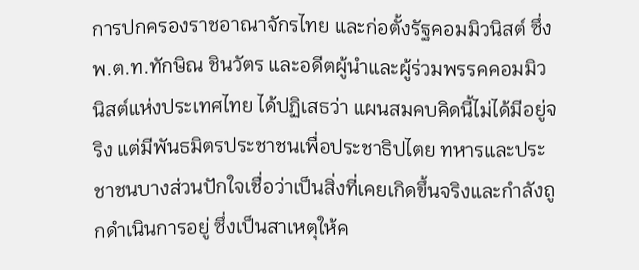การปกครองราชอาณาจักรไทย และก่อตั้งรัฐคอมมิวนิสต์ ซึ่ง พ.ต.ท.ทักษิณ ชินวัตร และอดีตผู้นำและผู้ร่วมพรรคคอมมิวนิสต์แห่งประเทศไทย ได้ปฏิเสธว่า แผนสมคบคิดนี้ไม่ได้มีอยู่จริง แต่มีพันธมิตรประชาชนเพื่อประชาธิปไตย ทหารและประชาชนบางส่วนปักใจเชื่อว่าเป็นสิ่งที่เคยเกิดขึ้นจริงและกำลังถูกดำเนินการอยู่ ซึ่งเป็นสาเหตุให้ค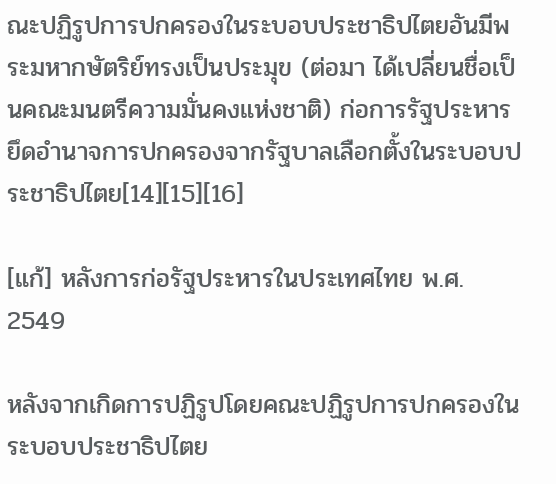ณะปฏิรูปการปกครองในระบอบประชาธิปไตยอันมีพระมหากษัตริย์ทรงเป็นประมุข (ต่อมา ได้เปลี่ยนชื่อเป็นคณะมนตรีความมั่นคงแห่งชาติ) ก่อการรัฐประหารยึดอำนาจการปกครองจากรัฐบาลเลือกตั้งในระบอบประชาธิปไตย[14][15][16]

[แก้] หลังการก่อรัฐประหารในประเทศไทย พ.ศ. 2549

หลังจากเกิดการปฏิรูปโดยคณะปฏิรูปการปกครองในระบอบประชาธิปไตย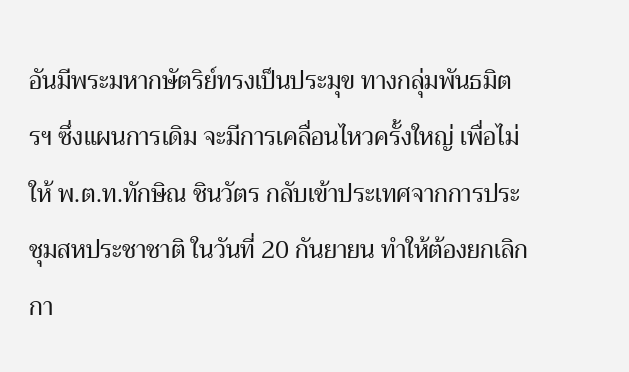อันมีพระมหากษัตริย์ทรงเป็นประมุข ทางกลุ่มพันธมิตรฯ ซึ่งแผนการเดิม จะมีการเคลื่อนไหวครั้งใหญ่ เพื่อไม่ให้ พ.ต.ท.ทักษิณ ชินวัตร กลับเข้าประเทศจากการประชุมสหประชาชาติ ในวันที่ 20 กันยายน ทำให้ต้องยกเลิกกา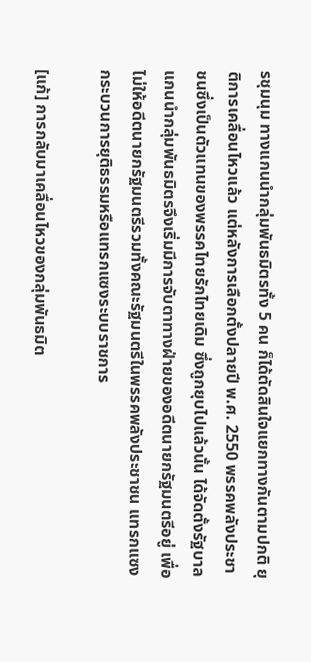รชุมนุม ทางแกนนำกลุ่มพันธมิตรทั้ง 5 คน ก็ได้ตัดสินใจแยกทางกันตามปกติ ยุติการเคลื่อนไหวแล้ว แต่หลังการเลือกตั้งปลายปี พ.ศ. 2550 พรรคพลังประชาชนซึ่งเป็นตัวแทนของพรรคไทยรักไทยเดิม ซึ่งถูกยุบไปแล้วนั้น ได้จัดตั้งรัฐบาล แกนนำกลุ่มพันธมิตรจึงเริ่มมีการจับตาทางฝ่ายของอดีตนายกรัฐมนตรีอยู่ เพื่อไม่ให้อดีตนายกรัฐมนตรีรวมทั้งคณะรัฐมนตรีในพรรคพลังประชาชน แทรกแซงกระบวนการยุติธรรมหรือแทรกแซงระบบราชการ

[แก้] การกลับมาเคลื่อนไหวของกลุ่มพันธมิต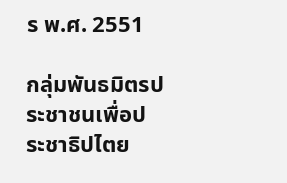ร พ.ศ. 2551

กลุ่มพันธมิตรประชาชนเพื่อประชาธิปไตย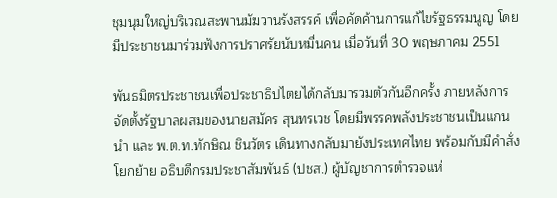ชุมนุมใหญ่บริเวณสะพานมัฆวานรังสรรค์ เพื่อคัดค้านการแก้ไขรัฐธรรมนูญ โดยมีประชาชนมาร่วมฟังการปราศรัยนับหมื่นคน เมื่อวันที่ 30 พฤษภาคม 2551

พันธมิตรประชาชนเพื่อประชาธิปไตยได้กลับมารวมตัวกันอีกครั้ง ภายหลังการจัดตั้งรัฐบาลผสมของนายสมัคร สุนทรเวช โดยมีพรรคพลังประชาชนเป็นแกนนำ และ พ.ต.ท.ทักษิณ ชินวัตร เดินทางกลับมายังประเทศไทย พร้อมกับมีคำสั่งโยกย้าย อธิบดีกรมประชาสัมพันธ์ (ปชส.) ผู้บัญชาการตำรวจแห่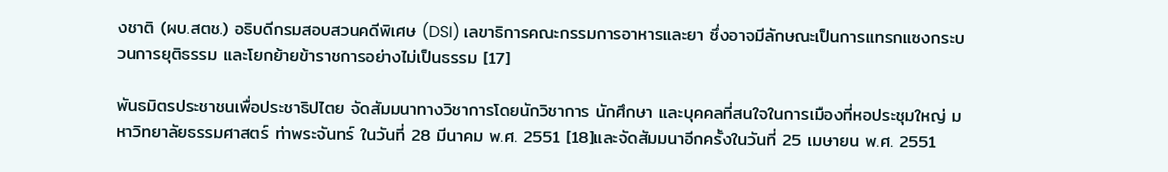งชาติ (ผบ.สตช.) อธิบดีกรมสอบสวนคดีพิเศษ (DSI) เลขาธิการคณะกรรมการอาหารและยา ซึ่งอาจมีลักษณะเป็นการแทรกแซงกระบวนการยุติธรรม และโยกย้ายข้าราชการอย่างไม่เป็นธรรม [17]

พันธมิตรประชาชนเพื่อประชาธิปไตย จัดสัมมนาทางวิชาการโดยนักวิชาการ นักศึกษา และบุคคลที่สนใจในการเมืองที่หอประชุมใหญ่ มหาวิทยาลัยธรรมศาสตร์ ท่าพระจันทร์ ในวันที่ 28 มีนาคม พ.ศ. 2551 [18]และจัดสัมมนาอีกครั้งในวันที่ 25 เมษายน พ.ศ. 2551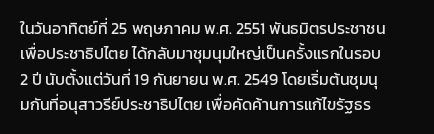ในวันอาทิตย์ที่ 25 พฤษภาคม พ.ศ. 2551 พันธมิตรประชาชนเพื่อประชาธิปไตย ได้กลับมาชุมนุมใหญ่เป็นครั้งแรกในรอบ 2 ปี นับตั้งแต่วันที่ 19 กันยายน พ.ศ. 2549 โดยเริ่มต้นชุมนุมกันที่อนุสาวรีย์ประชาธิปไตย เพื่อคัดค้านการแก้ไขรัฐธร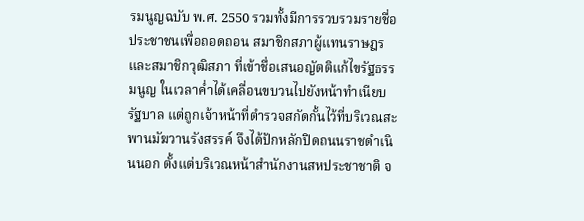รมนูญฉบับ พ.ศ. 2550 รวมทั้งมีการรวบรวมรายชื่อประชาชนเพื่อถอดถอน สมาชิกสภาผู้แทนราษฎรและสมาชิกวุฒิสภา ที่เข้าชื่อเสนอญัตติแก้ไขรัฐธรรมนูญ ในเวลาค่ำได้เคลื่อนขบวนไปยังหน้าทำเนียบรัฐบาล แต่ถูกเจ้าหน้าที่ตำรวจสกัดกั้นไว้ที่บริเวณสะพานมัฆวานรังสรรค์ จึงได้ปักหลักปิดถนนราชดำเนินนอก ตั้งแต่บริเวณหน้าสำนักงานสหประชาชาติ จ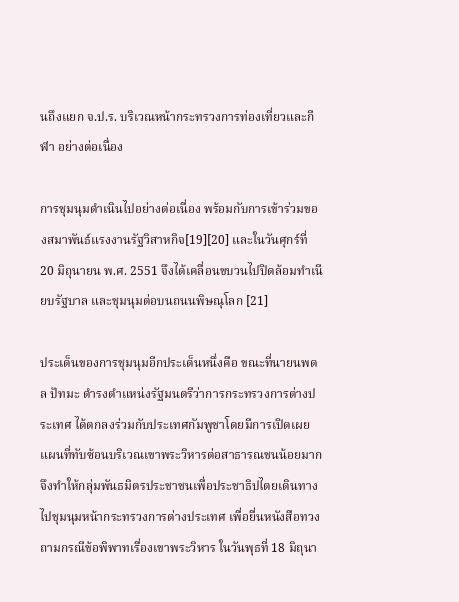นถึงแยก จ.ป.ร. บริเวณหน้ากระทรวงการท่องเที่ยวและกีฬา อย่างต่อเนื่อง

การชุมนุมดำเนินไปอย่างต่อเนื่อง พร้อมกับการเข้าร่วมของสมาพันธ์แรงงานรัฐวิสาหกิจ[19][20] และในวันศุกร์ที่ 20 มิถุนายน พ.ศ. 2551 จึงได้เคลื่อนขบวนไปปิดล้อมทำเนียบรัฐบาล และชุมนุมต่อบนถนนพิษณุโลก [21]

ประเด็นของการชุมนุมอีกประเด็นหนึ่งคือ ขณะที่นายนพดล ปัทมะ ดำรงตำแหน่งรัฐมนตรีว่าการกระทรวงการต่างประเทศ ได้ตกลงร่วมกับประเทศกัมพูชาโดยมีการเปิดเผยแผนที่ทับซ้อนบริเวณเขาพระวิหารต่อสาธารณชนน้อยมาก จึงทำให้กลุ่มพันธมิตรประชาชนเพื่อประชาธิปไตยเดินทางไปชุมนุมหน้ากระทรวงการต่างประเทศ เพื่อยื่นหนังสือทวงถามกรณีข้อพิพาทเรื่องเขาพระวิหาร ในวันพุธที่ 18 มิถุนา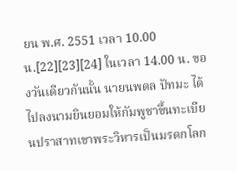ยน พ.ศ. 2551 เวลา 10.00 น.[22][23][24] ในเวลา 14.00 น. ของวันเดียวกันนั้น นายนพดล ปัทมะ ได้ไปลงนามยินยอมให้กัมพูชาขึ้นทะเบียนปราสาทเขาพระวิหารเป็นมรดกโลก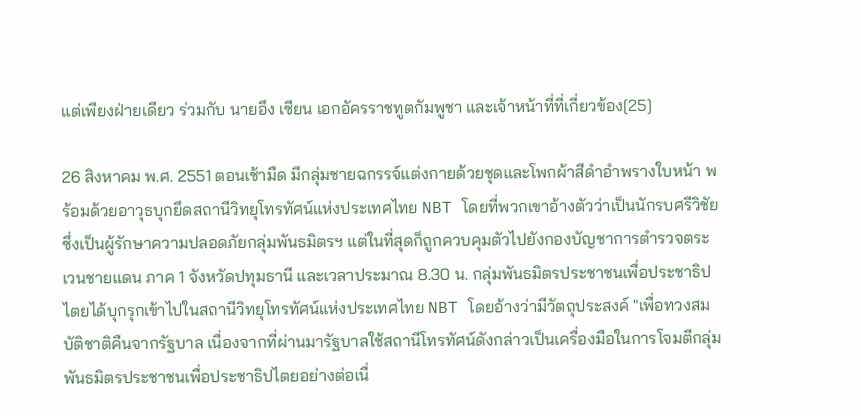แต่เพียงฝ่ายเดียว ร่วมกับ นายอึง เซียน เอกอัครราชทูตกัมพูชา และเจ้าหน้าที่ที่เกี่ยวข้อง[25]

26 สิงหาคม พ.ศ. 2551 ตอนเช้ามืด มีกลุ่มชายฉกรรจ์แต่งกายด้วยชุดและโพกผ้าสีดำอำพรางใบหน้า พร้อมด้วยอาวุธบุกยึดสถานีวิทยุโทรทัศน์แห่งประเทศไทย NBT โดยที่พวกเขาอ้างตัวว่าเป็นนักรบศรีวิชัย ซึ่งเป็นผู้รักษาความปลอดภัยกลุ่มพันธมิตรฯ แต่ในที่สุดก็ถูกควบคุมตัวไปยังกองบัญชาการตำรวจตระเวนชายแดน ภาค 1 จังหวัดปทุมธานี และเวลาประมาณ 8.30 น. กลุ่มพันธมิตรประชาชนเพื่อประชาธิปไตยได้บุกรุกเข้าไปในสถานีวิทยุโทรทัศน์แห่งประเทศไทย NBT โดยอ้างว่ามีวัตถุประสงค์ "เพื่อทวงสมบัติชาติคืนจากรัฐบาล เนื่องจากที่ผ่านมารัฐบาลใช้สถานีโทรทัศน์ดังกล่าวเป็นเครื่องมือในการโจมตีกลุ่มพันธมิตรประชาชนเพื่อประชาธิปไตยอย่างต่อเนื่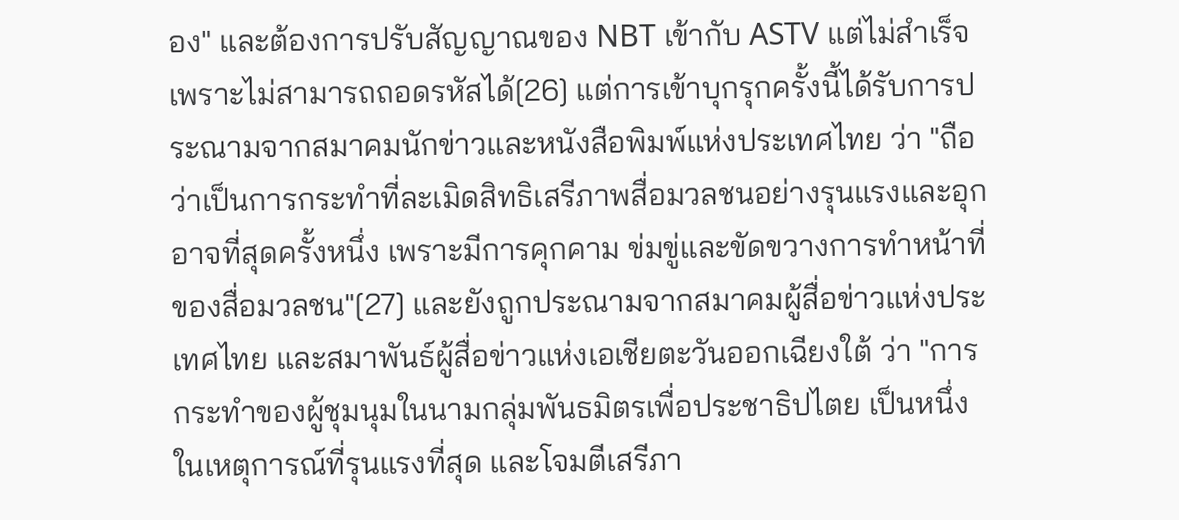อง" และต้องการปรับสัญญาณของ NBT เข้ากับ ASTV แต่ไม่สำเร็จ เพราะไม่สามารถถอดรหัสได้[26] แต่การเข้าบุกรุกครั้งนี้ได้รับการประณามจากสมาคมนักข่าวและหนังสือพิมพ์แห่งประเทศไทย ว่า "ถือว่าเป็นการกระทำที่ละเมิดสิทธิเสรีภาพสื่อมวลชนอย่างรุนแรงและอุกอาจที่สุดครั้งหนึ่ง เพราะมีการคุกคาม ข่มขู่และขัดขวางการทำหน้าที่ของสื่อมวลชน"[27] และยังถูกประณามจากสมาคมผู้สื่อข่าวแห่งประเทศไทย และสมาพันธ์ผู้สื่อข่าวแห่งเอเชียตะวันออกเฉียงใต้ ว่า "การกระทำของผู้ชุมนุมในนามกลุ่มพันธมิตรเพื่อประชาธิปไตย เป็นหนึ่งในเหตุการณ์ที่รุนแรงที่สุด และโจมตีเสรีภา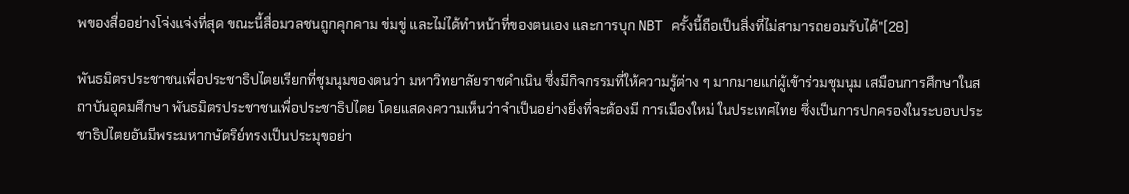พของสื่ออย่างโจ่งแจ่งที่สุด ขณะนี้สื่อมวลชนถูกคุกคาม ข่มขู่ และไม่ได้ทำหน้าที่ของตนเอง และการบุก NBT ครั้งนี้ถือเป็นสิ่งที่ไม่สามารถยอมรับได้"[28]

พันธมิตรประชาชนเพื่อประชาธิปไตยเรียกที่ชุมนุมของตนว่า มหาวิทยาลัยราชดำเนิน ซึ่งมีกิจกรรมที่ให้ความรู้ต่าง ๆ มากมายแก่ผู้เข้าร่วมชุมนุม เสมือนการศึกษาในสถาบันอุดมศึกษา พันธมิตรประชาชนเพื่อประชาธิปไตย โดยแสดงความเห็นว่าจำเป็นอย่างยิ่งที่จะต้องมี การเมืองใหม่ ในประเทศไทย ซึ่งเป็นการปกครองในระบอบประชาธิปไตยอันมีพระมหากษัตริย์ทรงเป็นประมุขอย่า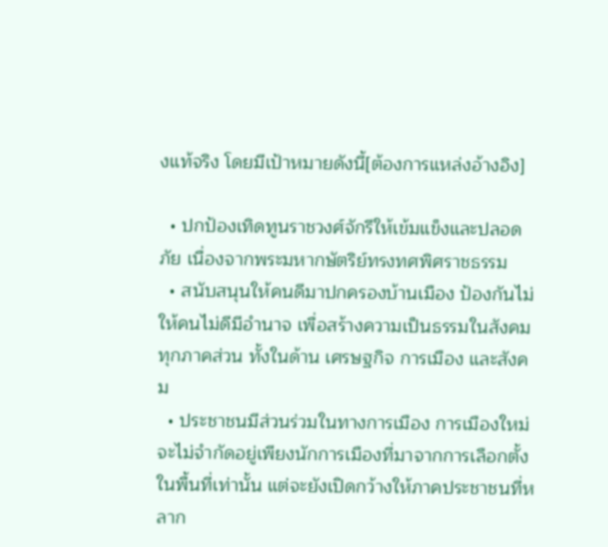งแท้จริง โดยมีเป้าหมายดังนี้[ต้องการแหล่งอ้างอิง]

  • ปกป้องเทิดทูนราชวงศ์จักรีให้เข้มแข็งและปลอดภัย เนื่องจากพระมหากษัตริย์ทรงทศพิศราชธรรม
  • สนับสนุนให้คนดีมาปกครองบ้านเมือง ป้องกันไม่ให้คนไม่ดีมีอำนาจ เพื่อสร้างความเป็นธรรมในสังคมทุกภาคส่วน ทั้งในด้าน เศรษฐกิจ การเมือง และสังคม
  • ประชาชนมีส่วนร่วมในทางการเมือง การเมืองใหม่จะไม่จำกัดอยู่เพียงนักการเมืองที่มาจากการเลือกตั้งในพื้นที่เท่านั้น แต่จะยังเปิดกว้างให้ภาคประชาชนที่หลาก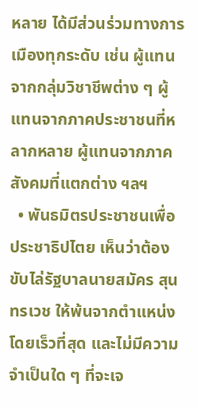หลาย ได้มีส่วนร่วมทางการเมืองทุกระดับ เช่น ผู้แทนจากกลุ่มวิชาชีพต่าง ๆ ผู้แทนจากภาคประชาชนที่หลากหลาย ผู้แทนจากภาคสังคมที่แตกต่าง ฯลฯ
  • พันธมิตรประชาชนเพื่อประชาธิปไตย เห็นว่าต้องขับไล่รัฐบาลนายสมัคร สุนทรเวช ให้พ้นจากตำแหน่งโดยเร็วที่สุด และไม่มีความจำเป็นใด ๆ ที่จะเจ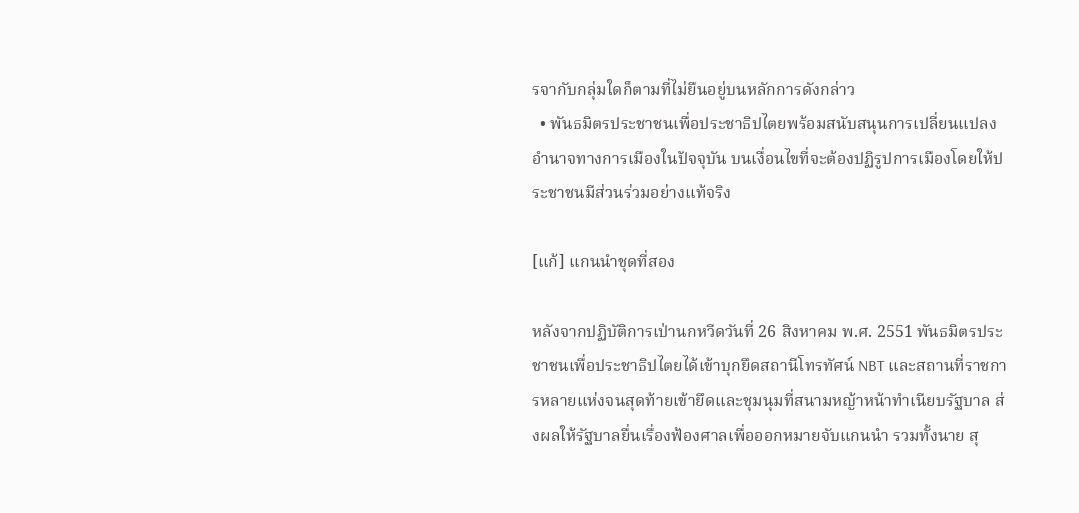รจากับกลุ่มใดก็ตามที่ไม่ยืนอยู่บนหลักการดังกล่าว
  • พันธมิตรประชาชนเพื่อประชาธิปไตยพร้อมสนับสนุนการเปลี่ยนแปลงอำนาจทางการเมืองในปัจจุบัน บนเงื่อนไขที่จะต้องปฏิรูปการเมืองโดยให้ประชาชนมีส่วนร่วมอย่างแท้จริง

[แก้] แกนนำชุดที่สอง

หลังจากปฏิบัติการเป่านกหวีดวันที่ 26 สิงหาคม พ.ศ. 2551 พันธมิตรประชาชนเพื่อประชาธิปไตยได้เข้าบุกยึดสถานีโทรทัศน์ NBT และสถานที่ราชการหลายแห่งจนสุดท้ายเข้ายึดและชุมนุมที่สนามหญ้าหน้าทำเนียบรัฐบาล ส่งผลให้รัฐบาลยื่นเรื่องฟ้องศาลเพื่อออกหมายจับแกนนำ รวมทั้งนาย สุ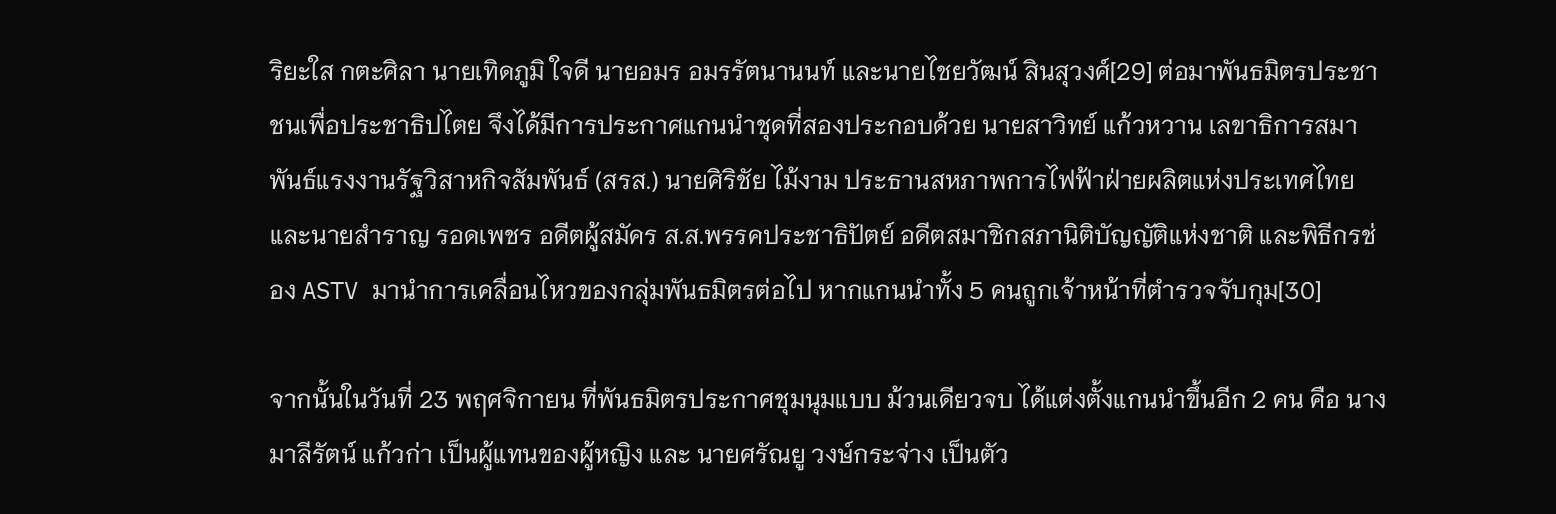ริยะใส กตะศิลา นายเทิดภูมิ ใจดี นายอมร อมรรัตนานนท์ และนายไชยวัฒน์ สินสุวงศ์[29] ต่อมาพันธมิตรประชาชนเพื่อประชาธิปไตย จึงได้มีการประกาศแกนนำชุดที่สองประกอบด้วย นายสาวิทย์ แก้วหวาน เลขาธิการสมาพันธ์แรงงานรัฐวิสาหกิจสัมพันธ์ (สรส.) นายศิริชัย ไม้งาม ประธานสหภาพการไฟฟ้าฝ่ายผลิตแห่งประเทศไทย และนายสำราญ รอดเพชร อดีตผู้สมัคร ส.ส.พรรคประชาธิปัตย์ อดีตสมาชิกสภานิติบัญญัติแห่งชาติ และพิธีกรช่อง ASTV มานำการเคลื่อนไหวของกลุ่มพันธมิตรต่อไป หากแกนนำทั้ง 5 คนถูกเจ้าหน้าที่ตำรวจจับกุม[30]

จากนั้นในวันที่ 23 พฤศจิกายน ที่พันธมิตรประกาศชุมนุมแบบ ม้วนเดียวจบ ได้แต่งตั้งแกนนำขึ้นอีก 2 คน คือ นางมาลีรัตน์ แก้วก่า เป็นผู้แทนของผู้หญิง และ นายศรัณยู วงษ์กระจ่าง เป็นตัว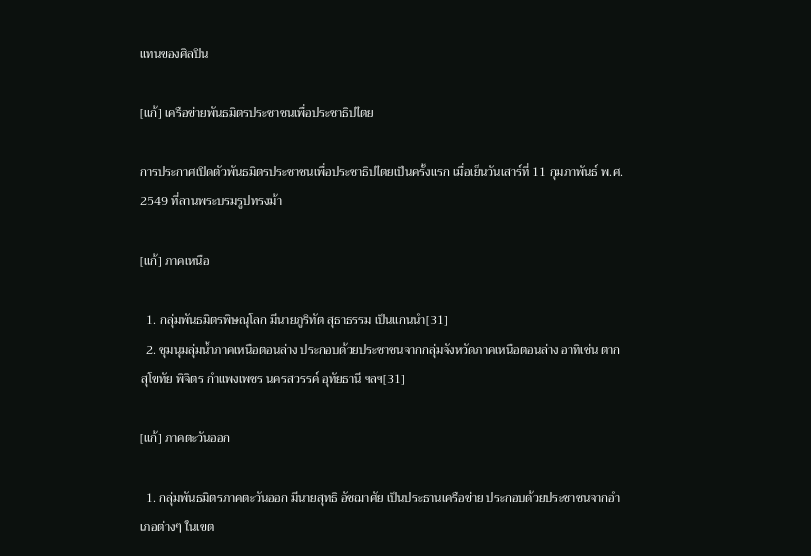แทนของศิลปิน

[แก้] เครือข่ายพันธมิตรประชาชนเพื่อประชาธิปไตย

การประกาศเปิดตัวพันธมิตรประชาชนเพื่อประชาธิปไตยเป็นครั้งแรก เมื่อเย็นวันเสาร์ที่ 11 กุมภาพันธ์ พ.ศ. 2549 ที่ลานพระบรมรูปทรงม้า

[แก้] ภาคเหนือ

  1. กลุ่มพันธมิตรพิษณุโลก มีนายภูริทัต สุธาธรรม เป็นแกนนำ[31]
  2. ชุมนุมลุ่มน้ำภาคเหนือตอนล่าง ประกอบด้วยประชาชนจากกลุ่มจังหวัดภาคเหนือตอนล่าง อาทิเช่น ตาก สุโขทัย พิจิตร กำแพงเพชร นครสวรรค์ อุทัยธานี ฯลฯ[31]

[แก้] ภาคตะวันออก

  1. กลุ่มพันธมิตรภาคตะวันออก มีนายสุทธิ อัชฌาศัย เป็นประธานเครือข่าย ประกอบด้วยประชาชนจากอำเภอต่างๆ ในเขต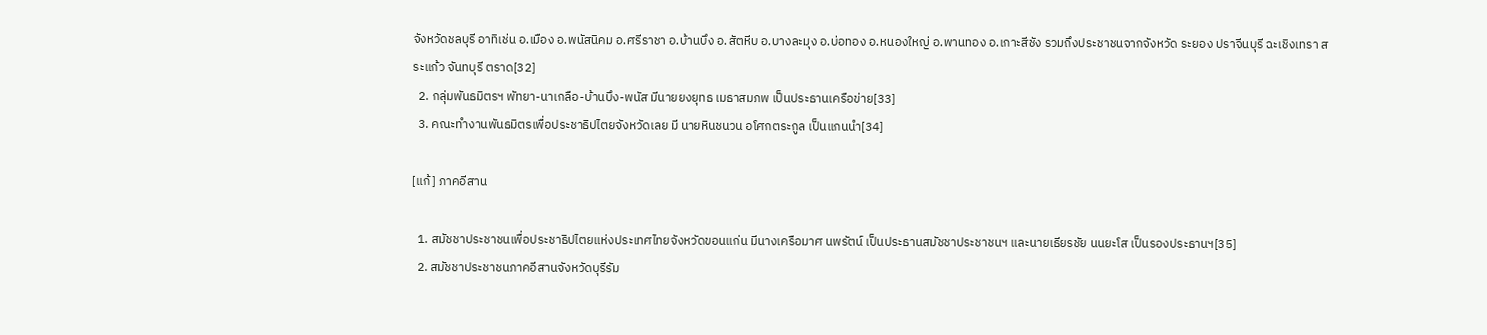จังหวัดชลบุรี อาทิเช่น อ.เมือง อ.พนัสนิคม อ.ศรีราชา อ.บ้านบึง อ.สัตหีบ อ.บางละมุง อ.บ่อทอง อ.หนองใหญ่ อ.พานทอง อ.เกาะสีชัง รวมถึงประชาชนจากจังหวัด ระยอง ปราจีนบุรี ฉะเชิงเทรา สระแก้ว จันทบุรี ตราด[32]
  2. กลุ่มพันธมิตรฯ พัทยา-นาเกลือ-บ้านบึง-พนัส มีนายยงยุทธ เมธาสมภพ เป็นประธานเครือข่าย[33]
  3. คณะทำงานพันธมิตรเพื่อประชาธิปไตยจังหวัดเลย มี นายหินชนวน อโศกตระกูล เป็นแกนนำ[34]

[แก้] ภาคอีสาน

  1. สมัชชาประชาชนเพื่อประชาธิปไตยแห่งประเทศไทยจังหวัดขอนแก่น มีนางเครือมาศ นพรัตน์ เป็นประธานสมัชชาประชาชนฯ และนายเธียรชัย นนยะโส เป็นรองประธานฯ[35]
  2. สมัชชาประชาชนภาคอีสานจังหวัดบุรีรัม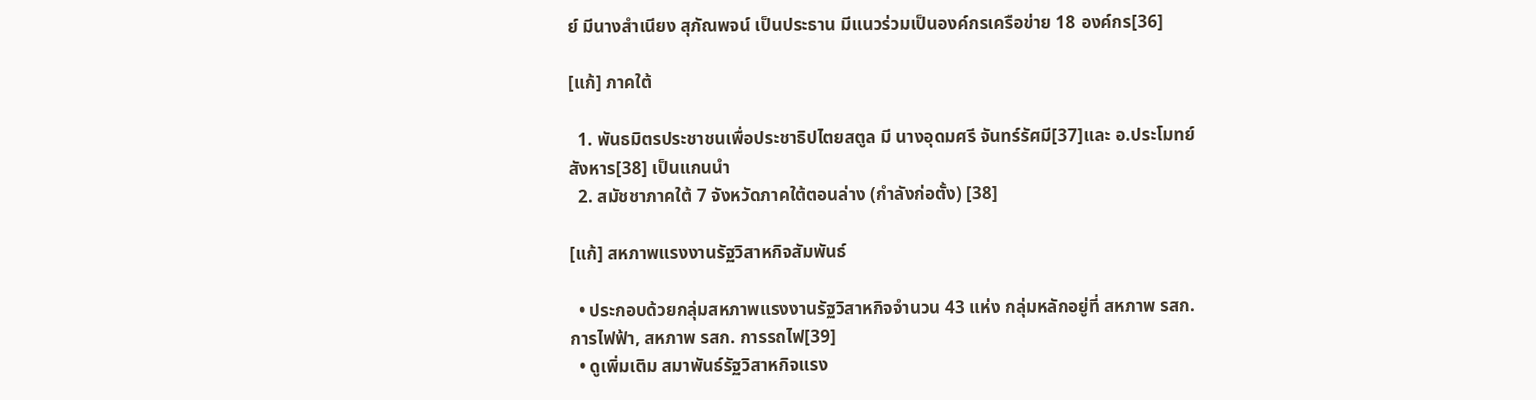ย์ มีนางสำเนียง สุภัณพจน์ เป็นประธาน มีแนวร่วมเป็นองค์กรเครือข่าย 18 องค์กร[36]

[แก้] ภาคใต้

  1. พันธมิตรประชาชนเพื่อประชาธิปไตยสตูล มี นางอุดมศรี จันทร์รัศมี[37]และ อ.ประโมทย์ สังหาร[38] เป็นแกนนำ
  2. สมัชชาภาคใต้ 7 จังหวัดภาคใต้ตอนล่าง (กำลังก่อตั้ง) [38]

[แก้] สหภาพแรงงานรัฐวิสาหกิจสัมพันธ์

  • ประกอบด้วยกลุ่มสหภาพแรงงานรัฐวิสาหกิจจำนวน 43 แห่ง กลุ่มหลักอยู่ที่ สหภาพ รสก. การไฟฟ้า, สหภาพ รสก. การรถไฟ[39]
  • ดูเพิ่มเติม สมาพันธ์รัฐวิสาหกิจแรง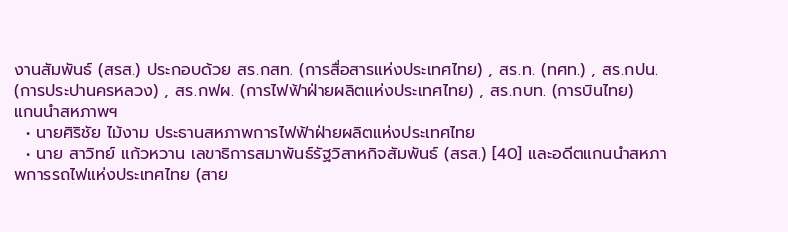งานสัมพันธ์ (สรส.) ประกอบด้วย สร.กสท. (การสื่อสารแห่งประเทศไทย) , สร.ท. (ทศท.) , สร.กปน. (การประปานครหลวง) , สร.กฟผ. (การไฟฟ้าฝ่ายผลิตแห่งประเทศไทย) , สร.กบท. (การบินไทย)
แกนนำสหภาพฯ
  • นายศิริชัย ไม้งาม ประธานสหภาพการไฟฟ้าฝ่ายผลิตแห่งประเทศไทย
  • นาย สาวิทย์ แก้วหวาน เลขาธิการสมาพันธ์รัฐวิสาหกิจสัมพันธ์ (สรส.) [40] และอดีตแกนนำสหภาพการรถไฟแห่งประเทศไทย (สาย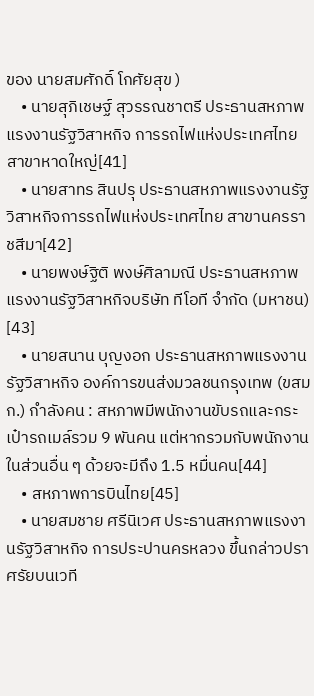ของ นายสมศักดิ์ โกศัยสุข )
    • นายสุภิเชษฐ์ สุวรรณชาตรี ประธานสหภาพแรงงานรัฐวิสาหกิจ การรถไฟแห่งประเทศไทย สาขาหาดใหญ่[41]
    • นายสาทร สินปรุ ประธานสหภาพแรงงานรัฐวิสาหกิจการรถไฟแห่งประเทศไทย สาขานครราชสีมา[42]
    • นายพงษ์ฐิติ พงษ์ศิลามณี ประธานสหภาพแรงงานรัฐวิสาหกิจบริษัท ทีโอที จำกัด (มหาชน) [43]
    • นายสนาน บุญงอก ประธานสหภาพแรงงานรัฐวิสาหกิจ องค์การขนส่งมวลชนกรุงเทพ (ขสมก.) กำลังคน : สหภาพมีพนักงานขับรถและกระเป๋ารถเมล์รวม 9 พันคน แต่หากรวมกับพนักงานในส่วนอื่น ๆ ด้วยจะมีถึง 1.5 หมื่นคน[44]
    • สหภาพการบินไทย[45]
    • นายสมชาย ศรีนิเวศ ประธานสหภาพแรงงานรัฐวิสาหกิจ การประปานครหลวง ขึ้นกล่าวปราศรัยบนเวที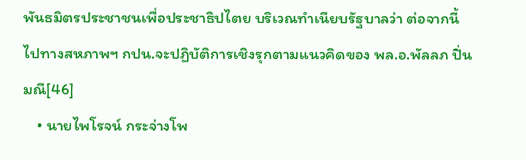พันธมิตรประชาชนเพื่อประชาธิปไตย บริเวณทำเนียบรัฐบาลว่า ต่อจากนี้ไปทางสหภาพฯ กปน.จะปฏิบัติการเชิงรุกตามแนวคิดของ พล.อ.พัลลภ ปิ่นมณี[46]
    • นายไพโรจน์ กระจ่างโพ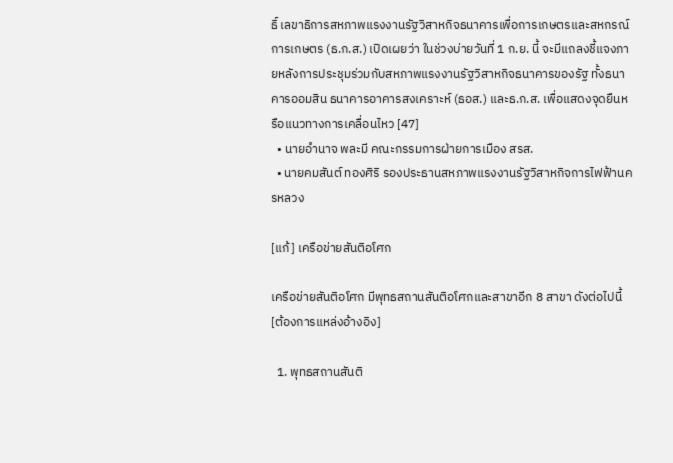ธิ์ เลขาธิการสหภาพแรงงานรัฐวิสาหกิจธนาคารเพื่อการเกษตรและสหกรณ์การเกษตร (ธ.ก.ส.) เปิดเผยว่า ในช่วงบ่ายวันที่ 1 ก.ย. นี้ จะมีแถลงชี้แจงภายหลังการประชุมร่วมกับสหภาพแรงงานรัฐวิสาหกิจธนาคารของรัฐ ทั้งธนาคารออมสิน ธนาคารอาคารสงเคราะห์ (ธอส.) และธ.ก.ส. เพื่อแสดงจุดยืนหรือแนวทางการเคลื่อนไหว [47]
  • นายอำนาจ พละมี คณะกรรมการฝ่ายการเมือง สรส.
  • นายคมสันต์ ทองศิริ รองประธานสหภาพแรงงานรัฐวิสาหกิจการไฟฟ้านครหลวง

[แก้] เครือข่ายสันติอโศก

เครือข่ายสันติอโศก มีพุทธสถานสันติอโศกและสาขาอีก 8 สาขา ดังต่อไปนี้[ต้องการแหล่งอ้างอิง]

  1. พุทธสถานสันติ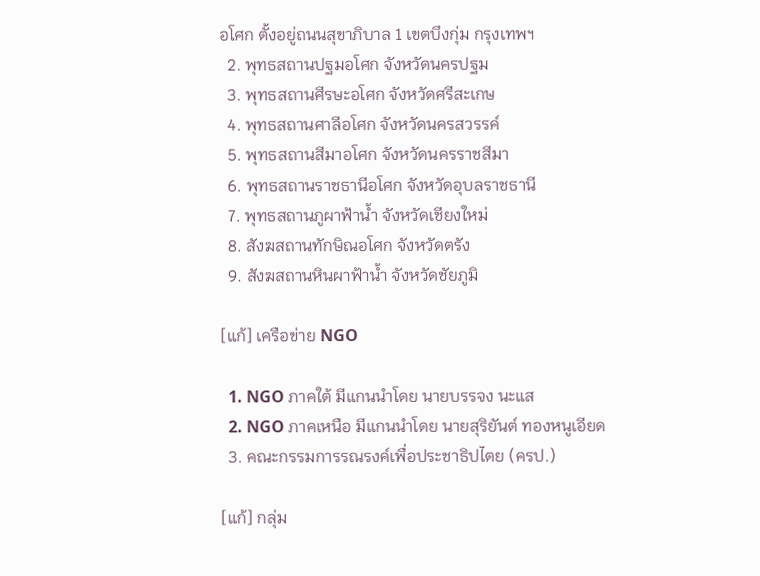อโศก ตั้งอยู่ถนนสุขาภิบาล 1 เขตบึงกุ่ม กรุงเทพฯ
  2. พุทธสถานปฐมอโศก จังหวัดนครปฐม
  3. พุทธสถานศีรษะอโศก จังหวัดศรีสะเกษ
  4. พุทธสถานศาลีอโศก จังหวัดนครสวรรค์
  5. พุทธสถานสีมาอโศก จังหวัดนครราชสีมา
  6. พุทธสถานราชธานีอโศก จังหวัดอุบลราชธานี
  7. พุทธสถานภูผาฟ้าน้ำ จังหวัดเชียงใหม่
  8. สังฆสถานทักษิณอโศก จังหวัดตรัง
  9. สังฆสถานหินผาฟ้าน้ำ จังหวัดชัยภูมิ

[แก้] เครือข่าย NGO

  1. NGO ภาคใต้ มีแกนนำโดย นายบรรจง นะแส
  2. NGO ภาคเหนือ มีแกนนำโดย นายสุริยันต์ ทองหนูเอียด
  3. คณะกรรมการรณรงค์เพื่อประชาธิปไตย (ครป.)

[แก้] กลุ่ม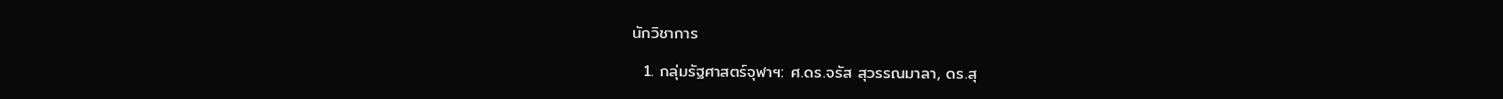นักวิชาการ

  1. กลุ่มรัฐศาสตร์จุฬาฯ: ศ.ดร.จรัส สุวรรณมาลา, ดร.สุ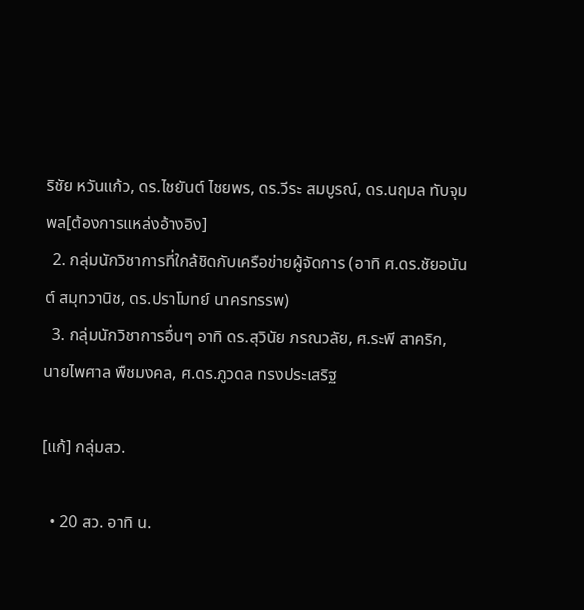ริชัย หวันแก้ว, ดร.ไชยันต์ ไชยพร, ดร.วีระ สมบูรณ์, ดร.นฤมล ทับจุมพล[ต้องการแหล่งอ้างอิง]
  2. กลุ่มนักวิชาการที่ใกล้ชิดกับเครือข่ายผู้จัดการ (อาทิ ศ.ดร.ชัยอนันต์ สมุทวานิช, ดร.ปราโมทย์ นาครทรรพ)
  3. กลุ่มนักวิชาการอื่นๆ อาทิ ดร.สุวินัย ภรณวลัย, ศ.ระพี สาคริก, นายไพศาล พืชมงคล, ศ.ดร.ภูวดล ทรงประเสริฐ

[แก้] กลุ่มสว.

  • 20 สว. อาทิ น.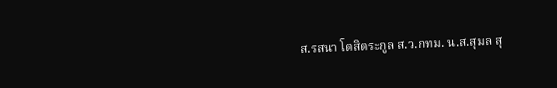ส.รสนา โตสิตระกูล ส.ว.กทม. น.ส.สุมล สุ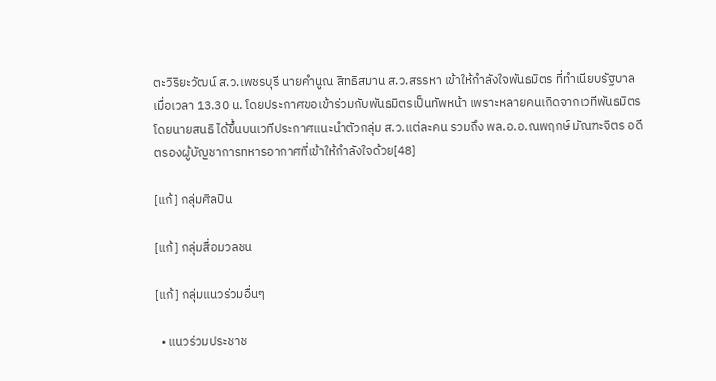ตะวิริยะวัฒน์ ส.ว.เพชรบุรี นายคำนูณ สิทธิสมาน ส.ว.สรรหา เข้าให้กำลังใจพันธมิตร ที่ทำเนียบรัฐบาล เมื่อเวลา 13.30 น. โดยประกาศขอเข้าร่วมกับพันธมิตรเป็นทัพหน้า เพราะหลายคนเกิดจากเวทีพันธมิตร โดยนายสนธิ ได้ขึ้นบนเวทีประกาศแนะนำตัวกลุ่ม ส.ว.แต่ละคน รวมถึง พล.อ.อ.ณพฤกษ์ มัณฑะจิตร อดีตรองผู้บัญชาการทหารอากาศที่เข้าให้กำลังใจด้วย[48]

[แก้] กลุ่มศิลปิน

[แก้] กลุ่มสื่อมวลชน

[แก้] กลุ่มแนวร่วมอื่นๆ

  • แนวร่วมประชาช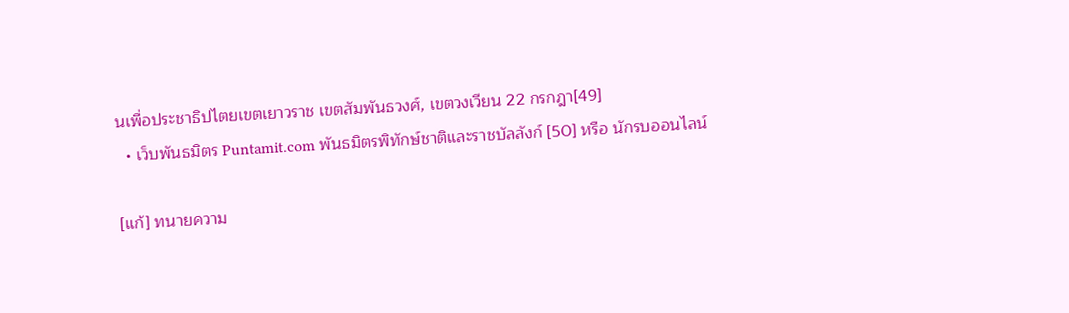นเพื่อประชาธิปไตยเขตเยาวราช เขตสัมพันธวงศ์, เขตวงเวียน 22 กรกฎา[49]
  • เว็บพันธมิตร Puntamit.com พันธมิตรพิทักษ์ชาติและราชบัลลังก์ [50] หรือ นักรบออนไลน์

[แก้] ทนายความ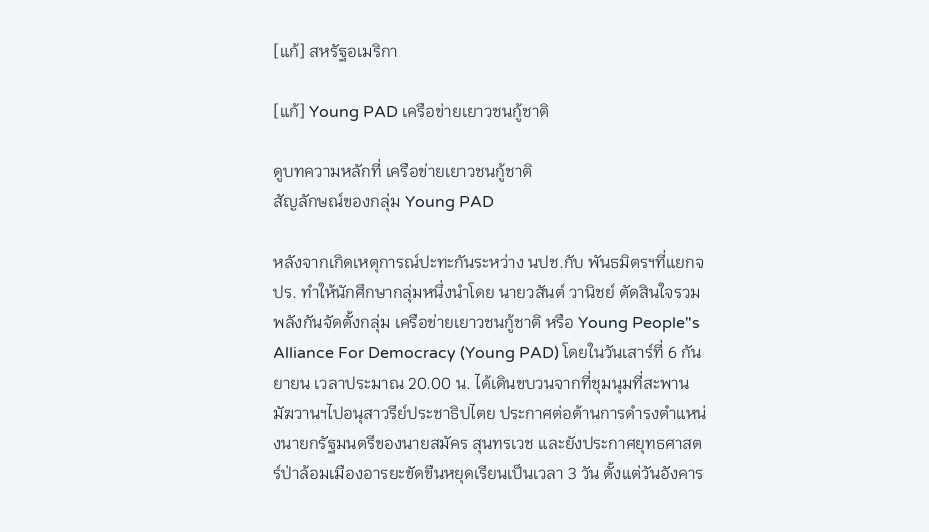[แก้] สหรัฐอเมริกา

[แก้] Young PAD เครือข่ายเยาวชนกู้ชาติ

ดูบทความหลักที่ เครือข่ายเยาวชนกู้ชาติ
สัญลักษณ์ของกลุ่ม Young PAD

หลังจากเกิดเหตุการณ์ปะทะกันระหว่าง นปช.กับ พันธมิตรฯที่แยกจปร. ทำให้นักศึกษากลุ่มหนึ่งนำโดย นายวสันต์ วานิชย์ ตัดสินใจรวมพลังกันจัดตั้งกลุ่ม เครือข่ายเยาวชนกู้ชาติ หรือ Young People"s Alliance For Democracy (Young PAD) โดยในวันเสาร์ที่ 6 กันยายน เวลาประมาณ 20.00 น. ได้เดินขบวนจากที่ชุมนุมที่สะพานมัฆวานฯไปอนุสาวรีย์ประชาธิปไตย ประกาศต่อต้านการดำรงตำแหน่งนายกรัฐมนตรีของนายสมัคร สุนทรเวช และยังประกาศยุทธศาสตร์ป่าล้อมเมืองอารยะขัดขืนหยุดเรียนเป็นเวลา 3 วัน ตั้งแต่วันอังคาร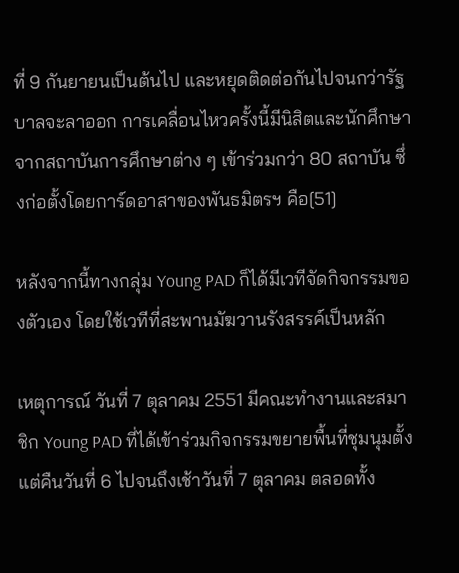ที่ 9 กันยายนเป็นต้นไป และหยุดติดต่อกันไปจนกว่ารัฐบาลจะลาออก การเคลื่อนไหวครั้งนี้มีนิสิตและนักศึกษาจากสถาบันการศึกษาต่าง ๆ เข้าร่วมกว่า 80 สถาบัน ซึ่งก่อตั้งโดยการ์ดอาสาของพันธมิตรฯ คือ[51]

หลังจากนี้ทางกลุ่ม Young PAD ก็ได้มีเวทีจัดกิจกรรมของตัวเอง โดยใช้เวทีที่สะพานมัฆวานรังสรรค์เป็นหลัก

เหตุการณ์ วันที่ 7 ตุลาคม 2551 มีคณะทำงานและสมาชิก Young PAD ที่ได้เข้าร่วมกิจกรรมขยายพื้นที่ชุมนุมตั้งแต่คืนวันที่ 6 ไปจนถึงเช้าวันที่ 7 ตุลาคม ตลอดทั้ง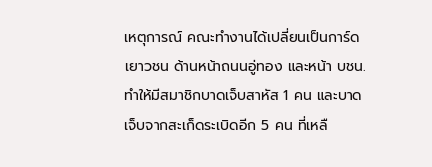เหตุการณ์ คณะทำงานได้เปลี่ยนเป็นการ์ดเยาวชน ด้านหน้าถนนอู่ทอง และหน้า บชน. ทำให้มีสมาชิกบาดเจ็บสาหัส 1 คน และบาดเจ็บจากสะเก็ดระเบิดอีก 5 คน ที่เหลื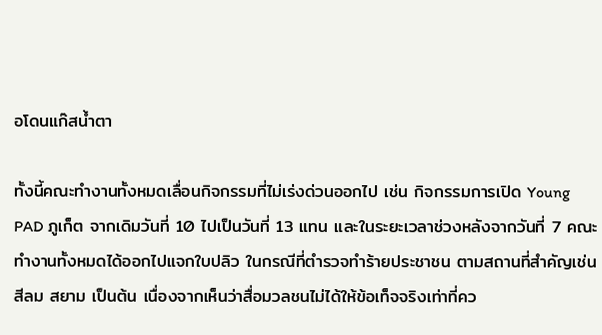อโดนแก๊สน้ำตา

ทั้งนี้คณะทำงานทั้งหมดเลื่อนกิจกรรมที่ไม่เร่งด่วนออกไป เช่น กิจกรรมการเปิด Young PAD ภูเก็ต จากเดิมวันที่ 10 ไปเป็นวันที่ 13 แทน และในระยะเวลาช่วงหลังจากวันที่ 7 คณะทำงานทั้งหมดได้ออกไปแจกใบปลิว ในกรณีที่ตำรวจทำร้ายประชาชน ตามสถานที่สำคัญเช่น สีลม สยาม เป็นต้น เนื่องจากเห็นว่าสื่อมวลชนไม่ได้ให้ข้อเท็จจริงเท่าที่คว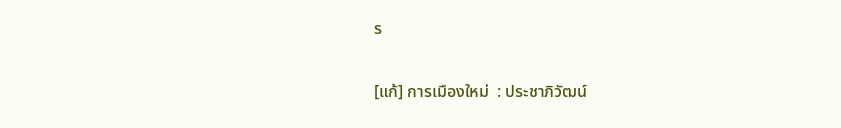ร

[แก้] การเมืองใหม่  : ประชาภิวัฒน์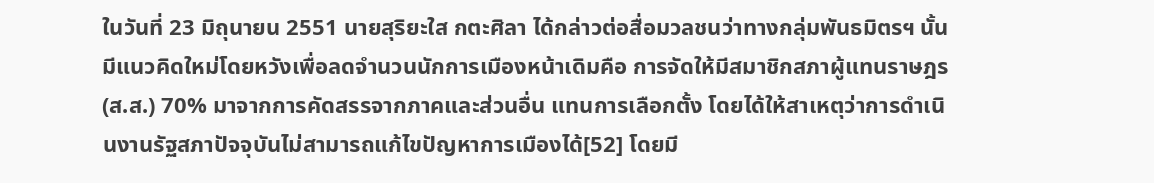ในวันที่ 23 มิถุนายน 2551 นายสุริยะใส กตะศิลา ได้กล่าวต่อสื่อมวลชนว่าทางกลุ่มพันธมิตรฯ นั้นมีแนวคิดใหม่โดยหวังเพื่อลดจำนวนนักการเมืองหน้าเดิมคือ การจัดให้มีสมาชิกสภาผู้แทนราษฎร (ส.ส.) 70% มาจากการคัดสรรจากภาคและส่วนอื่น แทนการเลือกตั้ง โดยได้ให้สาเหตุว่าการดำเนินงานรัฐสภาปัจจุบันไม่สามารถแก้ไขปัญหาการเมืองได้[52] โดยมี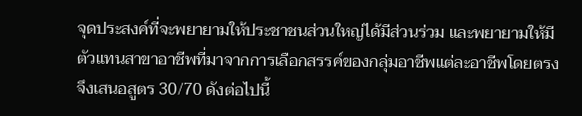จุดประสงค์ที่จะพยายามให้ประชาชนส่วนใหญ่ได้มีส่วนร่วม และพยายามให้มีตัวแทนสาขาอาชีพที่มาจากการเลือกสรรค์ของกลุ่มอาชีพแต่ละอาชีพโดยตรง จึงเสนอสูตร 30/70 ดังต่อไปนี้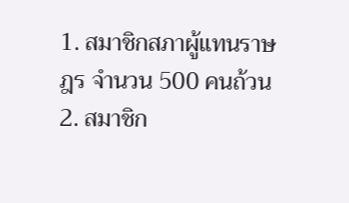1. สมาชิกสภาผู้แทนราษฎร จำนวน 500 คนถ้วน
2. สมาชิก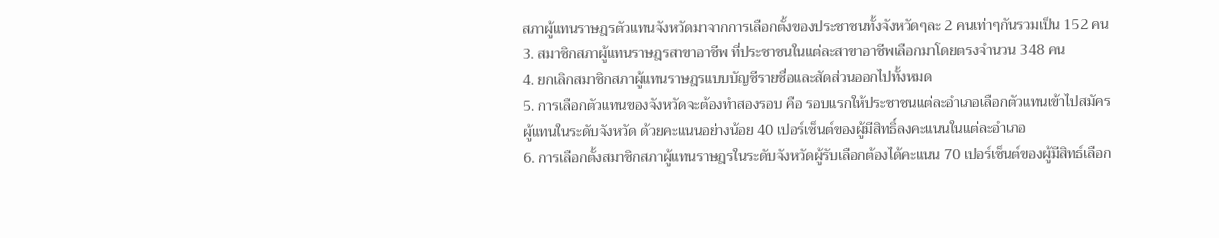สภาผู้แทนราษฎรตัวแทนจังหวัดมาจากการเลือกตั้งของประชาชนทั้งจังหวัดๆละ 2 คนเท่าๆกันรวมเป็น 152 คน
3. สมาชิกสภาผู้แทนราษฎรสาขาอาชีพ ที่ประชาชนในแต่ละสาขาอาชีพเลือกมาโดยตรงจำนวน 348 คน
4. ยกเลิกสมาชิกสภาผู้แทนราษฎรแบบบัญชีรายชื่อและสัดส่วนออกไปทั้งหมด
5. การเลือกตัวแทนของจังหวัดจะต้องทำสองรอบ คือ รอบแรกให้ประชาชนแต่ละอำเภอเลือกตัวแทนเข้าไปสมัครผู้แทนในระดับจังหวัด ด้วยคะแนนอย่างน้อย 40 เปอร์เซ็นต์ของผู้มีสิทธิ์ลงคะแนนในแต่ละอำเภอ
6. การเลือกตั้งสมาชิกสภาผู้แทนราษฎรในระดับจังหวัดผู้รับเลือกต้องได้คะแนน 70 เปอร์เซ็นต์ของผู้มีสิทธ์เลือก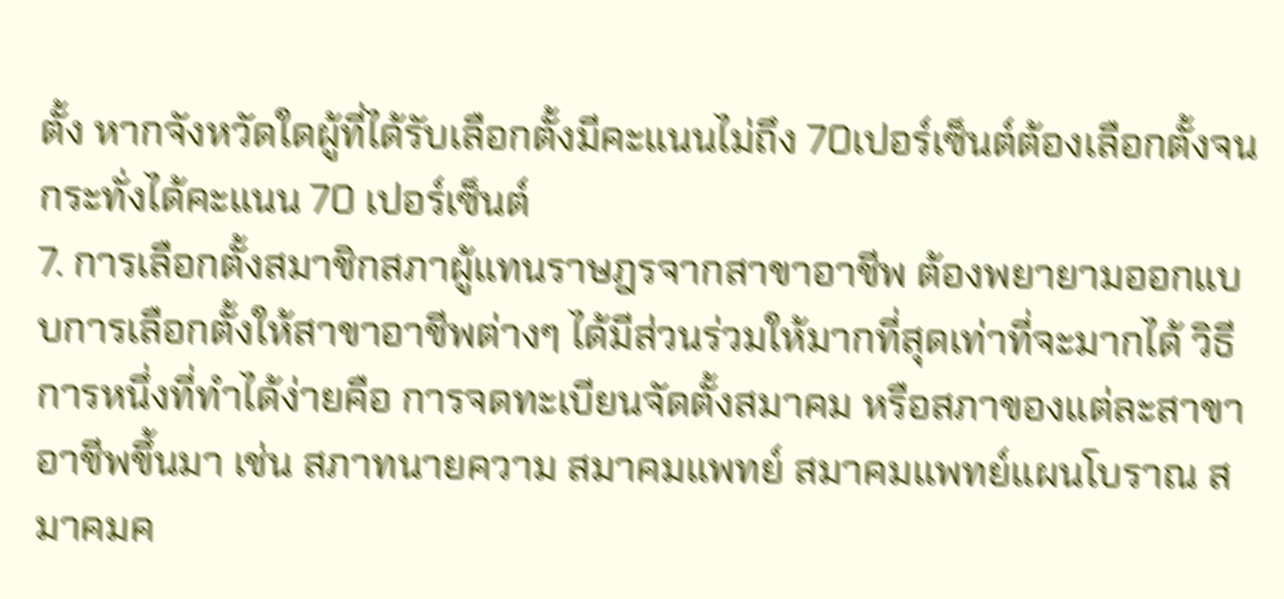ตั้ง หากจังหวัดใดผู้ที่ได้รับเลือกตั้งมีคะแนนไม่ถึง 70เปอร์เซ็นต์ต้องเลือกตั้งจนกระทั่งได้คะแนน 70 เปอร์เซ็นต์
7. การเลือกตั้งสมาชิกสภาผู้แทนราษฎรจากสาขาอาชีพ ต้องพยายามออกแบบการเลือกตั้งให้สาขาอาชีพต่างๆ ได้มีส่วนร่วมให้มากที่สุดเท่าที่จะมากได้ วิธีการหนึ่งที่ทำได้ง่ายคือ การจดทะเบียนจัดตั้งสมาคม หรือสภาของแต่ละสาขาอาชีพขึ้นมา เช่น สภาทนายความ สมาคมแพทย์ สมาคมแพทย์แผนโบราณ สมาคมค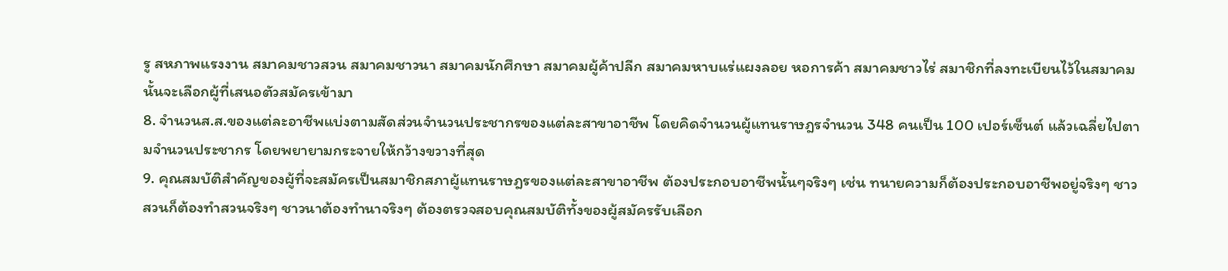รู สหภาพแรงงาน สมาคมชาวสวน สมาคมชาวนา สมาคมนักศึกษา สมาคมผู้ค้าปลีก สมาคมหาบแร่แผงลอย หอการค้า สมาคมชาวไร่ สมาชิกที่ลงทะเบียนไว้ในสมาคมนั้นจะเลือกผู้ที่เสนอตัวสมัครเข้ามา
8. จำนวนส.ส.ของแต่ละอาชีพแบ่งตามสัดส่วนจำนวนประชากรของแต่ละสาขาอาชีพ โดยคิดจำนวนผู้แทนราษฎรจำนวน 348 คนเป็น 100 เปอร์เซ็นต์ แล้วเฉลี่ยไปตามจำนวนประชากร โดยพยายามกระจายให้กว้างขวางที่สุด
9. คุณสมบัติสำคัญของผู้ที่จะสมัครเป็นสมาชิกสภาผู้แทนราษฎรของแต่ละสาขาอาชีพ ต้องประกอบอาชีพนั้นๆจริงๆ เช่น ทนายความก็ต้องประกอบอาชีพอยู่จริงๆ ชาวสวนก็ต้องทำสวนจริงๆ ชาวนาต้องทำนาจริงๆ ต้องตรวจสอบคุณสมบัติทั้งของผู้สมัครรับเลือก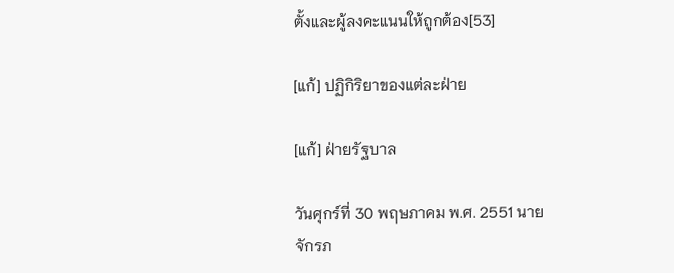ตั้งและผู้ลงคะแนนให้ถูกต้อง[53]

[แก้] ปฏิกิริยาของแต่ละฝ่าย

[แก้] ฝ่ายรัฐบาล

วันศุกร์ที่ 30 พฤษภาคม พ.ศ. 2551 นายจักรภ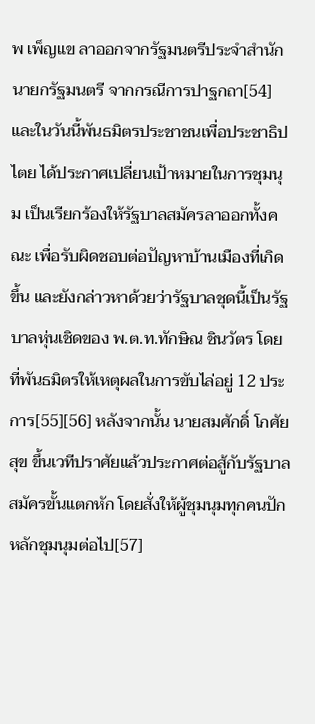พ เพ็ญแข ลาออกจากรัฐมนตรีประจำสำนักนายกรัฐมนตรี จากกรณีการปาฐกถา[54] และในวันนี้พันธมิตรประชาชนเพื่อประชาธิปไตย ได้ประกาศเปลี่ยนเป้าหมายในการชุมนุม เป็นเรียกร้องให้รัฐบาลสมัครลาออกทั้งคณะ เพื่อรับผิดชอบต่อปัญหาบ้านเมืองที่เกิดขึ้น และยังกล่าวหาด้วยว่ารัฐบาลชุดนี้เป็นรัฐบาลหุ่นเชิดของ พ.ต.ท.ทักษิณ ชินวัตร โดยที่พันธมิตรให้เหตุผลในการขับไล่อยู่ 12 ประการ[55][56] หลังจากนั้น นายสมศักดิ์ โกศัยสุข ขึ้นเวทีปราศัยแล้วประกาศต่อสู้กับรัฐบาลสมัครขั้นแตกหัก โดยสั่งให้ผู้ชุมนุมทุกคนปักหลักชุมนุมต่อไป[57]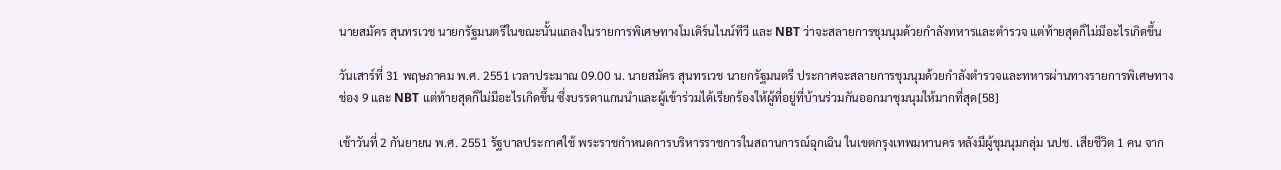นายสมัคร สุนทรเวช นายกรัฐมนตรีในขณะนั้นแถลงในรายการพิเศษทางโมเดิร์นไนน์ทีวี และ NBT ว่าจะสลายการชุมนุมด้วยกำลังทหารและตำรวจ แต่ท้ายสุดก็ไม่มีอะไรเกิดขึ้น

วันเสาร์ที่ 31 พฤษภาคม พ.ศ. 2551 เวลาประมาณ 09.00 น. นายสมัคร สุนทรเวช นายกรัฐมนตรี ประกาศจะสลายการชุมนุมด้วยกำลังตำรวจและทหารผ่านทางรายการพิเศษทางช่อง 9 และ NBT แต่ท้ายสุดก็ไม่มีอะไรเกิดขึ้น ซึ่งบรรดาแกนนำและผู้เข้าร่วมได้เรียกร้องให้ผู้ที่อยู่ที่บ้านร่วมกันออกมาชุมนุมให้มากที่สุด[58]

เช้าวันที่ 2 กันยายน พ.ศ. 2551 รัฐบาลประกาศใช้ พระราชกำหนดการบริหารราชการในสถานการณ์ฉุกเฉิน ในเขตกรุงเทพมหานคร หลังมีผู้ชุมนุมกลุ่ม นปช. เสียชีวิต 1 คน จาก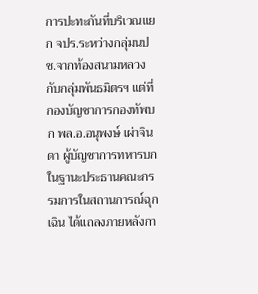การปะทะกันที่บริเวณแยก จปร.ระหว่างกลุ่มนปช.จากท้องสนามหลวง กับกลุ่มพันธมิตรฯ แต่ที่กองบัญชาการกองทัพบก พล.อ.อนุพงษ์ เผ่าจินดา ผู้บัญชาการทหารบก ในฐานะประธานคณะกรรมการในสถานการณ์ฉุกเฉิน ได้แถลงภายหลังกา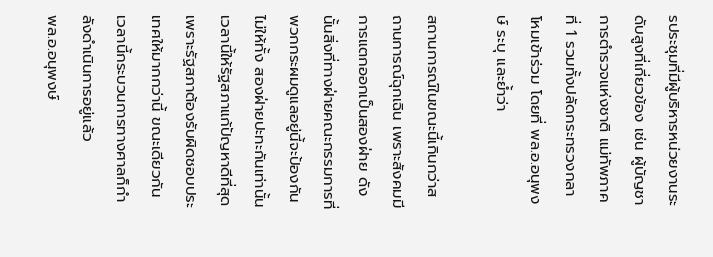รประชุมที่มีผู้บริหารหน่วยงานระดับสูงที่เกี่ยวข้อง เช่น ผู้บัญชาการตำรวจแห่งชาติ แม่ทัพภาคที่ 1 รวมทั้งปลัดกระทรวงกลาโหมเข้าร่วม โดยที่ พล.อ.อนุพงษ์ ระบุ และย้ำว่า

สถานการณ์ในขณะนี้เกินกว่าสถานการณ์ฉุกเฉิน เพราะสังคมมีการแตกออกเป็นสองฝ่าย ดังนั้นสิ่งที่ทางฝ่ายคณะกรรมการที่พวกกระผมดูแลอยู่นี้จะป้องกันไม่ให้ทั้ง สองฝ่ายปะทะกันเท่านั้น เวลานี้ให้รัฐสภาแก้ปัญหาดีที่สุด เพราะรัฐสภาต้องรับผิดชอบประเทศให้มากกว่านี้ ขณะเดียวกัน เวลานี้กระบวนการทางศาลก็กำลังดำเนินการอยู่แล้ว
พล.อ.อนุพงษ์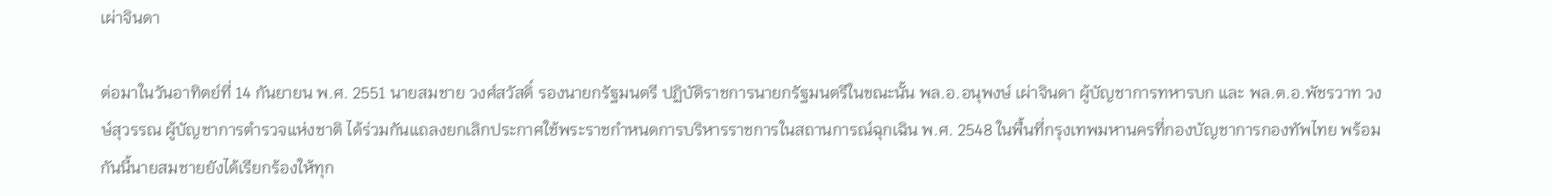เผ่าจินดา

ต่อมาในวันอาทิตย์ที่ 14 กันยายน พ.ศ. 2551 นายสมชาย วงศ์สวัสดิ์ รองนายกรัฐมนตรี ปฏิบัติราชการนายกรัฐมนตรีในขณะนั้น พล.อ.อนุพงษ์ เผ่าจินดา ผู้บัญชาการทหารบก และ พล.ต.อ.พัชรวาท วงษ์สุวรรณ ผู้บัญชาการตำรวจแห่งชาติ ได้ร่วมกันแถลงยกเลิกประกาศใช้พระราชกำหนดการบริหารราชการในสถานการณ์ฉุกเฉิน พ.ศ. 2548 ในพื้นที่กรุงเทพมหานครที่กองบัญชาการกองทัพไทย พร้อมกันนี้นายสมชายยังได้เรียกร้องให้ทุก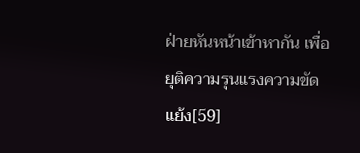ฝ่ายหันหน้าเข้าหากัน เพื่อยุติความรุนแรงความขัดแย้ง[59]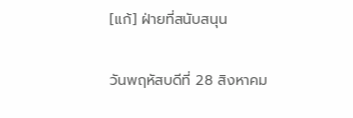[แก้] ฝ่ายที่สนับสนุน

วันพฤหัสบดีที่ 28 สิงหาคม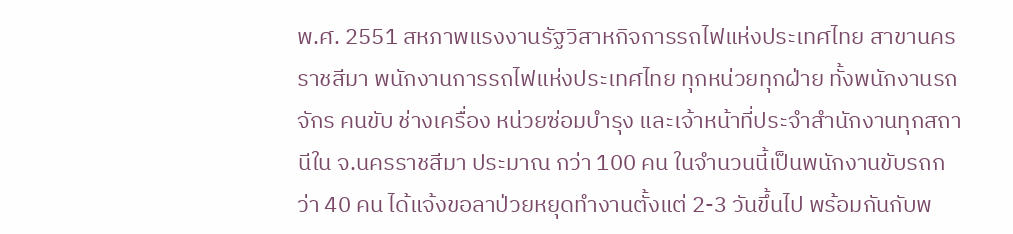พ.ศ. 2551 สหภาพแรงงานรัฐวิสาหกิจการรถไฟแห่งประเทศไทย สาขานครราชสีมา พนักงานการรถไฟแห่งประเทศไทย ทุกหน่วยทุกฝ่าย ทั้งพนักงานรถจักร คนขับ ช่างเครื่อง หน่วยซ่อมบำรุง และเจ้าหน้าที่ประจำสำนักงานทุกสถานีใน จ.นครราชสีมา ประมาณ กว่า 100 คน ในจำนวนนี้เป็นพนักงานขับรถกว่า 40 คน ได้แจ้งขอลาป่วยหยุดทำงานตั้งแต่ 2-3 วันขึ้นไป พร้อมกันกับพ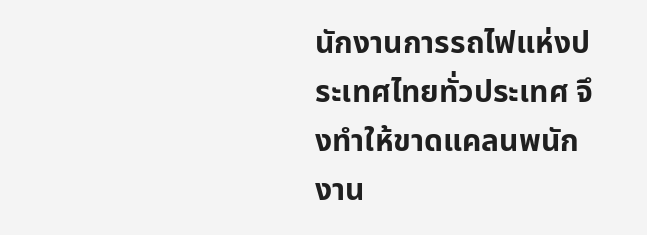นักงานการรถไฟแห่งประเทศไทยทั่วประเทศ จึงทำให้ขาดแคลนพนักงาน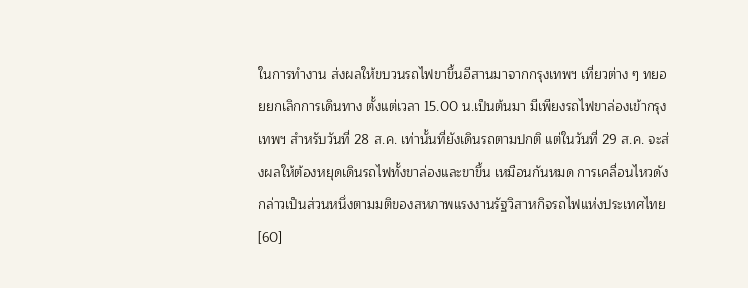ในการทำงาน ส่งผลให้ขบวนรถไฟขาขึ้นอีสานมาจากกรุงเทพฯ เที่ยวต่าง ๆ ทยอยยกเลิกการเดินทาง ตั้งแต่เวลา 15.00 น.เป็นต้นมา มีเพียงรถไฟขาล่องเข้ากรุงเทพฯ สำหรับวันที่ 28 ส.ค. เท่านั้นที่ยังเดินรถตามปกติ แต่ในวันที่ 29 ส.ค. จะส่งผลให้ต้องหยุดเดินรถไฟทั้งขาล่องและขาขึ้น เหมือนกันหมด การเคลื่อนไหวดังกล่าวเป็นส่วนหนึ่งตามมติของสหภาพแรงงานรัฐวิสาหกิจรถไฟแห่งประเทศไทย[60]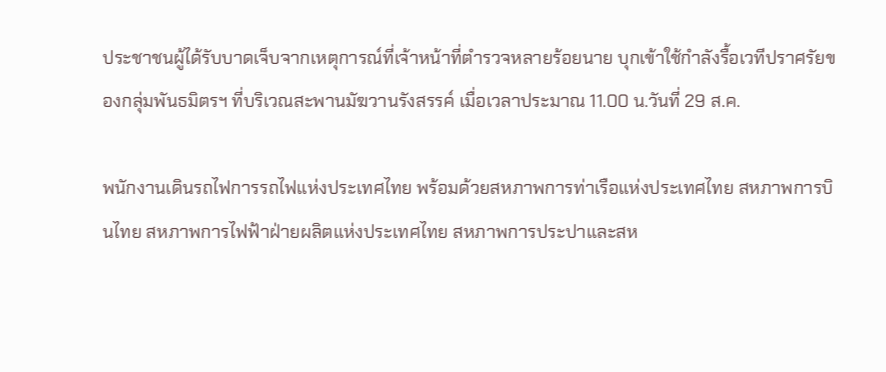ประชาชนผู้ได้รับบาดเจ็บจากเหตุการณ์ที่เจ้าหน้าที่ตำรวจหลายร้อยนาย บุกเข้าใช้กำลังรื้อเวทีปราศรัยของกลุ่มพันธมิตรฯ ที่บริเวณสะพานมัฆวานรังสรรค์ เมื่อเวลาประมาณ 11.00 น.วันที่ 29 ส.ค.

พนักงานเดินรถไฟการรถไฟแห่งประเทศไทย พร้อมด้วยสหภาพการท่าเรือแห่งประเทศไทย สหภาพการบินไทย สหภาพการไฟฟ้าฝ่ายผลิตแห่งประเทศไทย สหภาพการประปาและสห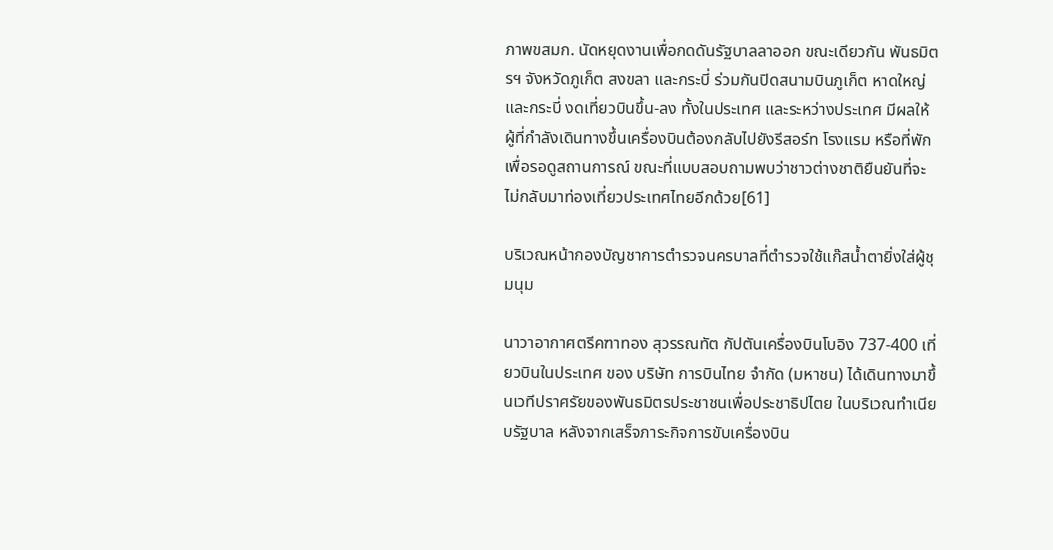ภาพขสมก. นัดหยุดงานเพื่อกดดันรัฐบาลลาออก ขณะเดียวกัน พันธมิตรฯ จังหวัดภูเก็ต สงขลา และกระบี่ ร่วมกันปิดสนามบินภูเก็ต หาดใหญ่ และกระบี่ งดเที่ยวบินขึ้น-ลง ทั้งในประเทศ และระหว่างประเทศ มีผลให้ผู้ที่กำลังเดินทางขึ้นเครื่องบินต้องกลับไปยังรีสอร์ท โรงแรม หรือที่พักเพื่อรอดูสถานการณ์ ขณะที่แบบสอบถามพบว่าชาวต่างชาติยืนยันที่จะไม่กลับมาท่องเที่ยวประเทศไทยอีกด้วย[61]

บริเวณหน้ากองบัญชาการตำรวจนครบาลที่ตำรวจใช้แก๊สน้ำตายิ่งใส่ผู้ชุมนุม

นาวาอากาศตรีคฑาทอง สุวรรณทัต กัปตันเครื่องบินโบอิง 737-400 เที่ยวบินในประเทศ ของ บริษัท การบินไทย จำกัด (มหาชน) ได้เดินทางมาขึ้นเวทีปราศรัยของพันธมิตรประชาชนเพื่อประชาธิปไตย ในบริเวณทำเนียบรัฐบาล หลังจากเสร็จภาระกิจการขับเครื่องบิน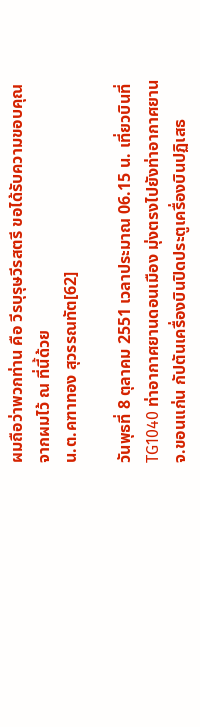ผมถือว่าพวกท่าน คือ วีรบุรุษวีรสตรี ขอได้รับความขอบคุณจากผมไว้ ณ ที่นี้ด้วย
น.ต.คฑาทอง สุวรรณทัต[62]

วันพุธที่ 8 ตุลาคม 2551 เวลาประมาณ 06.15 น. เที่ยวบินที่ TG1040 ท่าอากาศยานดอนเมือง มุ่งตรงไปยังท่าอากาศยาน จ.ขอนแก่น กัปตันเครื่องบินปิดประตูเครื่องบินปฏิเสธ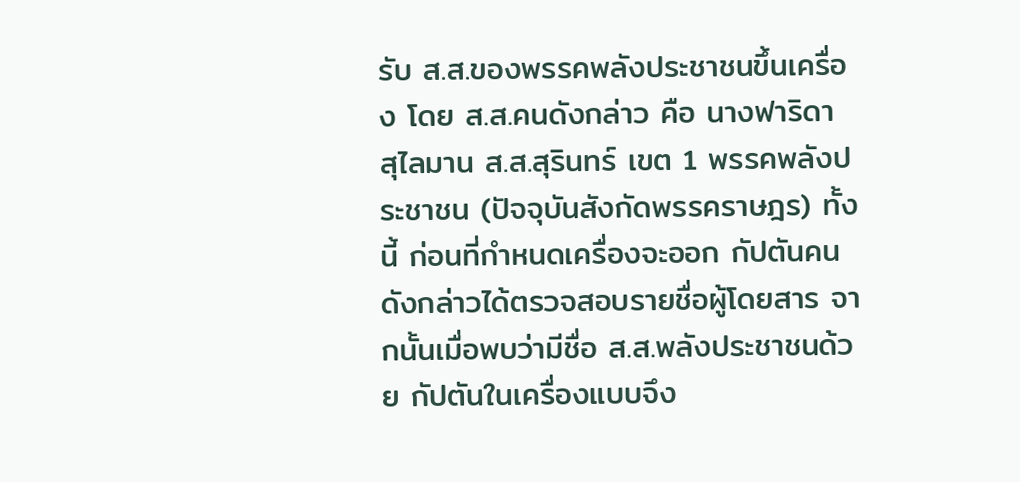รับ ส.ส.ของพรรคพลังประชาชนขึ้นเครื่อง โดย ส.ส.คนดังกล่าว คือ นางฟาริดา สุไลมาน ส.ส.สุรินทร์ เขต 1 พรรคพลังประชาชน (ปัจจุบันสังกัดพรรคราษฎร) ทั้งนี้ ก่อนที่กำหนดเครื่องจะออก กัปตันคนดังกล่าวได้ตรวจสอบรายชื่อผู้โดยสาร จากนั้นเมื่อพบว่ามีชื่อ ส.ส.พลังประชาชนด้วย กัปตันในเครื่องแบบจึง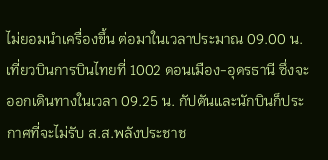ไม่ยอมนำเครื่องขึ้น ต่อมาในเวลาประมาณ 09.00 น. เที่ยวบินการบินไทยที่ 1002 ดอนเมือง-อุดรธานี ซึ่งจะออกเดินทางในเวลา 09.25 น. กัปตันและนักบินก็ประกาศที่จะไม่รับ ส.ส.พลังประชาช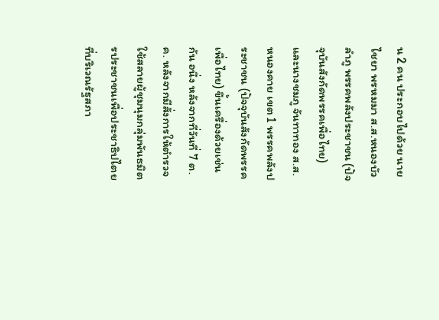น 2 คน ประกอบไปด้วย นายไชยา พรหมมา ส.ส.หนองบัวลำภู พรรคพลังประชาชน (ปัจจุบันสังกัดพรรคเพื่อไทย) และนางชมภู จันทาทอง ส.ส.หนองคาย เขต 1 พรรคพลังประชาชน (ปัจจุบันสังกัดพรรคเพื่อไทย) ขึ้นเครื่องด้วยเช่นกัน อนึ่ง หลังจากที่วันที่ 7 ต.ค. หลังจากมีสั่งการให้ตำรวจใช้สลายผู้ชุมนุมกลุ่มพันธมิตรประชาชนเพื่อประชาธิปไตย ที่บริเวณรัฐสภา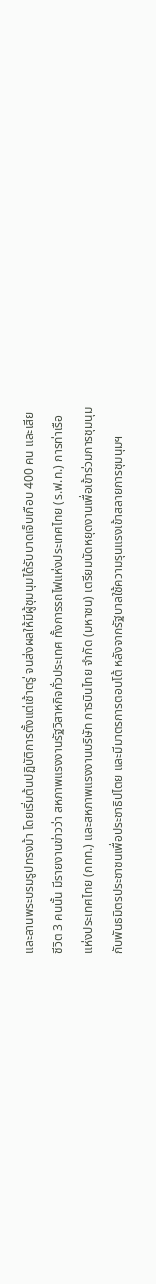และลานพระบรมรูปทรงม้า โดยเริ่มต้นปฏิบัติการตั้งแต่เช้าตรู่ จนส่งผลให้มีผู้ชุมนุมได้รับบาดเจ็บเกือบ 400 คน และเสียชีวิต 3 คนนั้น มีรายงานข่าวว่า สหภาพแรงงานรัฐวิสาหกิจทั่วประเทศ ทั้งการรถไฟแห่งประเทศไทย (ร.ฟ.ท.) การท่าเรือแห่งประเทศไทย (กทท.) และสหภาพแรงงานบริษัท การบินไทย จำกัด (มหาชน) เตรียมนัดหยุดงานเพื่อเข้าร่วมการชุมนุมกับพันธมิตรประชาชนเพื่อประชาธิปไตย และมีมาตรการตอบโต้ หลังจากรัฐบาลใช้ความรุนแรงเข้าสลายการชุมนุมฯ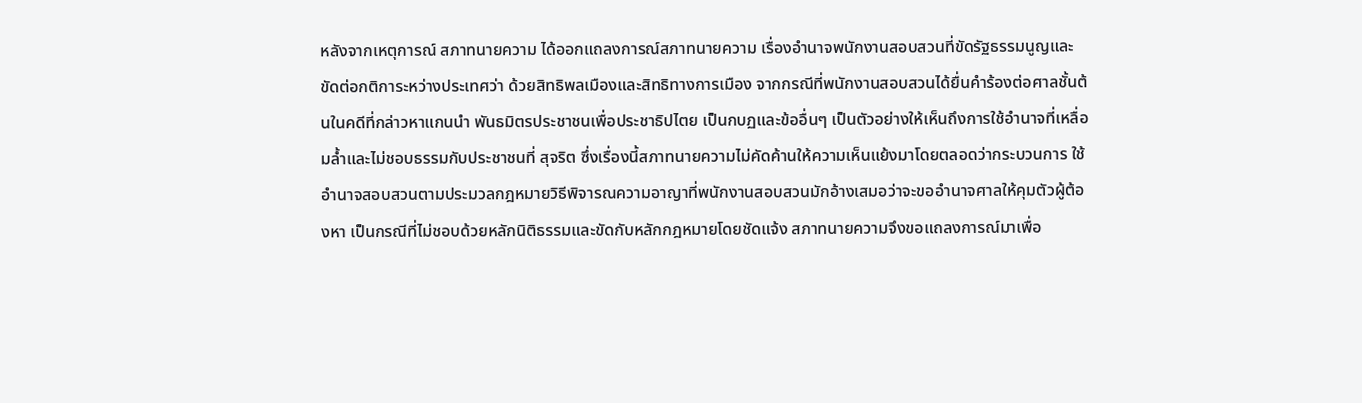หลังจากเหตุการณ์ สภาทนายความ ได้ออกแถลงการณ์สภาทนายความ เรื่องอำนาจพนักงานสอบสวนที่ขัดรัฐธรรมนูญและขัดต่อกติการะหว่างประเทศว่า ด้วยสิทธิพลเมืองและสิทธิทางการเมือง จากกรณีที่พนักงานสอบสวนได้ยื่นคำร้องต่อศาลชั้นต้นในคดีที่กล่าวหาแกนนำ พันธมิตรประชาชนเพื่อประชาธิปไตย เป็นกบฏและข้ออื่นๆ เป็นตัวอย่างให้เห็นถึงการใช้อำนาจที่เหลื่อมล้ำและไม่ชอบธรรมกับประชาชนที่ สุจริต ซึ่งเรื่องนี้สภาทนายความไม่คัดค้านให้ความเห็นแย้งมาโดยตลอดว่ากระบวนการ ใช้อำนาจสอบสวนตามประมวลกฎหมายวิธีพิจารณความอาญาที่พนักงานสอบสวนมักอ้างเสมอว่าจะขออำนาจศาลให้คุมตัวผู้ต้องหา เป็นกรณีที่ไม่ชอบด้วยหลักนิติธรรมและขัดกับหลักกฎหมายโดยชัดแจ้ง สภาทนายความจึงขอแถลงการณ์มาเพื่อ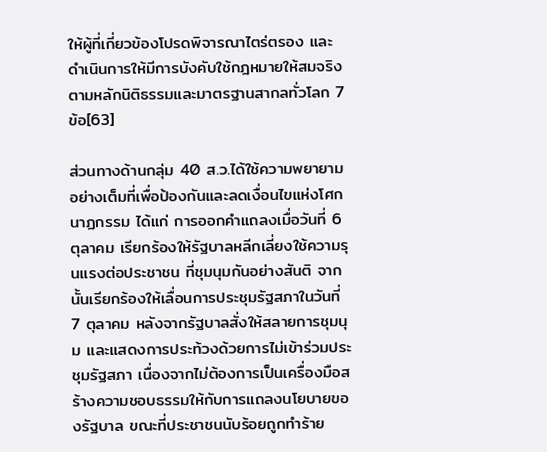ให้ผู้ที่เกี่ยวข้องโปรดพิจารณาไตร่ตรอง และดำเนินการให้มีการบังคับใช้กฎหมายให้สมจริงตามหลักนิติธรรมและมาตรฐานสากลทั่วโลก 7 ข้อ[63]

ส่วนทางด้านกลุ่ม 40 ส.ว.ได้ใช้ความพยายามอย่างเต็มที่เพื่อป้องกันและลดเงื่อนไขแห่งโศกนาฏกรรม ได้แก่ การออกคำแถลงเมื่อวันที่ 6 ตุลาคม เรียกร้องให้รัฐบาลหลีกเลี่ยงใช้ความรุนแรงต่อประชาชน ที่ชุมนุมกันอย่างสันติ จากนั้นเรียกร้องให้เลื่อนการประชุมรัฐสภาในวันที่ 7 ตุลาคม หลังจากรัฐบาลสั่งให้สลายการชุมนุม และแสดงการประท้วงด้วยการไม่เข้าร่วมประชุมรัฐสภา เนื่องจากไม่ต้องการเป็นเครื่องมือสร้างความชอบธรรมให้กับการแถลงนโยบายของรัฐบาล ขณะที่ประชาชนนับร้อยถูกทำร้าย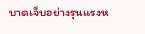บาดเจ็บอย่างรุนแรงห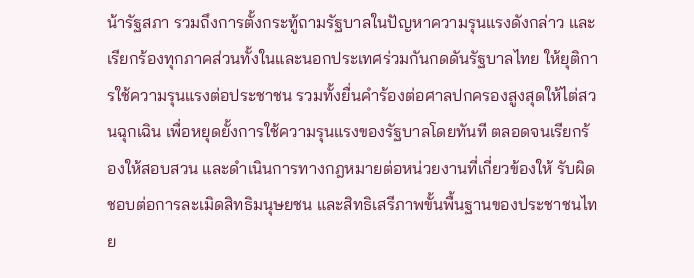น้ารัฐสภา รวมถึงการตั้งกระทู้ถามรัฐบาลในปัญหาความรุนแรงดังกล่าว และเรียกร้องทุกภาคส่วนทั้งในและนอกประเทศร่วมกันกดดันรัฐบาลไทย ให้ยุติการใช้ความรุนแรงต่อประชาชน รวมทั้งยื่นคำร้องต่อศาลปกครองสูงสุดให้ไต่สวนฉุกเฉิน เพื่อหยุดยั้งการใช้ความรุนแรงของรัฐบาลโดยทันที ตลอดจนเรียกร้องให้สอบสวน และดำเนินการทางกฎหมายต่อหน่วยงานที่เกี่ยวข้องให้ รับผิดชอบต่อการละเมิดสิทธิมนุษยชน และสิทธิเสรีภาพขั้นพื้นฐานของประชาชนไทย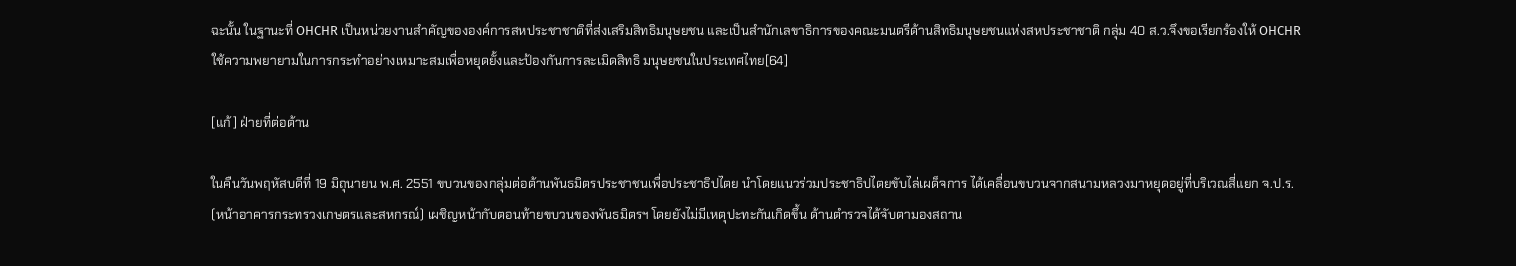ฉะนั้น ในฐานะที่ OHCHR เป็นหน่วยงานสำคัญขององค์การสหประชาชาติที่ส่งเสริมสิทธิมนุษยชน และเป็นสำนักเลขาธิการของคณะมนตรีด้านสิทธิมนุษยชนแห่งสหประชาชาติ กลุ่ม 40 ส.ว.จึงขอเรียกร้องให้ OHCHR ใช้ความพยายามในการกระทำอย่างเหมาะสมเพื่อหยุดยั้งและป้องกันการละเมิดสิทธิ มนุษยชนในประเทศไทย[64]

[แก้] ฝ่ายที่ต่อต้าน

ในคืนวันพฤหัสบดีที่ 19 มิถุนายน พ.ศ. 2551 ขบวนของกลุ่มต่อต้านพันธมิตรประชาชนเพื่อประชาธิปไตย นำโดยแนวร่วมประชาธิปไตยขับไล่เผด็จการ ได้เคลื่อนขบวนจากสนามหลวงมาหยุดอยู่ที่บริเวณสี่แยก จ.ป.ร. (หน้าอาคารกระทรวงเกษตรและสหกรณ์) เผชิญหน้ากับตอนท้ายขบวนของพันธมิตรฯ โดยยังไม่มีเหตุปะทะกันเกิดขึ้น ด้านตำรวจได้จับตามองสถาน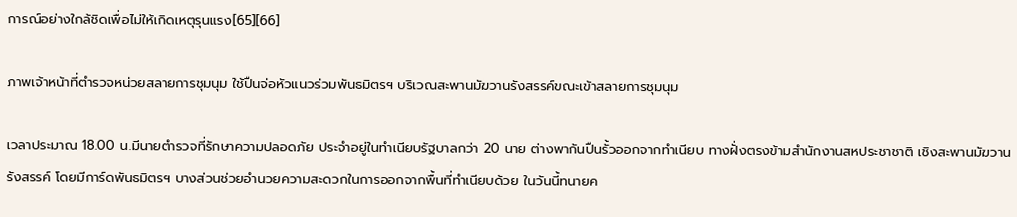การณ์อย่างใกล้ชิดเพื่อไม่ให้เกิดเหตุรุนแรง[65][66]

ภาพเจ้าหน้าที่ตำรวจหน่วยสลายการชุมนุม ใช้ปืนจ่อหัวแนวร่วมพันธมิตรฯ บริเวณสะพานมัฆวานรังสรรค์ขณะเข้าสลายการชุมนุม

เวลาประมาณ 18.00 น.มีนายตำรวจที่รักษาความปลอดภัย ประจำอยู่ในทำเนียบรัฐบาลกว่า 20 นาย ต่างพากันปืนรั้วออกจากทำเนียบ ทางฝั่งตรงข้ามสำนักงานสหประชาชาติ เชิงสะพานมัฆวานรังสรรค์ โดยมีการ์ดพันธมิตรฯ บางส่วนช่วยอำนวยความสะดวกในการออกจากพื้นที่ทำเนียบด้วย ในวันนี้ทนายค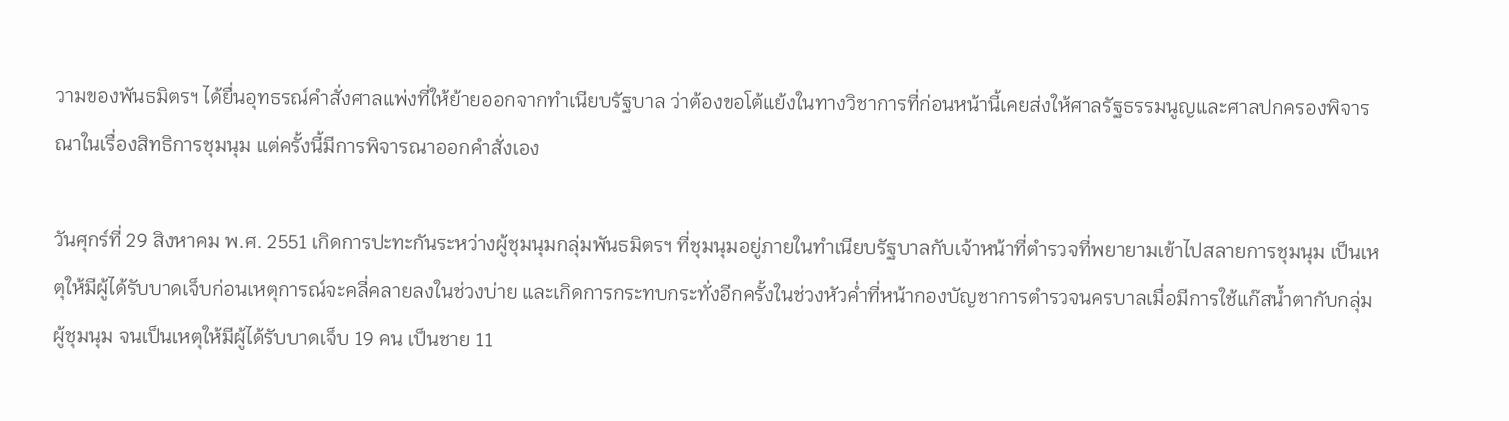วามของพันธมิตรฯ ได้ยื่นอุทธรณ์คำสั่งศาลแพ่งที่ให้ย้ายออกจากทำเนียบรัฐบาล ว่าต้องขอโต้แย้งในทางวิชาการที่ก่อนหน้านี้เคยส่งให้ศาลรัฐธรรมนูญและศาลปกครองพิจารณาในเรื่องสิทธิการชุมนุม แต่ครั้งนี้มีการพิจารณาออกคำสั่งเอง

วันศุกร์ที่ 29 สิงหาคม พ.ศ. 2551 เกิดการปะทะกันระหว่างผู้ชุมนุมกลุ่มพันธมิตรฯ ที่ชุมนุมอยู่ภายในทำเนียบรัฐบาลกับเจ้าหน้าที่ตำรวจที่พยายามเข้าไปสลายการชุมนุม เป็นเหตุให้มีผู้ได้รับบาดเจ็บก่อนเหตุการณ์จะคลี่คลายลงในช่วงบ่าย และเกิดการกระทบกระทั่งอีกครั้งในช่วงหัวค่ำที่หน้ากองบัญชาการตำรวจนครบาลเมื่อมีการใช้แก๊สน้ำตากับกลุ่มผู้ชุมนุม จนเป็นเหตุให้มีผู้ได้รับบาดเจ็บ 19 คน เป็นชาย 11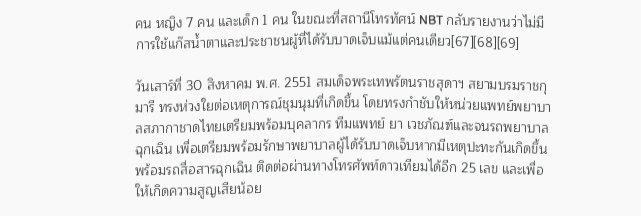คน หญิง 7 คน และเด็ก 1 คน ในขณะที่สถานีโทรทัศน์ NBT กลับรายงานว่าไม่มีการใช้แก๊สน้ำตาและประชาชนผู้ที่ได้รับบาดเจ็บแม้แต่คนเดียว[67][68][69]

วันเสาร์ที่ 30 สิงหาคม พ.ศ. 2551 สมเด็จพระเทพรัตนราชสุดาฯ สยามบรมราชกุมารี ทรงห่วงใยต่อเหตุการณ์ชุมนุมที่เกิดขึ้น โดยทรงกำชับให้หน่วยแพทย์พยาบาลสภากาชาดไทยเตรียมพร้อมบุคลากร ทีมแพทย์ ยา เวชภัณฑ์และจนรถพยาบาลฉุกเฉิน เพื่อเตรียมพร้อมรักษาพยาบาลผู้ได้รับบาดเจ็บหากมีเหตุปะทะกันเกิดขึ้น พร้อมรถสื่อสารฉุกเฉิน ติดต่อผ่านทางโทรศัพท์ดาวเทียมได้อีก 25 เลข และเพื่อให้เกิดความสูญเสียน้อย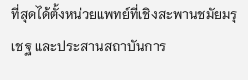ที่สุดได้ตั้งหน่วยแพทย์ที่เชิงสะพานชมัยมรุเชฐ และประสานสถาบันการ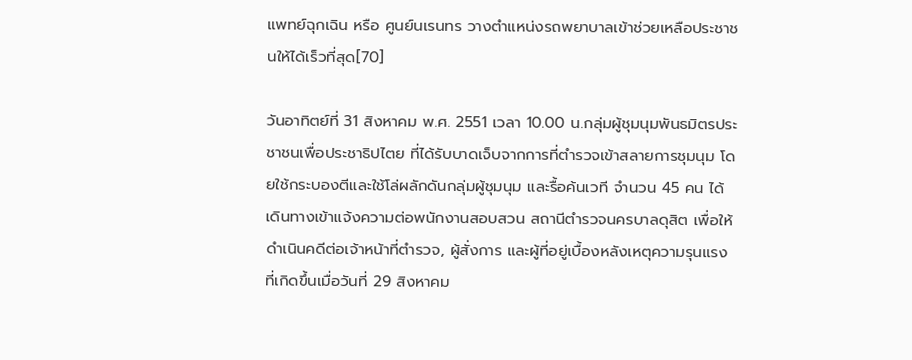แพทย์ฉุกเฉิน หรือ ศูนย์นเรนทร วางตำแหน่งรถพยาบาลเข้าช่วยเหลือประชาชนให้ได้เร็วที่สุด[70]

วันอาทิตย์ที่ 31 สิงหาคม พ.ศ. 2551 เวลา 10.00 น.กลุ่มผู้ชุมนุมพันธมิตรประชาชนเพื่อประชาธิปไตย ที่ได้รับบาดเจ็บจากการที่ตำรวจเข้าสลายการชุมนุม โดยใช้กระบองตีและใช้โล่ผลักดันกลุ่มผู้ชุมนุม และรื้อค้นเวที จำนวน 45 คน ได้เดินทางเข้าแจ้งความต่อพนักงานสอบสวน สถานีตำรวจนครบาลดุสิต เพื่อให้ดำเนินคดีต่อเจ้าหน้าที่ตำรวจ, ผู้สั่งการ และผู้ที่อยู่เบื้องหลังเหตุความรุนแรงที่เกิดขึ้นเมื่อวันที่ 29 สิงหาคม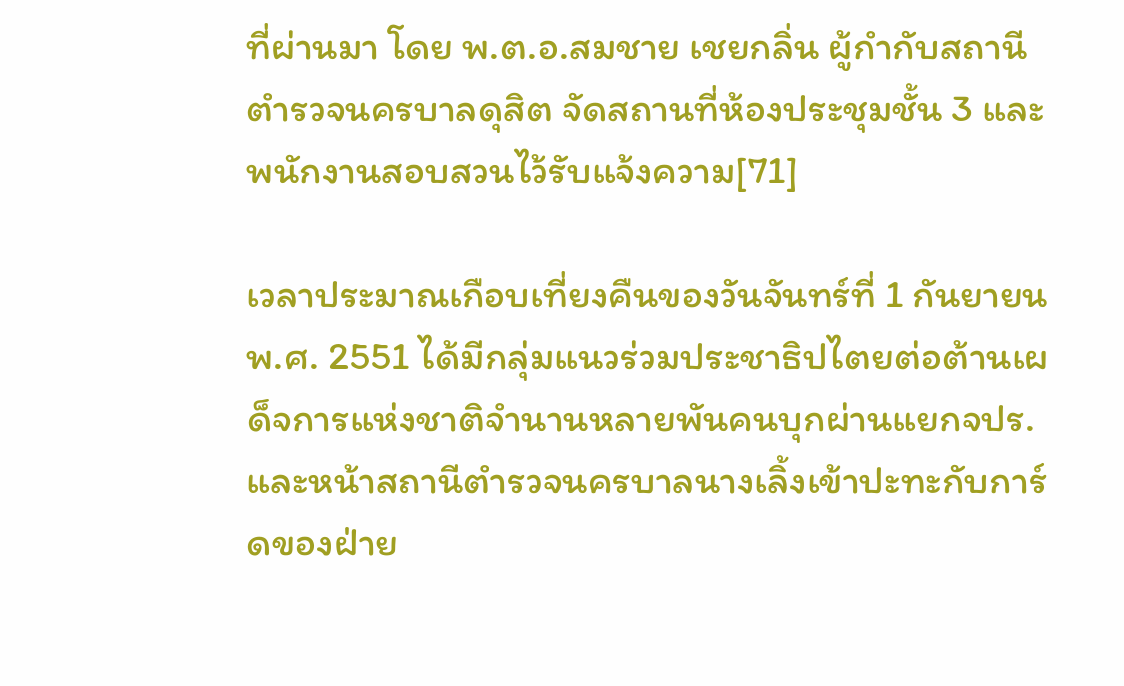ที่ผ่านมา โดย พ.ต.อ.สมชาย เชยกลิ่น ผู้กำกับสถานีตำรวจนครบาลดุสิต จัดสถานที่ห้องประชุมชั้น 3 และพนักงานสอบสวนไว้รับแจ้งความ[71]

เวลาประมาณเกือบเที่ยงคืนของวันจันทร์ที่ 1 กันยายน พ.ศ. 2551 ได้มีกลุ่มแนวร่วมประชาธิปไตยต่อต้านเผด็จการแห่งชาติจำนานหลายพันคนบุกผ่านแยกจปร.และหน้าสถานีตำรวจนครบาลนางเลิ้งเข้าปะทะกับการ์ดของฝ่าย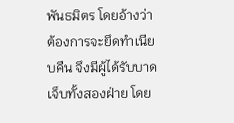พันธมิตร โดยอ้างว่าต้องการจะยึดทำเนียบคืน จึงมีผู้ได้รับบาดเจ็บทั้งสองฝ่าย โดย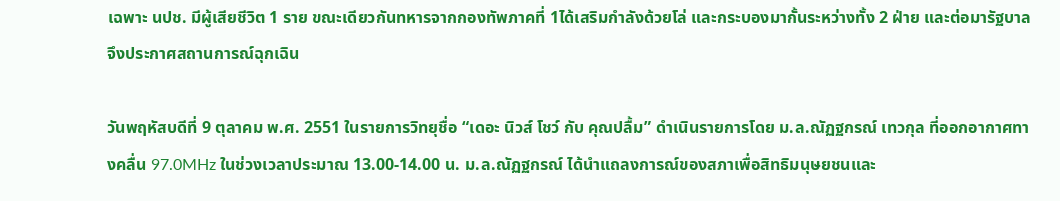เฉพาะ นปช. มีผู้เสียชีวิต 1 ราย ขณะเดียวกันทหารจากกองทัพภาคที่ 1ได้เสริมกำลังด้วยโล่ และกระบองมากั้นระหว่างทั้ง 2 ฝ่าย และต่อมารัฐบาลจึงประกาศสถานการณ์ฉุกเฉิน

วันพฤหัสบดีที่ 9 ตุลาคม พ.ศ. 2551 ในรายการวิทยุชื่อ “เดอะ นิวส์ โชว์ กับ คุณปลื้ม” ดำเนินรายการโดย ม.ล.ณัฏฐกรณ์ เทวกุล ที่ออกอากาศทางคลื่น 97.0MHz ในช่วงเวลาประมาณ 13.00-14.00 น. ม.ล.ณัฏฐกรณ์ ได้นำแถลงการณ์ของสภาเพื่อสิทธิมนุษยชนและ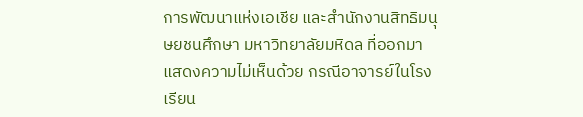การพัฒนาแห่งเอเชีย และสำนักงานสิทธิมนุษยชนศึกษา มหาวิทยาลัยมหิดล ที่ออกมาแสดงความไม่เห็นด้วย กรณีอาจารย์ในโรงเรียน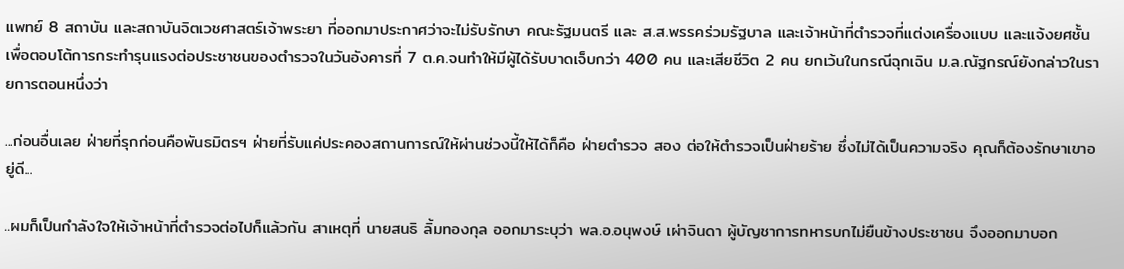แพทย์ 8 สถาบัน และสถาบันจิตเวชศาสตร์เจ้าพระยา ที่ออกมาประกาศว่าจะไม่รับรักษา คณะรัฐมนตรี และ ส.ส.พรรคร่วมรัฐบาล และเจ้าหน้าที่ตำรวจที่แต่งเครื่องแบบ และแจ้งยศชั้น เพื่อตอบโต้การกระทำรุนแรงต่อประชาชนของตำรวจในวันอังคารที่ 7 ต.ค.จนทำให้มีผู้ได้รับบาดเจ็บกว่า 400 คน และเสียชีวิต 2 คน ยกเว้นในกรณีฉุกเฉิน ม.ล.ณัฐกรณ์ยังกล่าวในรายการตอนหนึ่งว่า

...ก่อนอื่นเลย ฝ่ายที่รุกก่อนคือพันธมิตรฯ ฝ่ายที่รับแค่ประคองสถานการณ์ให้ผ่านช่วงนี้ให้ได้ก็คือ ฝ่ายตำรวจ สอง ต่อให้ตำรวจเป็นฝ่ายร้าย ซึ่งไม่ได้เป็นความจริง คุณก็ต้องรักษาเขาอยู่ดี...

..ผมก็เป็นกำลังใจให้เจ้าหน้าที่ตำรวจต่อไปก็แล้วกัน สาเหตุที่ นายสนธิ ลิ้มทองกุล ออกมาระบุว่า พล.อ.อนุพงษ์ เผ่าจินดา ผู้บัญชาการทหารบกไม่ยืนข้างประชาชน จึงออกมาบอก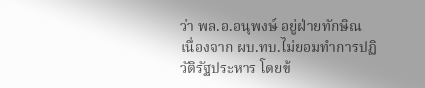ว่า พล.อ.อนุพงษ์ อยู่ฝ่ายทักษิณ เนื่องจาก ผบ.ทบ.ไม่ยอมทำการปฏิวัติรัฐประหาร โดยข้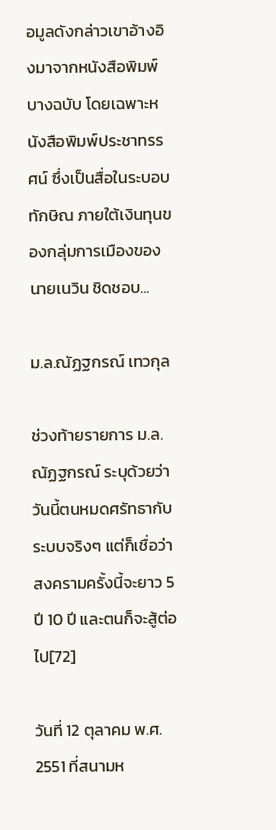อมูลดังกล่าวเขาอ้างอิงมาจากหนังสือพิมพ์บางฉบับ โดยเฉพาะหนังสือพิมพ์ประชาทรรศน์ ซึ่งเป็นสื่อในระบอบทักษิณ ภายใต้เงินทุนของกลุ่มการเมืองของ นายเนวิน ชิดชอบ...

ม.ล.ณัฏฐกรณ์ เทวกุล

ช่วงท้ายรายการ ม.ล.ณัฏฐกรณ์ ระบุด้วยว่า วันนี้ตนหมดศรัทธากับระบบจริงๆ แต่ก็เชื่อว่าสงครามครั้งนี้จะยาว 5 ปี 10 ปี และตนก็จะสู้ต่อไป[72]

วันที่ 12 ตุลาคม พ.ศ. 2551 ที่สนามห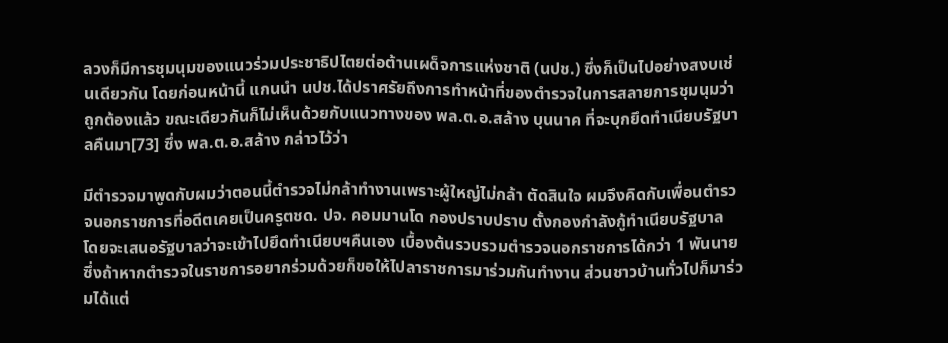ลวงก็มีการชุมนุมของแนวร่วมประชาธิปไตยต่อต้านเผด็จการแห่งชาติ (นปช.) ซึ่งก็เป็นไปอย่างสงบเช่นเดียวกัน โดยก่อนหน้านี้ แกนนำ นปช.ได้ปราศรัยถึงการทำหน้าที่ของตำรวจในการสลายการชุมนุมว่าถูกต้องแล้ว ขณะเดียวกันก็ไม่เห็นด้วยกับแนวทางของ พล.ต.อ.สล้าง บุนนาค ที่จะบุกยึดทำเนียบรัฐบาลคืนมา[73] ซึ่ง พล.ต.อ.สล้าง กล่าวไว้ว่า

มีตำรวจมาพูดกับผมว่าตอนนี้ตำรวจไม่กล้าทำงานเพราะผู้ใหญ่ไม่กล้า ตัดสินใจ ผมจึงคิดกับเพื่อนตำรวจนอกราชการที่อดีตเคยเป็นครูตชด. ปจ. คอมมานโด กองปราบปราบ ตั้งกองกำลังกู้ทำเนียบรัฐบาล โดยจะเสนอรัฐบาลว่าจะเข้าไปยึดทำเนียบฯคืนเอง เบื้องต้นรวบรวมตำรวจนอกราชการได้กว่า 1 พันนาย ซึ่งถ้าหากตำรวจในราชการอยากร่วมด้วยก็ขอให้ไปลาราชการมาร่วมกันทำงาน ส่วนชาวบ้านทั่วไปก็มาร่วมได้แต่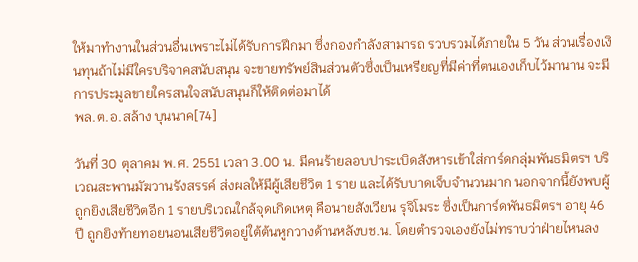ให้มาทำงานในส่วนอื่นเพราะไม่ได้รับการฝึกมา ซึ่งกองกำลังสามารถ รวบรวมได้ภายใน 5 วัน ส่วนเรื่องเงินทุนถ้าไม่มีใครบริจาคสนับสนุน จะขายทรัพย์สินส่วนตัวซึ่งเป็นเหรียญที่มีค่าที่ตนเองเก็บไว้มานาน จะมีการประมูลขายใครสนใจสนับสนุนก็ให้ติดต่อมาได้
พล.ต.อ.สล้าง บุนนาค[74]

วันที่ 30 ตุลาคม พ.ศ. 2551 เวลา 3.00 น. มีคนร้ายลอบปาระเบิดสังหารเข้าใส่การ์ดกลุ่มพันธมิตรฯ บริเวณสะพานมัฆวานรังสรรค์ ส่งผลให้มีผู้เสียชีวิต 1 ราย และได้รับบาดเจ็บจำนวนมาก นอกจากนี้ยังพบผู้ถูกยิงเสียชีวิตอีก 1 รายบริเวณใกล้จุดเกิดเหตุ คือนายสังเวียน รุจิโมระ ซึ่งเป็นการ์ดพันธมิตรฯ อายุ 46 ปี ถูกยิงท้ายทอยนอนเสียชีวิตอยู่ใต้ต้นหูกวางด้านหลังบช.น. โดยตำรวจเองยังไม่ทราบว่าฝ่ายไหนลง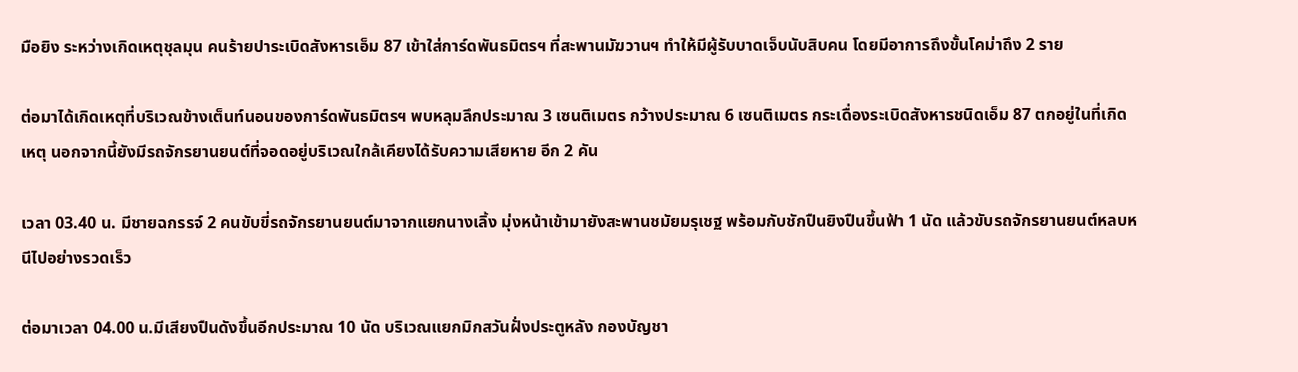มือยิง ระหว่างเกิดเหตุชุลมุน คนร้ายปาระเบิดสังหารเอ็ม 87 เข้าใส่การ์ดพันธมิตรฯ ที่สะพานมัฆวานฯ ทำให้มีผู้รับบาดเจ็บนับสิบคน โดยมีอาการถึงขั้นโคม่าถึง 2 ราย

ต่อมาได้เกิดเหตุที่บริเวณข้างเต็นท์นอนของการ์ดพันธมิตรฯ พบหลุมลึกประมาณ 3 เซนติเมตร กว้างประมาณ 6 เซนติเมตร กระเดื่องระเบิดสังหารชนิดเอ็ม 87 ตกอยู่ในที่เกิดเหตุ นอกจากนี้ยังมีรถจักรยานยนต์ที่จอดอยู่บริเวณใกล้เคียงได้รับความเสียหาย อีก 2 คัน

เวลา 03.40 น. มีชายฉกรรจ์ 2 คนขับขี่รถจักรยานยนต์มาจากแยกนางเลิ้ง มุ่งหน้าเข้ามายังสะพานชมัยมรุเชฐ พร้อมกับชักปืนยิงปืนขึ้นฟ้า 1 นัด แล้วขับรถจักรยานยนต์หลบหนีไปอย่างรวดเร็ว

ต่อมาเวลา 04.00 น.มีเสียงปืนดังขึ้นอีกประมาณ 10 นัด บริเวณแยกมิกสวันฝั่งประตูหลัง กองบัญชา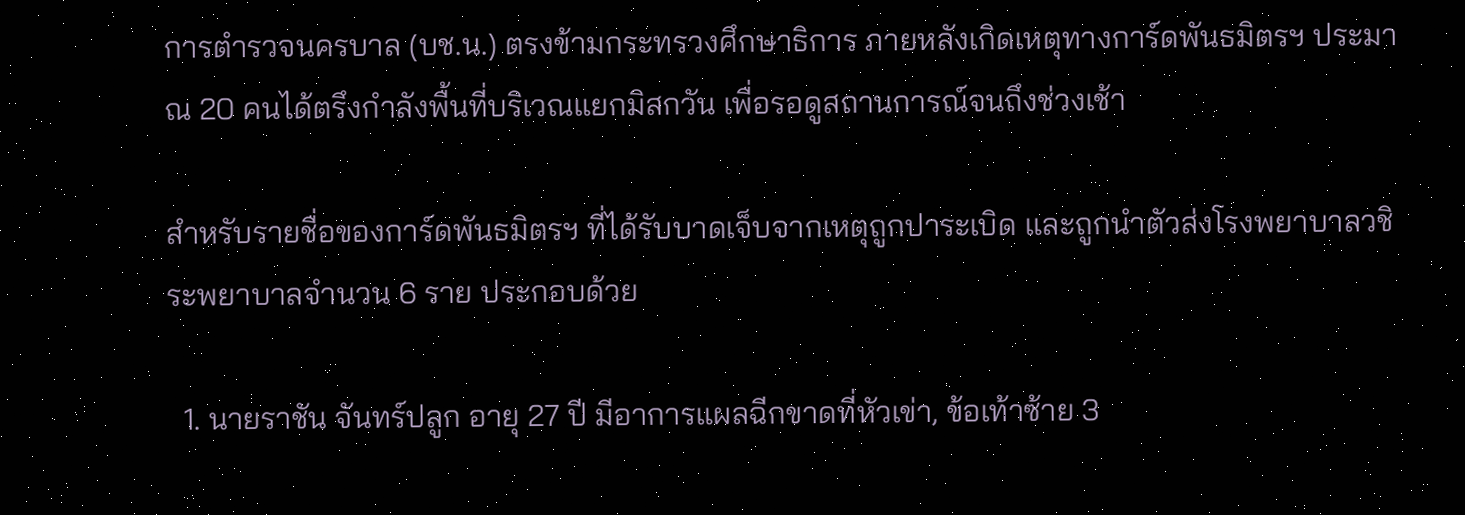การตำรวจนครบาล (บช.น.) ตรงข้ามกระทรวงศึกษาธิการ ภายหลังเกิดเหตุทางการ์ดพันธมิตรฯ ประมาณ 20 คนได้ตรึงกำลังพื้นที่บริเวณแยกมิสกวัน เพื่อรอดูสถานการณ์จนถึงช่วงเช้า

สำหรับรายชื่อของการ์ดพันธมิตรฯ ที่ได้รับบาดเจ็บจากเหตุถูกปาระเบิด และถูกนำตัวส่งโรงพยาบาลวชิระพยาบาลจำนวน 6 ราย ประกอบด้วย

  1. นายราชัน จันทร์ปลูก อายุ 27 ปี มีอาการแผลฉีกขาดที่หัวเข่า, ข้อเท้าซ้าย 3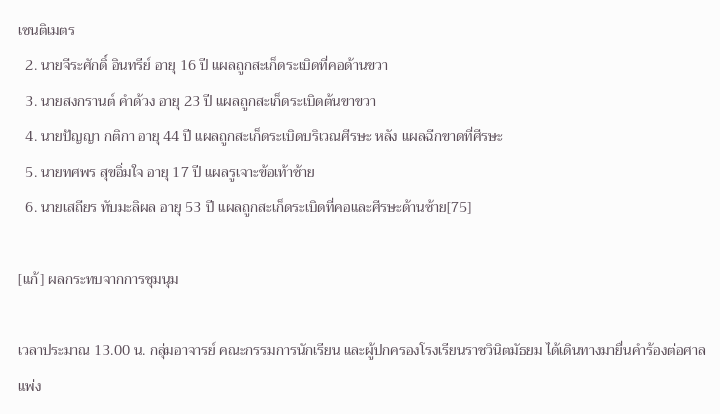เซนติเมตร
  2. นายจีระศักดิ์ อินทรีย์ อายุ 16 ปี แผลถูกสะเก็ดระเบิดที่คอด้านขวา
  3. นายสงกรานต์ คำด้วง อายุ 23 ปี แผลถูกสะเก็ดระเบิดต้นขาขวา
  4. นายปัญญา กติกา อายุ 44 ปี แผลถูกสะเก็ดระเบิดบริเวณศีรษะ หลัง แผลฉีกขาดที่ศีรษะ
  5. นายทศพร สุขอิ่มใจ อายุ 17 ปี แผลรูเจาะข้อเท้าซ้าย
  6. นายเสถียร ทับมะลิผล อายุ 53 ปี แผลถูกสะเก็ดระเบิดที่คอและศีรษะด้านซ้าย[75]

[แก้] ผลกระทบจากการชุมนุม

เวลาประมาณ 13.00 น. กลุ่มอาจารย์ คณะกรรมการนักเรียน และผู้ปกครองโรงเรียนราชวินิตมัธยม ได้เดินทางมายื่นคำร้องต่อศาลแพ่ง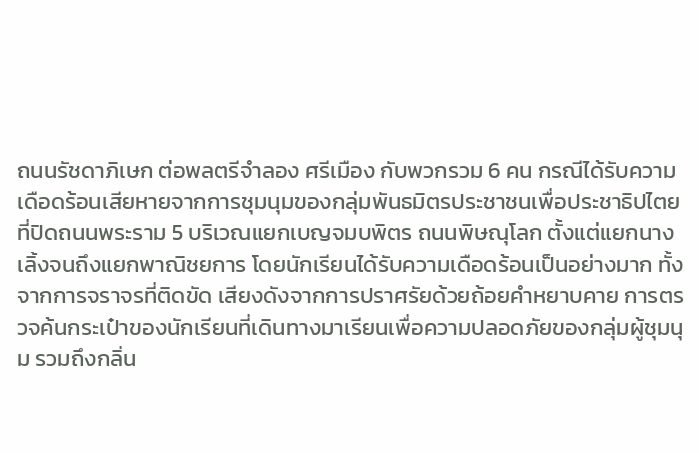ถนนรัชดาภิเษก ต่อพลตรีจำลอง ศรีเมือง กับพวกรวม 6 คน กรณีได้รับความเดือดร้อนเสียหายจากการชุมนุมของกลุ่มพันธมิตรประชาชนเพื่อประชาธิปไตย ที่ปิดถนนพระราม 5 บริเวณแยกเบญจมบพิตร ถนนพิษณุโลก ตั้งแต่แยกนางเลิ้งจนถึงแยกพาณิชยการ โดยนักเรียนได้รับความเดือดร้อนเป็นอย่างมาก ทั้งจากการจราจรที่ติดขัด เสียงดังจากการปราศรัยด้วยถ้อยคำหยาบคาย การตรวจค้นกระเป๋าของนักเรียนที่เดินทางมาเรียนเพื่อความปลอดภัยของกลุ่มผู้ชุมนุม รวมถึงกลิ่น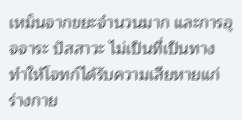เหม็นจากขยะจำนวนมาก และการอุจจาระ ปัสสาวะ ไม่เป็นที่เป็นทาง ทำให้โจทก์ได้รับความเสียหายแก่ร่างกาย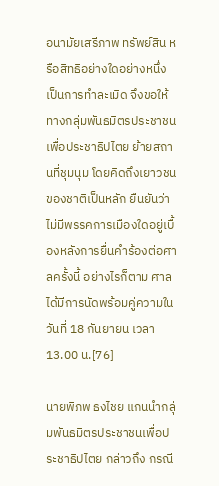อนามัยเสรีภาพ ทรัพย์สิน หรือสิทธิอย่างใดอย่างหนึ่ง เป็นการทำละเมิด จึงขอให้ทางกลุ่มพันธมิตรประชาชนเพื่อประชาธิปไตย ย้ายสถานที่ชุมนุม โดยคิดถึงเยาวชนของชาติเป็นหลัก ยืนยันว่าไม่มีพรรคการเมืองใดอยู่เบื้องหลังการยื่นคำร้องต่อศาลครั้งนี้ อย่างไรก็ตาม ศาลได้มีการนัดพร้อมคู่ความในวันที่ 18 กันยายน เวลา 13.00 น.[76]

นายพิภพ ธงไชย แกนนำกลุ่มพันธมิตรประชาชนเพื่อประชาธิปไตย กล่าวถึง กรณี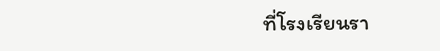ที่โรงเรียนรา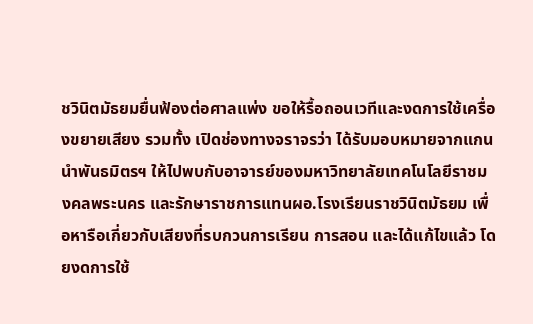ชวินิตมัธยมยื่นฟ้องต่อศาลแพ่ง ขอให้รื้อถอนเวทีและงดการใช้เครื่องขยายเสียง รวมทั้ง เปิดช่องทางจราจรว่า ได้รับมอบหมายจากแกนนำพันธมิตรฯ ให้ไปพบกับอาจารย์ของมหาวิทยาลัยเทคโนโลยีราชมงคลพระนคร และรักษาราชการแทนผอ.โรงเรียนราชวินิตมัธยม เพื่อหารือเกี่ยวกับเสียงที่รบกวนการเรียน การสอน และได้แก้ไขแล้ว โดยงดการใช้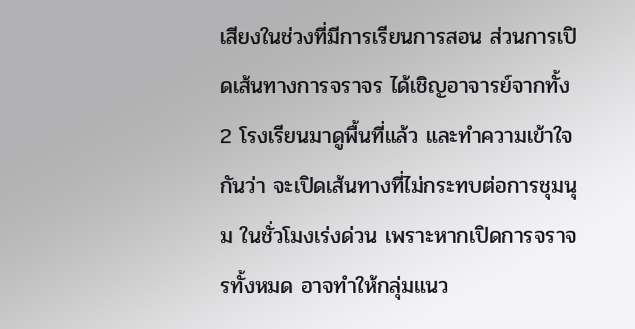เสียงในช่วงที่มีการเรียนการสอน ส่วนการเปิดเส้นทางการจราจร ได้เชิญอาจารย์จากทั้ง 2 โรงเรียนมาดูพื้นที่แล้ว และทำความเข้าใจกันว่า จะเปิดเส้นทางที่ไม่กระทบต่อการชุมนุม ในชั่วโมงเร่งด่วน เพราะหากเปิดการจราจรทั้งหมด อาจทำให้กลุ่มแนว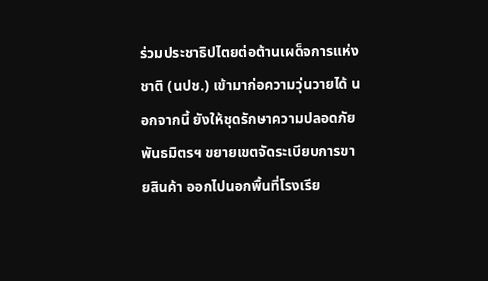ร่วมประชาธิปไตยต่อต้านเผด็จการแห่งชาติ (นปช.) เข้ามาก่อความวุ่นวายได้ นอกจากนี้ ยังให้ชุดรักษาความปลอดภัยพันธมิตรฯ ขยายเขตจัดระเบียบการขายสินค้า ออกไปนอกพื้นที่โรงเรีย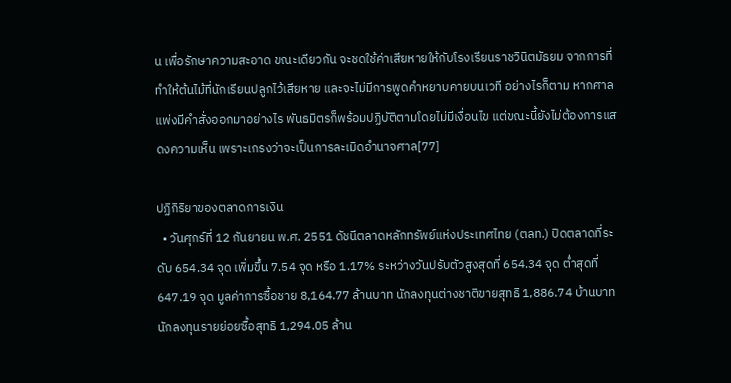น เพื่อรักษาความสะอาด ขณะเดียวกัน จะชดใช้ค่าเสียหายให้กับโรงเรียนราชวินิตมัธยม จากการที่ทำให้ต้นไม้ที่นักเรียนปลูกไว้เสียหาย และจะไม่มีการพูดคำหยาบคายบนเวที อย่างไรก็ตาม หากศาลแพ่งมีคำสั่งออกมาอย่างไร พันธมิตรก็พร้อมปฏิบัติตามโดยไม่มีเงื่อนไข แต่ขณะนี้ยังไม่ต้องการแสดงความเห็น เพราะเกรงว่าจะเป็นการละเมิดอำนาจศาล[77]

ปฏิกิริยาของตลาดการเงิน
  • วันศุกร์ที่ 12 กันยายน พ.ศ. 2551 ดัชนีตลาดหลักทรัพย์แห่งประเทศไทย (ตลท.) ปิดตลาดที่ระดับ 654.34 จุด เพิ่มขึ้น 7.54 จุด หรือ 1.17% ระหว่างวันปรับตัวสูงสุดที่ 654.34 จุด ต่ำสุดที่ 647.19 จุด มูลค่าการซื้อชาย 8,164.77 ล้านบาท นักลงทุนต่างชาติขายสุทธิ 1,886.74 บ้านบาท นักลงทุนรายย่อยซื้อสุทธิ 1,294.05 ล้าน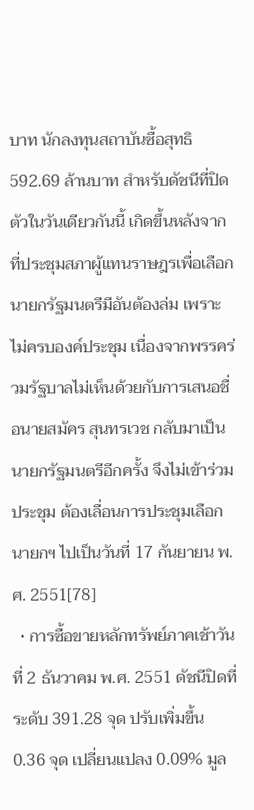บาท นักลงทุนสถาบันซื้อสุทธิ 592.69 ล้านบาท สำหรับดัชนีที่ปิดตัวในวันเดียวกันนี้ เกิดขึ้นหลังจากที่ประชุมสภาผู้แทนราษฎรเพื่อเลือกนายกรัฐมนตรีมีอันต้องล่ม เพราะไม่ครบองค์ประชุม เนื่องจากพรรคร่วมรัฐบาลไม่เห็นด้วยกับการเสนอชื่อนายสมัคร สุนทรเวช กลับมาเป็นนายกรัฐมนตรีอีกครั้ง จึงไม่เข้าร่วมประชุม ต้องเลื่อนการประชุมเลือกนายกฯ ไปเป็นวันที่ 17 กันยายน พ.ศ. 2551[78]
  • การซื้อขายหลักทรัพย์ภาคเช้าวันที่ 2 ธันวาคม พ.ศ. 2551 ดัชนีปิดที่ระดับ 391.28 จุด ปรับเพิ่มขึ้น 0.36 จุด เปลี่ยนแปลง 0.09% มูล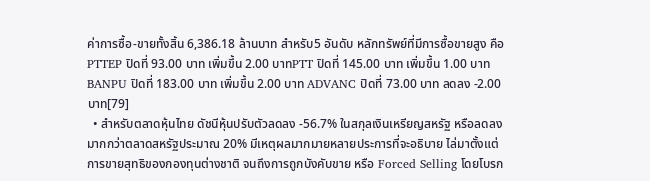ค่าการซื้อ-ขายทั้งสิ้น 6,386.18 ล้านบาท สำหรับ5 อันดับ หลักทรัพย์ที่มีการซื้อขายสูง คือPTTEP ปิดที่ 93.00 บาท เพิ่มขึ้น 2.00 บาทPTT ปิดที่ 145.00 บาท เพิ่มขึ้น 1.00 บาท BANPU ปิดที่ 183.00 บาท เพิ่มขึ้น 2.00 บาท ADVANC ปิดที่ 73.00 บาท ลดลง -2.00 บาท[79]
  • สำหรับตลาดหุ้นไทย ดัชนีหุ้นปรับตัวลดลง -56.7% ในสกุลเงินเหรียญสหรัฐ หรือลดลงมากกว่าตลาดสหรัฐประมาณ 20% มีเหตุผลมากมายหลายประการที่จะอธิบาย ไล่มาตั้งแต่การขายสุทธิของกองทุนต่างชาติ จนถึงการถูกบังคับขาย หรือ Forced Selling โดยโบรก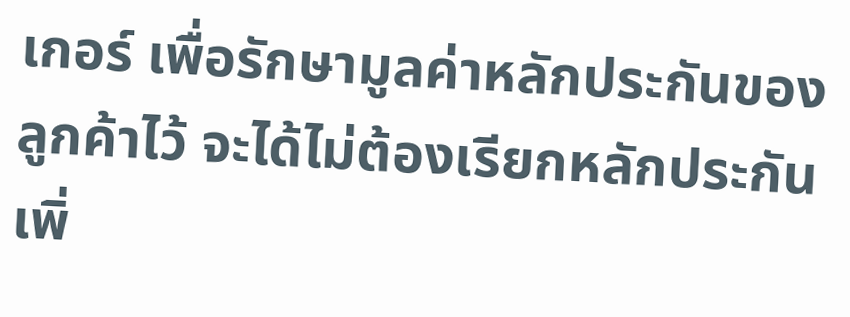เกอร์ เพื่อรักษามูลค่าหลักประกันของลูกค้าไว้ จะได้ไม่ต้องเรียกหลักประกันเพิ่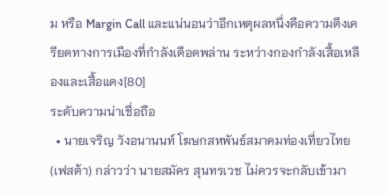ม หรือ Margin Call และแน่นอนว่าอีกเหตุผลหนึ่งคือความตึงเครียดทางการเมืองที่กำลังเดือดพล่าน ระหว่างกองกำลังเสื้อเหลืองและเสื้อแดง[80]
ระดับความน่าเชื่อถือ
  • นายเจริญ วังอนานนท์ โฆษกสหพันธ์สมาคมท่องเที่ยวไทย (เฟสต้า) กล่าวว่า นายสมัคร สุนทรเวช ไม่ควรจะกลับเข้ามา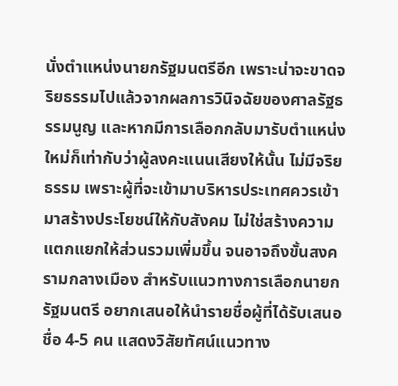นั่งตำแหน่งนายกรัฐมนตรีอีก เพราะน่าจะขาดจริยธรรมไปแล้วจากผลการวินิจฉัยของศาลรัฐธรรมนูญ และหากมีการเลือกกลับมารับตำแหน่งใหม่ก็เท่ากับว่าผู้ลงคะแนนเสียงให้นั้น ไม่มีจริยธรรม เพราะผู้ที่จะเข้ามาบริหารประเทศควรเข้ามาสร้างประโยชน์ให้กับสังคม ไม่ใช่สร้างความแตกแยกให้ส่วนรวมเพิ่มขึ้น จนอาจถึงขั้นสงครามกลางเมือง สำหรับแนวทางการเลือกนายกรัฐมนตรี อยากเสนอให้นำรายชื่อผู้ที่ได้รับเสนอชื่อ 4-5 คน แสดงวิสัยทัศน์แนวทาง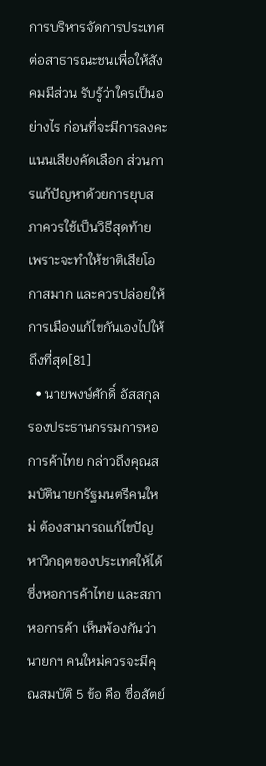การบริหารจัดการประเทศต่อสาธารณะชนเพื่อให้สังคมมีส่วน รับรู้ว่าใครเป็นอย่างไร ก่อนที่จะมีการลงคะแนนเสียงคัดเลือก ส่วนการแก้ปัญหาด้วยการยุบสภาควรใช้เป็นวิธีสุดท้าย เพราะจะทำให้ชาติเสียโอกาสมาก และควรปล่อยให้การเมืองแก้ไขกันเองไปให้ถึงที่สุด[81]
  • นายพงษ์ศักดิ์ อัสสกุล รองประธานกรรมการหอการค้าไทย กล่าวถึงคุณสมบัตินายกรัฐมนตรีคนใหม่ ต้องสามารถแก้ไขปัญหาวิกฤตของประเทศให้ได้ ซึ่งหอการค้าไทย และสภาหอการค้า เห็นพ้องกันว่า นายกฯ คนใหม่ควรจะมีคุณสมบัติ 5 ข้อ คือ ซื่อสัตย์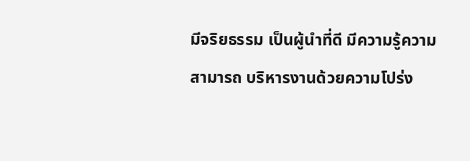มีจริยธรรม เป็นผู้นำที่ดี มีความรู้ความสามารถ บริหารงานด้วยความโปร่ง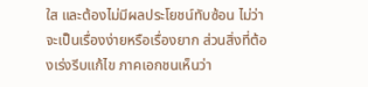ใส และต้องไม่มีผลประโยชน์ทับซ้อน ไม่ว่าจะเป็นเรื่องง่ายหรือเรื่องยาก ส่วนสิ่งที่ต้องเร่งรีบแก้ไข ภาคเอกชนเห็นว่า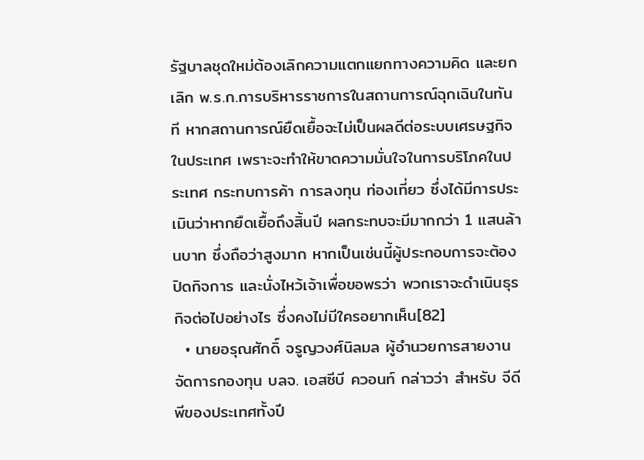รัฐบาลชุดใหม่ต้องเลิกความแตกแยกทางความคิด และยกเลิก พ.ร.ก.การบริหารราชการในสถานการณ์ฉุกเฉินในทันที หากสถานการณ์ยืดเยื้อจะไม่เป็นผลดีต่อระบบเศรษฐกิจในประเทศ เพราะจะทำให้ขาดความมั่นใจในการบริโภคในประเทศ กระทบการค้า การลงทุน ท่องเที่ยว ซึ่งได้มีการประเมินว่าหากยืดเยื้อถึงสิ้นปี ผลกระทบจะมีมากกว่า 1 แสนล้านบาท ซึ่งถือว่าสูงมาก หากเป็นเช่นนี้ผู้ประกอบการจะต้องปิดกิจการ และนั่งไหว้เจ้าเพื่อขอพรว่า พวกเราจะดำเนินธุรกิจต่อไปอย่างไร ซึ่งคงไม่มีใครอยากเห็น[82]
  • นายอรุณศักดิ์ จรูญวงศ์นิลมล ผู้อำนวยการสายงานจัดการกองทุน บลจ. เอสซีบี ควอนท์ กล่าวว่า สำหรับ จีดีพีของประเทศทั้งปี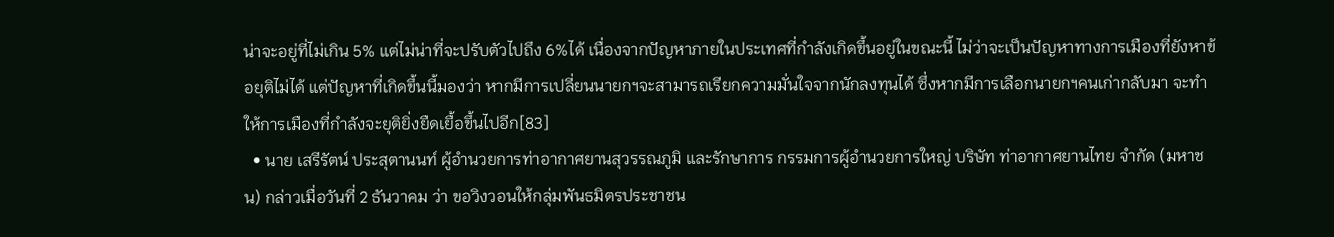น่าจะอยู่ที่ไม่เกิน 5% แต่ไม่น่าที่จะปรับตัวไปถึง 6%ได้ เนื่องจากปัญหาภายในประเทศที่กำลังเกิดขึ้นอยู่ในขณะนี้ ไม่ว่าจะเป็นปัญหาทางการเมืองที่ยังหาข้อยุติไม่ได้ แต่ปัญหาที่เกิดขึ้นนี้มองว่า หากมีการเปลี่ยนนายกฯจะสามารถเรียกความมั่นใจจากนักลงทุนได้ ซึ่งหากมีการเลือกนายกฯคนเก่ากลับมา จะทำให้การเมืองที่กำลังจะยุติยิ่งยืดเยื้อขึ้นไปอีก[83]
  • นาย เสรีรัตน์ ประสุตานนท์ ผู้อำนวยการท่าอากาศยานสุวรรณภูมิ และรักษาการ กรรมการผู้อำนวยการใหญ่ บริษัท ท่าอากาศยานไทย จำกัด (มหาชน) กล่าวเมื่อวันที่ 2 ธันวาคม ว่า ขอวิงวอนให้กลุ่มพันธมิตรประชาชน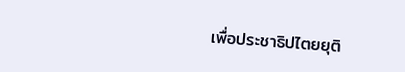เพื่อประชาธิปไตยยุติ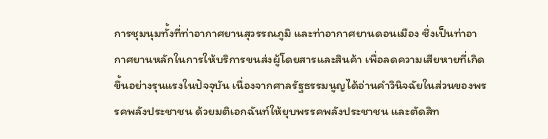การชุมนุมทั้งที่ท่าอากาศยานสุวรรณภูมิ และท่าอากาศยานดอนเมือง ซึ่งเป็นท่าอากาศยานหลักในการให้บริการขนส่งผู้โดยสารและสินค้า เพื่อลดความเสียหายที่เกิดขึ้นอย่างรุนแรงในปัจจุบัน เนื่องจากศาลรัฐธรรมนูญได้อ่านคำวินิจฉัยในส่วนของพรรคพลังประชาชน ด้วยมติเอกฉันท์ให้ยุบพรรคพลังประชาชน และตัดสิท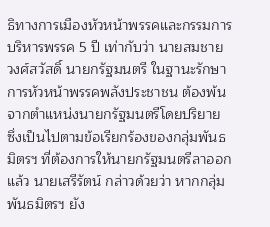ธิทางการเมืองหัวหน้าพรรคและกรรมการบริหารพรรค 5 ปี เท่ากับว่า นายสมชาย วงศ์สวัสดิ์ นายกรัฐมนตรี ในฐานะรักษาการหัวหน้าพรรคพลังประชาชน ต้องพ้นจากตำแหน่งนายกรัฐมนตรีโดยปริยาย ซึ่งเป็นไปตามข้อเรียกร้องของกลุ่มพันธมิตรฯ ที่ต้องการให้นายกรัฐมนตรีลาออกแล้ว นายเสรีรัตน์ กล่าวด้วยว่า หากกลุ่มพันธมิตรฯ ยัง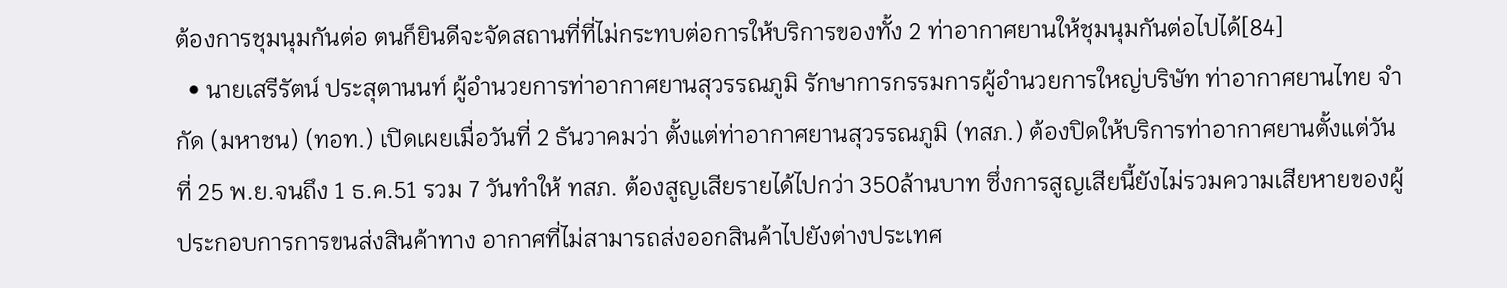ต้องการชุมนุมกันต่อ ตนก็ยินดีจะจัดสถานที่ที่ไม่กระทบต่อการให้บริการของทั้ง 2 ท่าอากาศยานให้ชุมนุมกันต่อไปได้[84]
  • นายเสรีรัตน์ ประสุตานนท์ ผู้อำนวยการท่าอากาศยานสุวรรณภูมิ รักษาการกรรมการผู้อำนวยการใหญ่บริษัท ท่าอากาศยานไทย จำกัด (มหาชน) (ทอท.) เปิดเผยเมื่อวันที่ 2 ธันวาคมว่า ตั้งแต่ท่าอากาศยานสุวรรณภูมิ (ทสภ.) ต้องปิดให้บริการท่าอากาศยานตั้งแต่วันที่ 25 พ.ย.จนถึง 1 ธ.ค.51 รวม 7 วันทำให้ ทสภ. ต้องสูญเสียรายได้ไปกว่า 350ล้านบาท ซึ่งการสูญเสียนี้ยังไม่รวมความเสียหายของผู้ประกอบการการขนส่งสินค้าทาง อากาศที่ไม่สามารถส่งออกสินค้าไปยังต่างประเทศ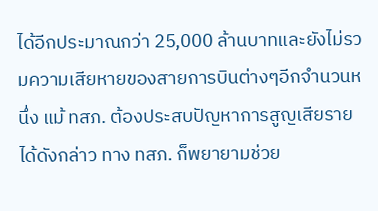ได้อีกประมาณกว่า 25,000 ล้านบาทและยังไม่รวมความเสียหายของสายการบินต่างๆอีกจำนวนหนึ่ง แม้ ทสภ. ต้องประสบปัญหาการสูญเสียรายได้ดังกล่าว ทาง ทสภ. ก็พยายามช่วย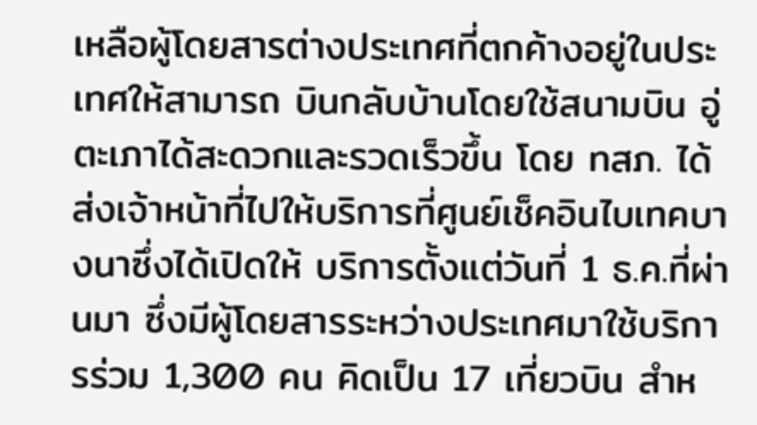เหลือผู้โดยสารต่างประเทศที่ตกค้างอยู่ในประเทศให้สามารถ บินกลับบ้านโดยใช้สนามบิน อู่ตะเภาได้สะดวกและรวดเร็วขึ้น โดย ทสภ. ได้ส่งเจ้าหน้าที่ไปให้บริการที่ศูนย์เช็คอินไบเทคบางนาซึ่งได้เปิดให้ บริการตั้งแต่วันที่ 1 ธ.ค.ที่ผ่านมา ซึ่งมีผู้โดยสารระหว่างประเทศมาใช้บริการร่วม 1,300 คน คิดเป็น 17 เที่ยวบิน สำห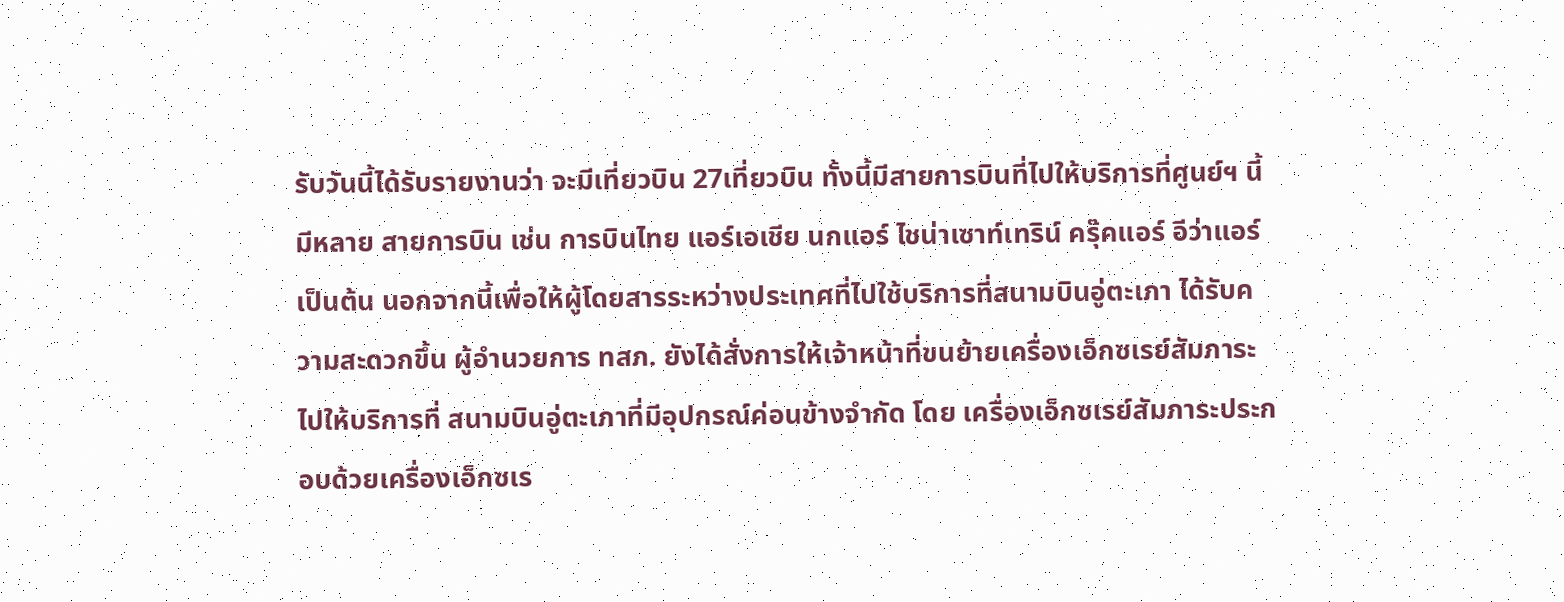รับวันนี้ได้รับรายงานว่า จะมีเที่ยวบิน 27เที่ยวบิน ทั้งนี้มีสายการบินที่ไปให้บริการที่ศูนย์ฯ นี้มีหลาย สายการบิน เช่น การบินไทย แอร์เอเชีย นกแอร์ ไชน่าเซาท์เทริน์ ครุ๊คแอร์ อีว่าแอร์ เป็นต้น นอกจากนี้เพื่อให้ผู้โดยสารระหว่างประเทศที่ไปใช้บริการที่สนามบินอู่ตะเภา ได้รับความสะดวกขึ้น ผู้อำนวยการ ทสภ. ยังได้สั่งการให้เจ้าหน้าที่ขนย้ายเครื่องเอ็กซเรย์สัมภาระไปให้บริการที่ สนามบินอู่ตะเภาที่มีอุปกรณ์ค่อนข้างจำกัด โดย เครื่องเอ็กซเรย์สัมภาระประกอบด้วยเครื่องเอ็กซเร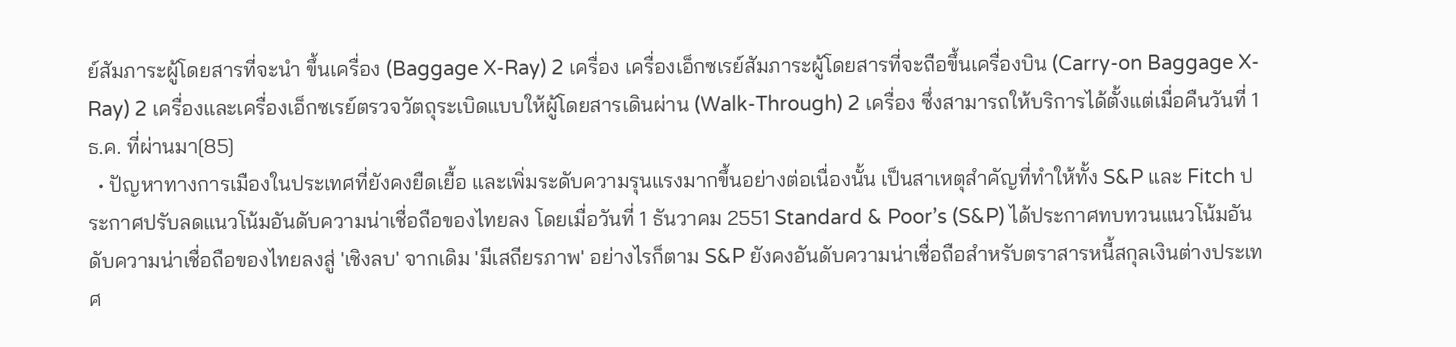ย์สัมภาระผู้โดยสารที่จะนำ ขึ้นเครื่อง (Baggage X-Ray) 2 เครื่อง เครื่องเอ็กซเรย์สัมภาระผู้โดยสารที่จะถือขึ้นเครื่องบิน (Carry-on Baggage X-Ray) 2 เครื่องและเครื่องเอ็กซเรย์ตรวจวัตถุระเบิดแบบให้ผู้โดยสารเดินผ่าน (Walk-Through) 2 เครื่อง ซึ่งสามารถให้บริการได้ตั้งแต่เมื่อคืนวันที่ 1 ธ.ค. ที่ผ่านมา[85]
  • ปัญหาทางการเมืองในประเทศที่ยังคงยืดเยื้อ และเพิ่มระดับความรุนแรงมากขึ้นอย่างต่อเนื่องนั้น เป็นสาเหตุสำคัญที่ทำให้ทั้ง S&P และ Fitch ประกาศปรับลดแนวโน้มอันดับความน่าเชื่อถือของไทยลง โดยเมื่อวันที่ 1 ธันวาคม 2551 Standard & Poor’s (S&P) ได้ประกาศทบทวนแนวโน้มอันดับความน่าเชื่อถือของไทยลงสู่ 'เชิงลบ' จากเดิม 'มีเสถียรภาพ' อย่างไรก็ตาม S&P ยังคงอันดับความน่าเชื่อถือสำหรับตราสารหนี้สกุลเงินต่างประเทศ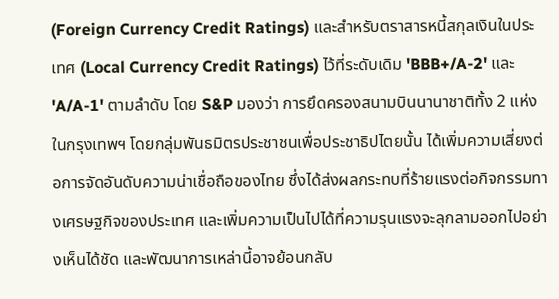(Foreign Currency Credit Ratings) และสำหรับตราสารหนี้สกุลเงินในประเทศ (Local Currency Credit Ratings) ไว้ที่ระดับเดิม 'BBB+/A-2' และ 'A/A-1' ตามลำดับ โดย S&P มองว่า การยึดครองสนามบินนานาชาติทั้ง 2 แห่งในกรุงเทพฯ โดยกลุ่มพันธมิตรประชาชนเพื่อประชาธิปไตยนั้น ได้เพิ่มความเสี่ยงต่อการจัดอันดับความน่าเชื่อถือของไทย ซึ่งได้ส่งผลกระทบที่ร้ายแรงต่อกิจกรรมทางเศรษฐกิจของประเทศ และเพิ่มความเป็นไปได้ที่ความรุนแรงจะลุกลามออกไปอย่างเห็นได้ชัด และพัฒนาการเหล่านี้อาจย้อนกลับ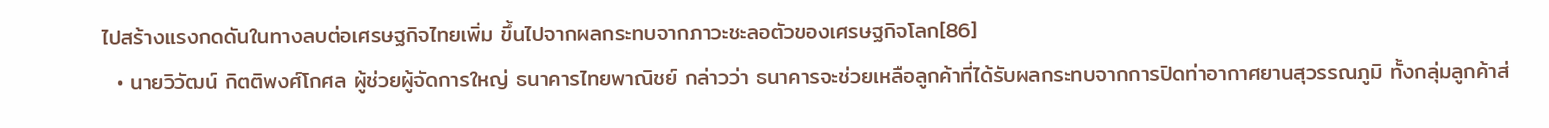ไปสร้างแรงกดดันในทางลบต่อเศรษฐกิจไทยเพิ่ม ขึ้นไปจากผลกระทบจากภาวะชะลอตัวของเศรษฐกิจโลก[86]
  • นายวิวัฒน์ กิตติพงศ์โกศล ผู้ช่วยผู้จัดการใหญ่ ธนาคารไทยพาณิชย์ กล่าวว่า ธนาคารจะช่วยเหลือลูกค้าที่ได้รับผลกระทบจากการปิดท่าอากาศยานสุวรรณภูมิ ทั้งกลุ่มลูกค้าส่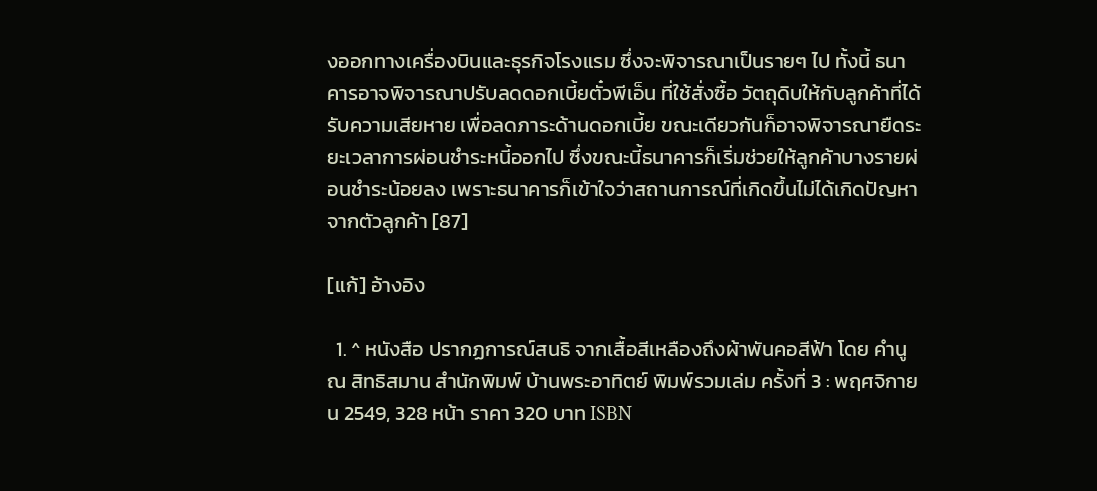งออกทางเครื่องบินและธุรกิจโรงแรม ซึ่งจะพิจารณาเป็นรายๆ ไป ทั้งนี้ ธนาคารอาจพิจารณาปรับลดดอกเบี้ยตั๋วพีเอ็น ที่ใช้สั่งซื้อ วัตถุดิบให้กับลูกค้าที่ได้รับความเสียหาย เพื่อลดภาระด้านดอกเบี้ย ขณะเดียวกันก็อาจพิจารณายืดระยะเวลาการผ่อนชำระหนี้ออกไป ซึ่งขณะนี้ธนาคารก็เริ่มช่วยให้ลูกค้าบางรายผ่อนชำระน้อยลง เพราะธนาคารก็เข้าใจว่าสถานการณ์ที่เกิดขึ้นไม่ได้เกิดปัญหาจากตัวลูกค้า [87]

[แก้] อ้างอิง

  1. ^ หนังสือ ปรากฏการณ์สนธิ จากเสื้อสีเหลืองถึงผ้าพันคอสีฟ้า โดย คำนูณ สิทธิสมาน สำนักพิมพ์ บ้านพระอาทิตย์ พิมพ์รวมเล่ม ครั้งที่ 3 : พฤศจิกายน 2549, 328 หน้า ราคา 320 บาท ISBN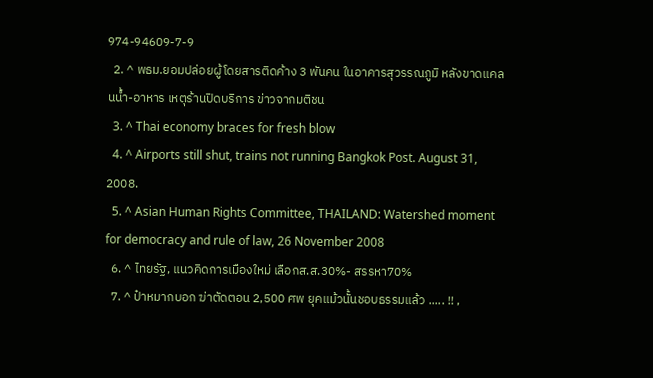974-94609-7-9
  2. ^ พธม.ยอมปล่อยผู้โดยสารติดค้าง 3 พันคน ในอาคารสุวรรณภูมิ หลังขาดแคลนน้ำ-อาหาร เหตุร้านปิดบริการ ข่าวจากมติชน
  3. ^ Thai economy braces for fresh blow
  4. ^ Airports still shut, trains not running Bangkok Post. August 31, 2008.
  5. ^ Asian Human Rights Committee, THAILAND: Watershed moment for democracy and rule of law, 26 November 2008
  6. ^ ไทยรัฐ, แนวคิดการเมืองใหม่ เลือกส.ส.30%- สรรหา70%
  7. ^ ป๋าหมากบอก ฆ่าตัดตอน 2,500 ศพ ยุคแม้วนั้นชอบธรรมแล้ว ..... !! ,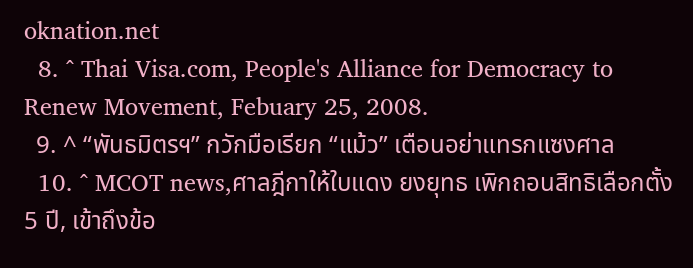oknation.net
  8. ^ Thai Visa.com, People's Alliance for Democracy to Renew Movement, Febuary 25, 2008.
  9. ^ “พันธมิตรฯ” กวักมือเรียก “แม้ว” เตือนอย่าแทรกแซงศาล
  10. ^ MCOT news,ศาลฎีกาให้ใบแดง ยงยุทธ เพิกถอนสิทธิเลือกตั้ง 5 ปี, เข้าถึงข้อ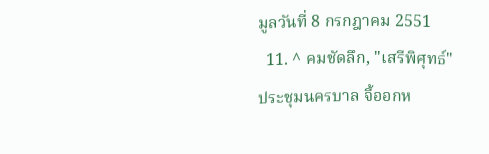มูลวันที่ 8 กรกฎาคม 2551
  11. ^ คมชัดลึก, "เสรีพิศุทธ์"ประชุมนครบาล จี้ออกห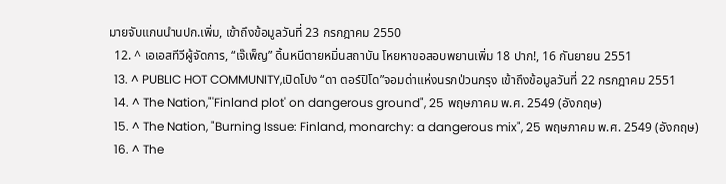มายจับแกนนำนปก.เพิ่ม, เข้าถึงข้อมูลวันที่ 23 กรกฎาคม 2550
  12. ^ เอเอสทีวีผู้จัดการ, “เจ๊เพ็ญ” ดิ้นหนีตายหมิ่นสถาบัน โหยหาขอสอบพยานเพิ่ม 18 ปาก!, 16 กันยายน 2551
  13. ^ PUBLIC HOT COMMUNITY,เปิดโปง “ดา ตอร์ปิโด”จอมด่าแห่งนรกป่วนกรุง เข้าถึงข้อมูลวันที่ 22 กรกฎาคม 2551
  14. ^ The Nation,"'Finland plot' on dangerous ground", 25 พฤษภาคม พ.ศ. 2549 (อังกฤษ)
  15. ^ The Nation, "Burning Issue: Finland, monarchy: a dangerous mix", 25 พฤษภาคม พ.ศ. 2549 (อังกฤษ)
  16. ^ The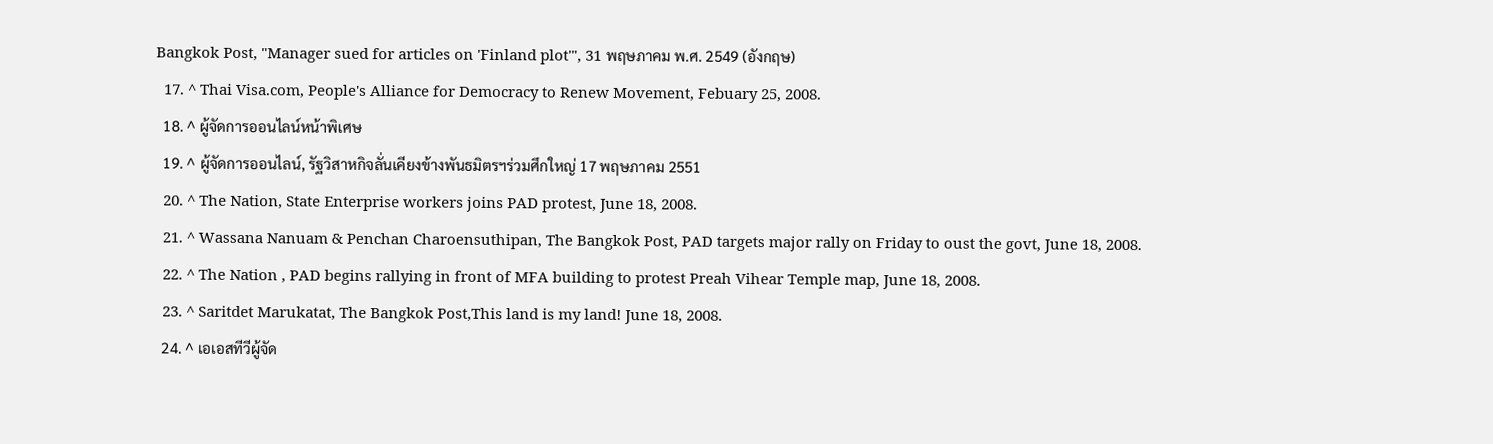Bangkok Post, "Manager sued for articles on 'Finland plot'", 31 พฤษภาคม พ.ศ. 2549 (อังกฤษ)
  17. ^ Thai Visa.com, People's Alliance for Democracy to Renew Movement, Febuary 25, 2008.
  18. ^ ผู้จัดการออนไลน์หน้าพิเศษ
  19. ^ ผู้จัดการออนไลน์, รัฐวิสาหกิจลั่นเคียงข้างพันธมิตรฯร่วมศึกใหญ่ 17 พฤษภาคม 2551
  20. ^ The Nation, State Enterprise workers joins PAD protest, June 18, 2008.
  21. ^ Wassana Nanuam & Penchan Charoensuthipan, The Bangkok Post, PAD targets major rally on Friday to oust the govt, June 18, 2008.
  22. ^ The Nation , PAD begins rallying in front of MFA building to protest Preah Vihear Temple map, June 18, 2008.
  23. ^ Saritdet Marukatat, The Bangkok Post,This land is my land! June 18, 2008.
  24. ^ เอเอสทีวีผู้จัด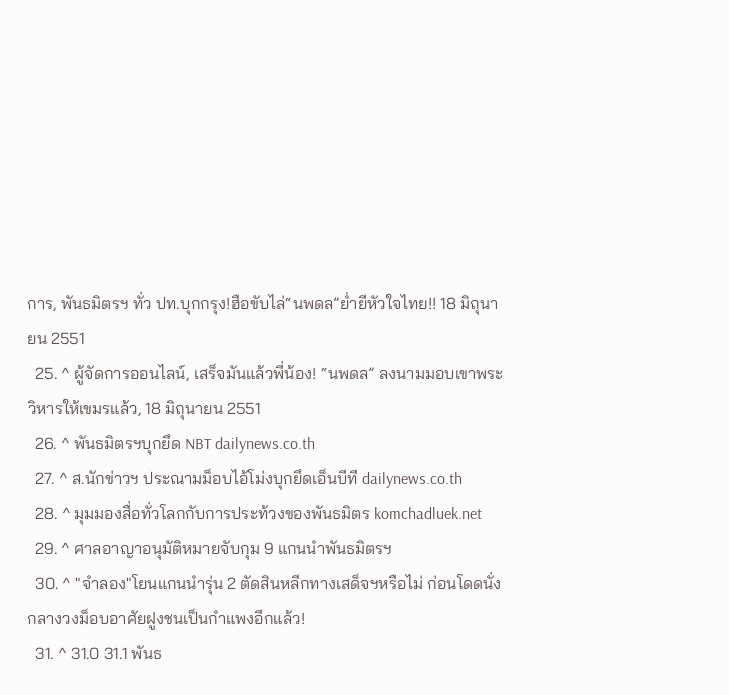การ, พันธมิตรฯ ทั่ว ปท.บุกกรุง!ฮือขับไล่“นพดล”ย่ำยีหัวใจไทย!! 18 มิถุนายน 2551
  25. ^ ผู้จัดการออนไลน์, เสร็จมันแล้วพี่น้อง! “นพดล” ลงนามมอบเขาพระวิหารให้เขมรแล้ว, 18 มิถุนายน 2551
  26. ^ พันธมิตรฯบุกยึด NBT dailynews.co.th
  27. ^ ส.นักข่าวฯ ประณามม็อบไอ้โม่งบุกยึดเอ็นบีที dailynews.co.th
  28. ^ มุมมองสื่อทั่วโลกกับการประท้วงของพันธมิตร komchadluek.net
  29. ^ ศาลอาญาอนุมัติหมายจับกุม 9 แกนนำพันธมิตรฯ
  30. ^ "จำลอง"โยนแกนนำรุ่น 2 ตัดสินหลีกทางเสด็จฯหรือไม่ ก่อนโดดนั่งกลางวงม็อบอาศัยฝูงชนเป็นกำแพงอีกแล้ว!
  31. ^ 31.0 31.1 พันธ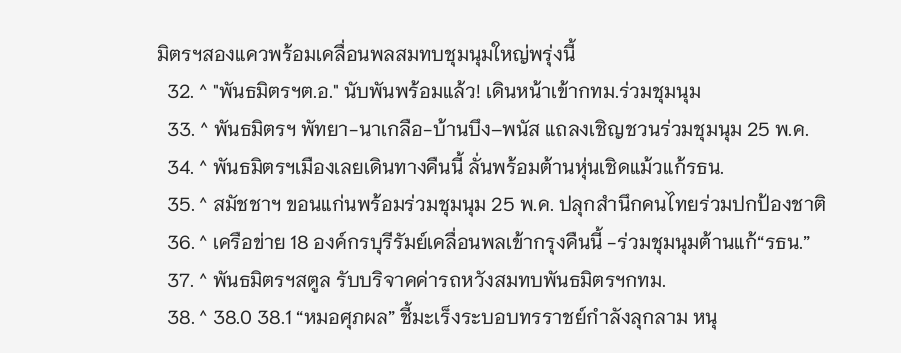มิตรฯสองแควพร้อมเคลื่อนพลสมทบชุมนุมใหญ่พรุ่งนี้
  32. ^ "พันธมิตรฯต.อ." นับพันพร้อมแล้ว! เดินหน้าเข้ากทม.ร่วมชุมนุม
  33. ^ พันธมิตรฯ พัทยา-นาเกลือ-บ้านบึง–พนัส แถลงเชิญชวนร่วมชุมนุม 25 พ.ค.
  34. ^ พันธมิตรฯเมืองเลยเดินทางคืนนี้ ลั่นพร้อมต้านหุ่นเชิดแม้วแก้รธน.
  35. ^ สมัชชาฯ ขอนแก่นพร้อมร่วมชุมนุม 25 พ.ค. ปลุกสำนึกคนไทยร่วมปกป้องชาติ
  36. ^ เครือข่าย 18 องค์กรบุรีรัมย์เคลื่อนพลเข้ากรุงคืนนี้ -ร่วมชุมนุมต้านแก้“รธน.”
  37. ^ พันธมิตรฯสตูล รับบริจาคค่ารถหวังสมทบพันธมิตรฯกทม.
  38. ^ 38.0 38.1 “หมอศุภผล” ชี้มะเร็งระบอบทรราชย์กำลังลุกลาม หนุ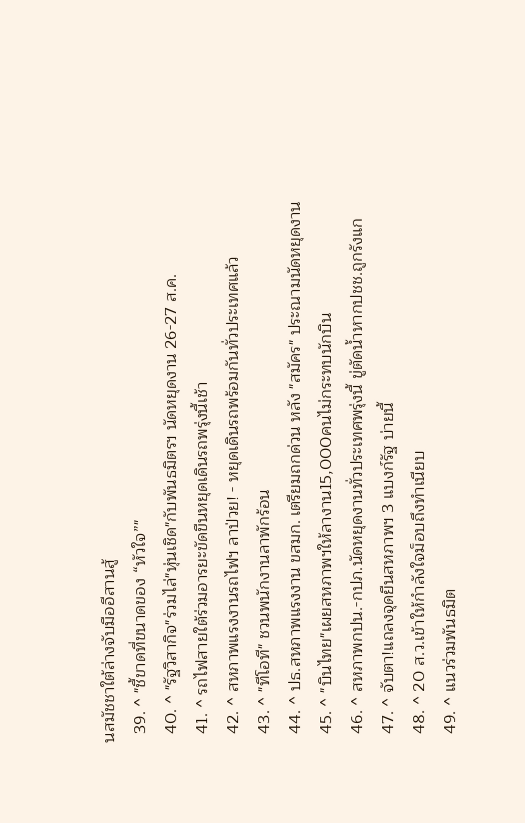นสมัชชาใต้ล่างจับมืออีสานสู้
  39. ^ "ชี้ขาดที่ขนาดของ “หัวใจ”"
  40. ^ "รัฐวิสากิจ"ร่วมไล่"หุ่นเชิด"กับพันธมิตรฯ นัดหยุดงาน 26-27 ส.ค.
  41. ^ รถไฟสายใต้ร่วมอารยะขัดขืนหยุดเดินรถพรุ่งนี้เช้า
  42. ^ สหภาพแรงงานรถไฟฯ ลาป่วย! - หยุดเดินรถพร้อมกันทั่วประเทศแล้ว
  43. ^ "ทีโอที" ชวนพนักงานลาพักร้อน
  44. ^ ปธ.สหภาพแรงงาน ขสมก. เตรียมถกด่วน หลัง "สมัคร" ประณามนัดหยุดงาน
  45. ^ "บินไทย"เผยสหภาพฯให้ลางาน15,000คนไม่กระทบนักบิน
  46. ^ สหภาพกปน.-กปภ.นัดหยุดงานทั่วประเทศพรุ่งนี้ ขู่ตัดน้ำหากปชช.ถูกรังแก
  47. ^ จับตา!แถลงจุดยืนสหภาพฯ 3 แบงก์รัฐ บ่ายนี้
  48. ^ 20 ส.ว.เข้าให้กำลังใจม็อบถึงทำเนียบ
  49. ^ แนวร่วมพันธมิต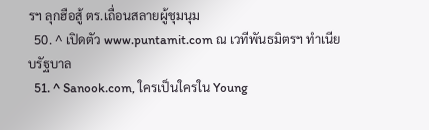รฯ ลุกฮือสู้ ตร.เถื่อนสลายผู้ชุมนุม
  50. ^ เปิดตัว www.puntamit.com ณ เวทีพันธมิตรฯ ทำเนียบรัฐบาล
  51. ^ Sanook.com, ใครเป็นใครใน Young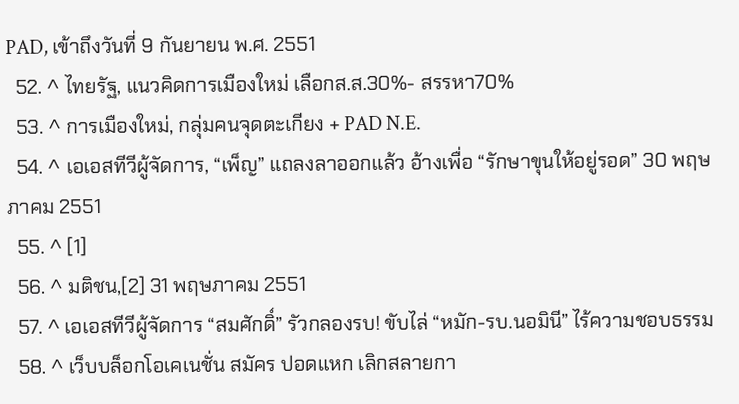PAD, เข้าถึงวันที่ 9 กันยายน พ.ศ. 2551
  52. ^ ไทยรัฐ, แนวคิดการเมืองใหม่ เลือกส.ส.30%- สรรหา70%
  53. ^ การเมืองใหม่, กลุ่มคนจุดตะเกียง + PAD N.E.
  54. ^ เอเอสทีวีผู้จัดการ, “เพ็ญ” แถลงลาออกแล้ว อ้างเพื่อ “รักษาขุนให้อยู่รอด” 30 พฤษภาคม 2551
  55. ^ [1]
  56. ^ มติชน,[2] 31 พฤษภาคม 2551
  57. ^ เอเอสทีวีผู้จัดการ “สมศักดิ์” รัวกลองรบ! ขับไล่ “หมัก-รบ.นอมินี” ไร้ความชอบธรรม
  58. ^ เว็บบล็อกโอเคเนชั่น สมัคร ปอดแหก เลิกสลายกา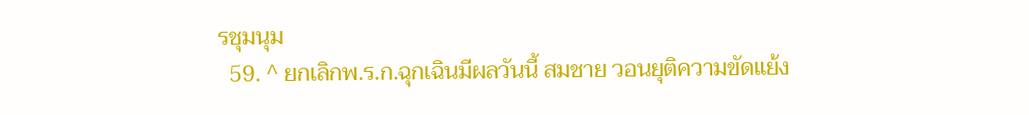รชุมนุม
  59. ^ ยกเลิกพ.ร.ก.ฉุกเฉินมีผลวันนี้ สมชาย วอนยุติความขัดแย้ง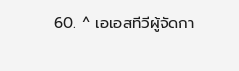60. ^ เอเอสทีวีผู้จัดกา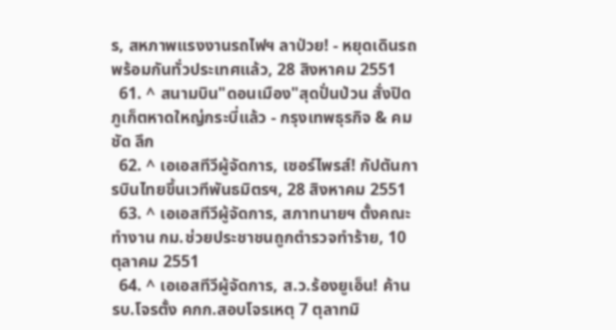ร, สหภาพแรงงานรถไฟฯ ลาป่วย! - หยุดเดินรถพร้อมกันทั่วประเทศแล้ว, 28 สิงหาคม 2551
  61. ^ สนามบิน"ดอนเมือง"สุดปั่นป่วน สั่งปิดภูเก็ตหาดใหญ่กระบี่แล้ว - กรุงเทพธุรกิจ & คม ชัด ลึก
  62. ^ เอเอสทีวีผู้จัดการ, เซอร์ไพรส์! กัปตันการบินไทยขึ้นเวทีพันธมิตรฯ, 28 สิงหาคม 2551
  63. ^ เอเอสทีวีผู้จัดการ, สภาทนายฯ ตั้งคณะทำงาน กม.ช่วยประชาชนถูกตำรวจทำร้าย, 10 ตุลาคม 2551
  64. ^ เอเอสทีวีผู้จัดการ, ส.ว.ร้องยูเอ็น! ค้าน รบ.โจรตั้ง คกก.สอบโจรเหตุ 7 ตุลาทมิ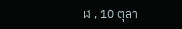ฬ , 10 ตุลา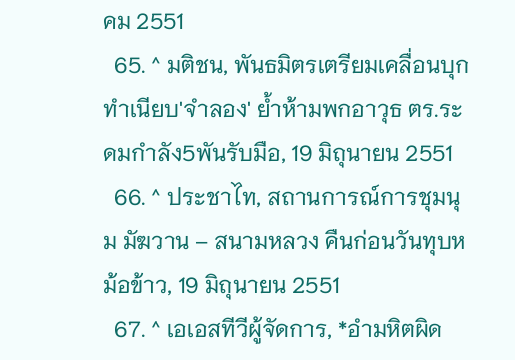คม 2551
  65. ^ มติชน, พันธมิตรเตรียมเคลื่อนบุกทำเนียบ'จำลอง' ย้ำห้ามพกอาวุธ ตร.ระดมกำลัง5พันรับมือ, 19 มิถุนายน 2551
  66. ^ ประชาไท, สถานการณ์การชุมนุม มัฆวาน – สนามหลวง คืนก่อนวันทุบหม้อข้าว, 19 มิถุนายน 2551
  67. ^ เอเอสทีวีผู้จัดการ, *อำมหิตผิด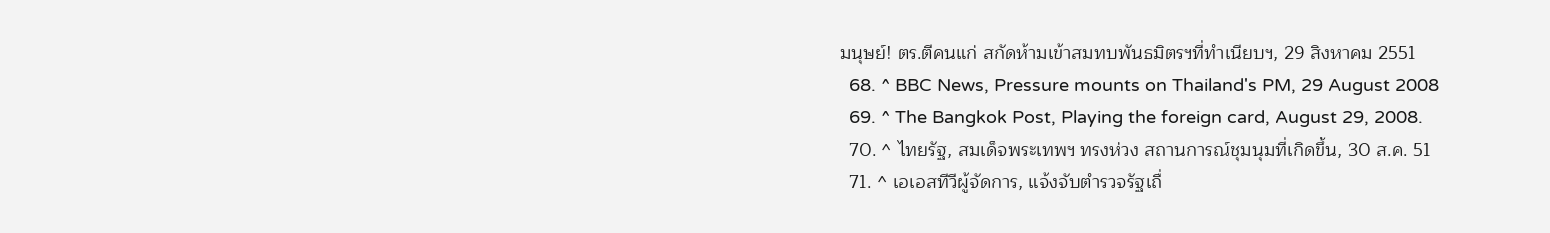มนุษย์! ตร.ตีคนแก่ สกัดห้ามเข้าสมทบพันธมิตรฯที่ทำเนียบฯ, 29 สิงหาคม 2551
  68. ^ BBC News, Pressure mounts on Thailand's PM, 29 August 2008
  69. ^ The Bangkok Post, Playing the foreign card, August 29, 2008.
  70. ^ ไทยรัฐ, สมเด็จพระเทพฯ ทรงห่วง สถานการณ์ชุมนุมที่เกิดขึ้น, 30 ส.ค. 51
  71. ^ เอเอสทีวีผู้จัดการ, แจ้งจับตำรวจรัฐเถื่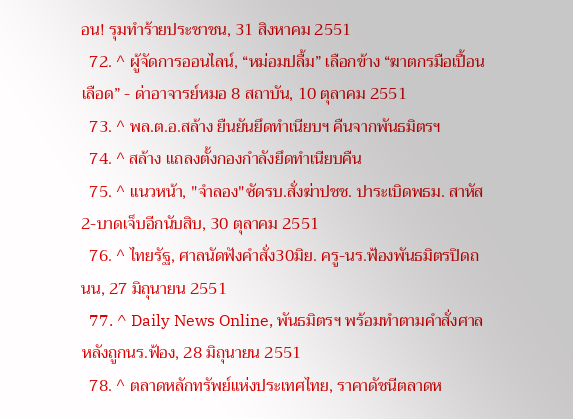อน! รุมทำร้ายประชาชน, 31 สิงหาคม 2551
  72. ^ ผู้จัดการออนไลน์, “หม่อมปลื้ม” เลือกข้าง “ฆาตกรมือเปื้อนเลือด” - ด่าอาจารย์หมอ 8 สถาบัน, 10 ตุลาคม 2551
  73. ^ พล.ต.อ.สล้าง ยืนยันยึดทำเนียบฯ คืนจากพันธมิตรฯ
  74. ^ สล้าง แถลงตั้งกองกำลังยึดทำเนียบคืน
  75. ^ แนวหน้า, "จำลอง"ซัดรบ.สั่งฆ่าปชช. ปาระเบิดพธม. สาหัส2-บาดเจ็บอีกนับสิบ, 30 ตุลาคม 2551
  76. ^ ไทยรัฐ, ศาลนัดฟังคำสั่ง30มิย. ครู-นร.ฟ้องพันธมิตรปิดถนน, 27 มิถุนายน 2551
  77. ^ Daily News Online, พันธมิตรฯ พร้อมทำตามคำสั่งศาล หลังถูกนร.ฟ้อง, 28 มิถุนายน 2551
  78. ^ ตลาดหลักทรัพย์แห่งประเทศไทย, ราคาดัชนีตลาดห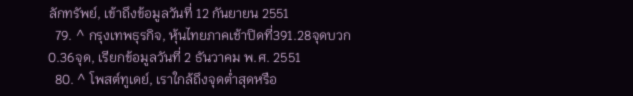ลักทรัพย์, เข้าถึงข้อมูลวันที่ 12 กันยายน 2551
  79. ^ กรุงเทพธุรกิจ, หุ้นไทยภาคเช้าปิดที่391.28จุดบวก0.36จุด, เรียกข้อมูลวันที่ 2 ธันวาคม พ.ศ. 2551
  80. ^ โพสต์ทูเดย์, เราใกล้ถึงจุดต่ำสุดหรือ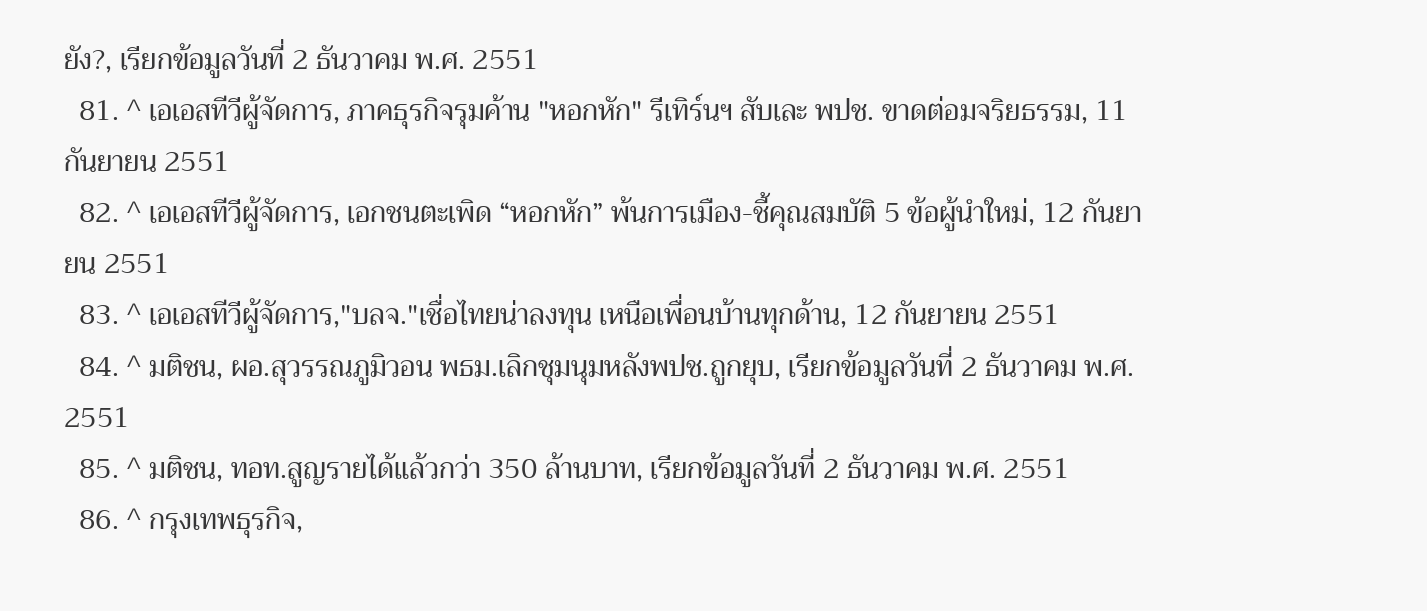ยัง?, เรียกข้อมูลวันที่ 2 ธันวาคม พ.ศ. 2551
  81. ^ เอเอสทีวีผู้จัดการ, ภาคธุรกิจรุมค้าน "หอกหัก" รีเทิร์นฯ สับเละ พปช. ขาดต่อมจริยธรรม, 11 กันยายน 2551
  82. ^ เอเอสทีวีผู้จัดการ, เอกชนตะเพิด “หอกหัก” พ้นการเมือง-ชี้คุณสมบัติ 5 ข้อผู้นำใหม่, 12 กันยายน 2551
  83. ^ เอเอสทีวีผู้จัดการ,"บลจ."เชื่อไทยน่าลงทุน เหนือเพื่อนบ้านทุกด้าน, 12 กันยายน 2551
  84. ^ มติชน, ผอ.สุวรรณภูมิวอน พธม.เลิกชุมนุมหลังพปช.ถูกยุบ, เรียกข้อมูลวันที่ 2 ธันวาคม พ.ศ. 2551
  85. ^ มติชน, ทอท.สูญรายได้แล้วกว่า 350 ล้านบาท, เรียกข้อมูลวันที่ 2 ธันวาคม พ.ศ. 2551
  86. ^ กรุงเทพธุรกิจ,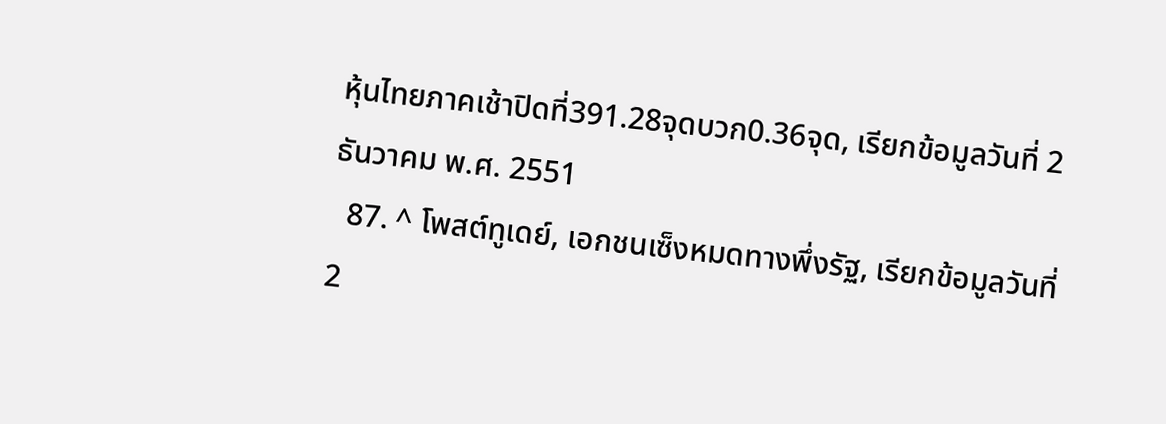หุ้นไทยภาคเช้าปิดที่391.28จุดบวก0.36จุด, เรียกข้อมูลวันที่ 2 ธันวาคม พ.ศ. 2551
  87. ^ โพสต์ทูเดย์, เอกชนเซ็งหมดทางพึ่งรัฐ, เรียกข้อมูลวันที่ 2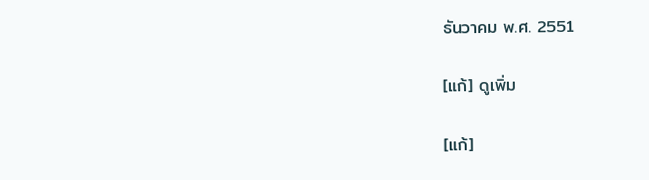ธันวาคม พ.ศ. 2551

[แก้] ดูเพิ่ม

[แก้]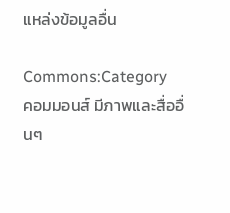แหล่งข้อมูลอื่น

Commons:Category
คอมมอนส์ มีภาพและสื่ออื่นๆ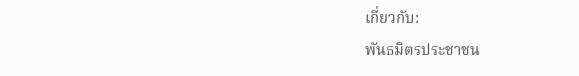เกี่ยวกับ:
พันธมิตรประชาชน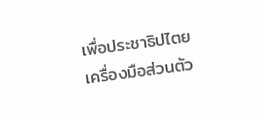เพื่อประชาธิปไตย
เครื่องมือส่วนตัว